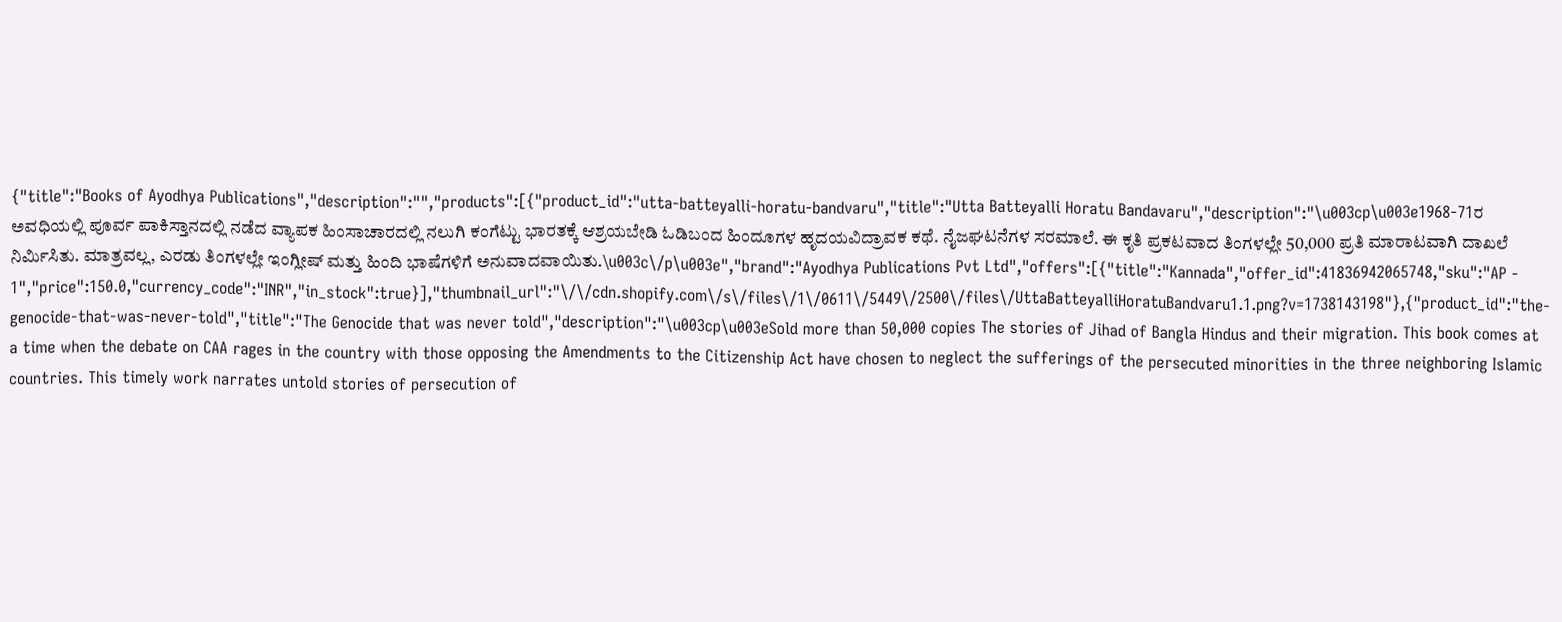{"title":"Books of Ayodhya Publications","description":"","products":[{"product_id":"utta-batteyalli-horatu-bandvaru","title":"Utta Batteyalli Horatu Bandavaru","description":"\u003cp\u003e1968-71ರ ಅವಧಿಯಲ್ಲಿ ಪೂರ್ವ ಪಾಕಿಸ್ತಾನದಲ್ಲಿ ನಡೆದ ವ್ಯಾಪಕ ಹಿಂಸಾಚಾರದಲ್ಲಿ ನಲುಗಿ ಕಂಗೆಟ್ಟು ಭಾರತಕ್ಕೆ ಆಶ್ರಯಬೇಡಿ ಓಡಿಬಂದ ಹಿಂದೂಗಳ ಹೃದಯವಿದ್ರಾವಕ ಕಥೆ. ನೈಜಘಟನೆಗಳ ಸರಮಾಲೆ. ಈ ಕೃತಿ ಪ್ರಕಟವಾದ ತಿಂಗಳಲ್ಲೇ 50,000 ಪ್ರತಿ ಮಾರಾಟವಾಗಿ ದಾಖಲೆ ನಿರ್ಮಿಸಿತು. ಮಾತ್ರವಲ್ಲ, ಎರಡು ತಿಂಗಳಲ್ಲೇ ಇಂಗ್ಲೀಷ್ ಮತ್ತು ಹಿಂದಿ ಭಾಷೆಗಳಿಗೆ ಅನುವಾದವಾಯಿತು.\u003c\/p\u003e","brand":"Ayodhya Publications Pvt Ltd","offers":[{"title":"Kannada","offer_id":41836942065748,"sku":"AP - 1","price":150.0,"currency_code":"INR","in_stock":true}],"thumbnail_url":"\/\/cdn.shopify.com\/s\/files\/1\/0611\/5449\/2500\/files\/UttaBatteyalliHoratuBandvaru1.1.png?v=1738143198"},{"product_id":"the-genocide-that-was-never-told","title":"The Genocide that was never told","description":"\u003cp\u003eSold more than 50,000 copies The stories of Jihad of Bangla Hindus and their migration. This book comes at a time when the debate on CAA rages in the country with those opposing the Amendments to the Citizenship Act have chosen to neglect the sufferings of the persecuted minorities in the three neighboring Islamic countries. This timely work narrates untold stories of persecution of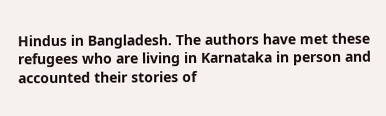Hindus in Bangladesh. The authors have met these refugees who are living in Karnataka in person and accounted their stories of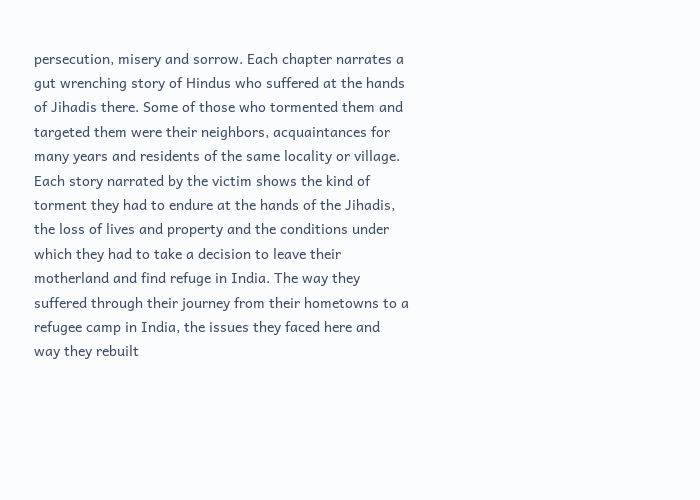persecution, misery and sorrow. Each chapter narrates a gut wrenching story of Hindus who suffered at the hands of Jihadis there. Some of those who tormented them and targeted them were their neighbors, acquaintances for many years and residents of the same locality or village. Each story narrated by the victim shows the kind of torment they had to endure at the hands of the Jihadis, the loss of lives and property and the conditions under which they had to take a decision to leave their motherland and find refuge in India. The way they suffered through their journey from their hometowns to a refugee camp in India, the issues they faced here and way they rebuilt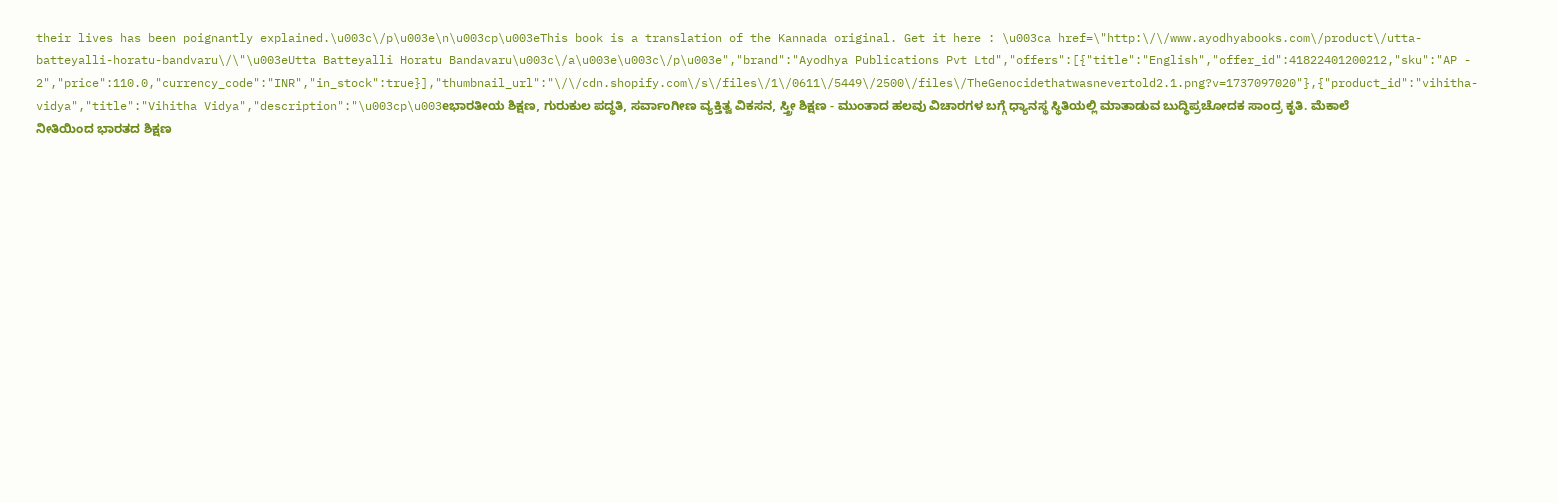their lives has been poignantly explained.\u003c\/p\u003e\n\u003cp\u003eThis book is a translation of the Kannada original. Get it here : \u003ca href=\"http:\/\/www.ayodhyabooks.com\/product\/utta-batteyalli-horatu-bandvaru\/\"\u003eUtta Batteyalli Horatu Bandavaru\u003c\/a\u003e\u003c\/p\u003e","brand":"Ayodhya Publications Pvt Ltd","offers":[{"title":"English","offer_id":41822401200212,"sku":"AP - 2","price":110.0,"currency_code":"INR","in_stock":true}],"thumbnail_url":"\/\/cdn.shopify.com\/s\/files\/1\/0611\/5449\/2500\/files\/TheGenocidethatwasnevertold2.1.png?v=1737097020"},{"product_id":"vihitha-vidya","title":"Vihitha Vidya","description":"\u003cp\u003eಭಾರತೀಯ ಶಿಕ್ಷಣ, ಗುರುಕುಲ ಪದ್ಧತಿ, ಸರ್ವಾಂಗೀಣ ವ್ಯಕ್ತಿತ್ವ ವಿಕಸನ, ಸ್ತ್ರೀ ಶಿಕ್ಷಣ - ಮುಂತಾದ ಹಲವು ವಿಚಾರಗಳ ಬಗ್ಗೆ ಧ್ಯಾನಸ್ಥ ಸ್ಥಿತಿಯಲ್ಲಿ ಮಾತಾಡುವ ಬುದ್ಧಿಪ್ರಚೋದಕ ಸಾಂದ್ರ ಕೃತಿ. ಮೆಕಾಲೆ ನೀತಿಯಿಂದ ಭಾರತದ ಶಿಕ್ಷಣ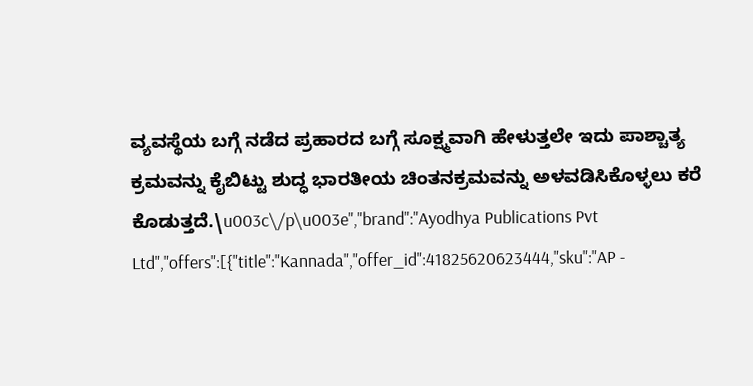ವ್ಯವಸ್ಥೆಯ ಬಗ್ಗೆ ನಡೆದ ಪ್ರಹಾರದ ಬಗ್ಗೆ ಸೂಕ್ಷ್ಮವಾಗಿ ಹೇಳುತ್ತಲೇ ಇದು ಪಾಶ್ಚಾತ್ಯ ಕ್ರಮವನ್ನು ಕೈಬಿಟ್ಟು ಶುದ್ಧ ಭಾರತೀಯ ಚಿಂತನಕ್ರಮವನ್ನು ಅಳವಡಿಸಿಕೊಳ್ಳಲು ಕರೆ ಕೊಡುತ್ತದೆ.\u003c\/p\u003e","brand":"Ayodhya Publications Pvt Ltd","offers":[{"title":"Kannada","offer_id":41825620623444,"sku":"AP -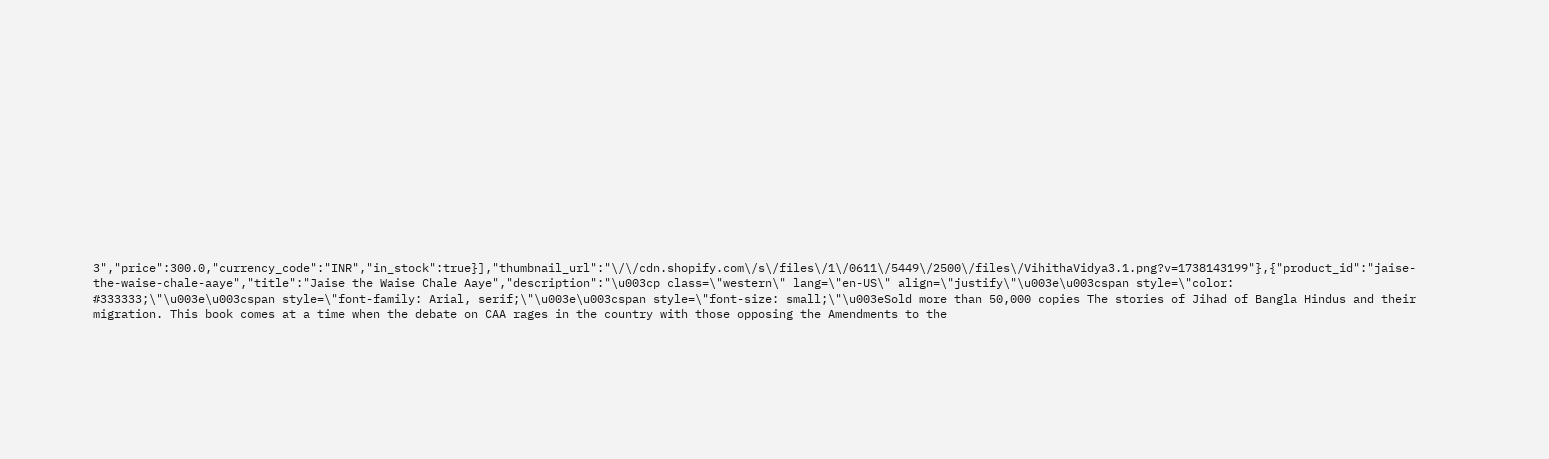3","price":300.0,"currency_code":"INR","in_stock":true}],"thumbnail_url":"\/\/cdn.shopify.com\/s\/files\/1\/0611\/5449\/2500\/files\/VihithaVidya3.1.png?v=1738143199"},{"product_id":"jaise-the-waise-chale-aaye","title":"Jaise the Waise Chale Aaye","description":"\u003cp class=\"western\" lang=\"en-US\" align=\"justify\"\u003e\u003cspan style=\"color: #333333;\"\u003e\u003cspan style=\"font-family: Arial, serif;\"\u003e\u003cspan style=\"font-size: small;\"\u003eSold more than 50,000 copies The stories of Jihad of Bangla Hindus and their migration. This book comes at a time when the debate on CAA rages in the country with those opposing the Amendments to the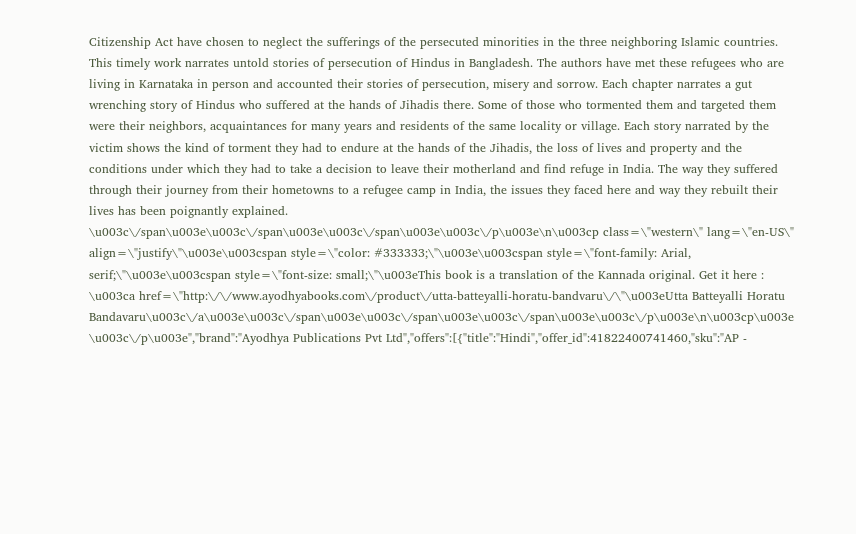Citizenship Act have chosen to neglect the sufferings of the persecuted minorities in the three neighboring Islamic countries. This timely work narrates untold stories of persecution of Hindus in Bangladesh. The authors have met these refugees who are living in Karnataka in person and accounted their stories of persecution, misery and sorrow. Each chapter narrates a gut wrenching story of Hindus who suffered at the hands of Jihadis there. Some of those who tormented them and targeted them were their neighbors, acquaintances for many years and residents of the same locality or village. Each story narrated by the victim shows the kind of torment they had to endure at the hands of the Jihadis, the loss of lives and property and the conditions under which they had to take a decision to leave their motherland and find refuge in India. The way they suffered through their journey from their hometowns to a refugee camp in India, the issues they faced here and way they rebuilt their lives has been poignantly explained. \u003c\/span\u003e\u003c\/span\u003e\u003c\/span\u003e\u003c\/p\u003e\n\u003cp class=\"western\" lang=\"en-US\" align=\"justify\"\u003e\u003cspan style=\"color: #333333;\"\u003e\u003cspan style=\"font-family: Arial, serif;\"\u003e\u003cspan style=\"font-size: small;\"\u003eThis book is a translation of the Kannada original. Get it here : \u003ca href=\"http:\/\/www.ayodhyabooks.com\/product\/utta-batteyalli-horatu-bandvaru\/\"\u003eUtta Batteyalli Horatu Bandavaru\u003c\/a\u003e\u003c\/span\u003e\u003c\/span\u003e\u003c\/span\u003e\u003c\/p\u003e\n\u003cp\u003e \u003c\/p\u003e","brand":"Ayodhya Publications Pvt Ltd","offers":[{"title":"Hindi","offer_id":41822400741460,"sku":"AP -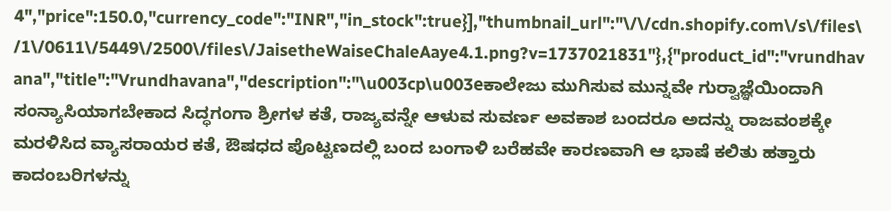4","price":150.0,"currency_code":"INR","in_stock":true}],"thumbnail_url":"\/\/cdn.shopify.com\/s\/files\/1\/0611\/5449\/2500\/files\/JaisetheWaiseChaleAaye4.1.png?v=1737021831"},{"product_id":"vrundhavana","title":"Vrundhavana","description":"\u003cp\u003eಕಾಲೇಜು ಮುಗಿಸುವ ಮುನ್ನವೇ ಗುರ‍್ವಾಜ್ಞೆಯಿಂದಾಗಿ ಸಂನ್ಯಾಸಿಯಾಗಬೇಕಾದ ಸಿದ್ಧಗಂಗಾ ಶ್ರೀಗಳ ಕತೆ, ರಾಜ್ಯವನ್ನೇ ಆಳುವ ಸುವರ್ಣ ಅವಕಾಶ ಬಂದರೂ ಅದನ್ನು ರಾಜವಂಶಕ್ಕೇ ಮರಳಿಸಿದ ವ್ಯಾಸರಾಯರ ಕತೆ, ಔಷಧದ ಪೊಟ್ಟಣದಲ್ಲಿ ಬಂದ ಬಂಗಾಳಿ ಬರೆಹವೇ ಕಾರಣವಾಗಿ ಆ ಭಾಷೆ ಕಲಿತು ಹತ್ತಾರು ಕಾದಂಬರಿಗಳನ್ನು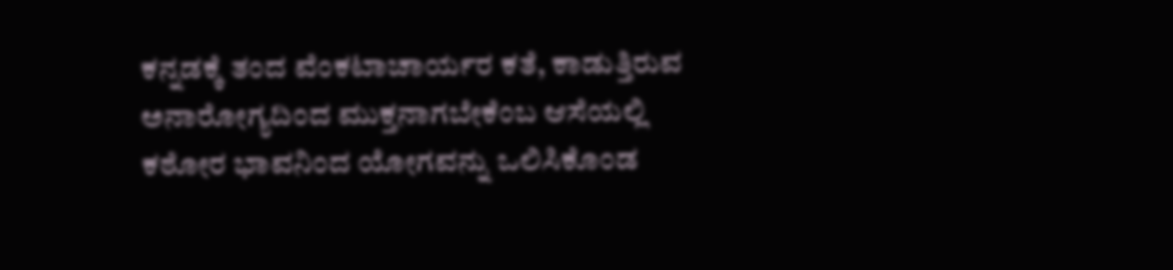ಕನ್ನಡಕ್ಕೆ ತಂದ ವೆಂಕಟಾಚಾರ್ಯರ ಕತೆ, ಕಾಡುತ್ತಿರುವ ಅನಾರೋಗ್ಯದಿಂದ ಮುಕ್ತನಾಗಬೇಕೆಂಬ ಆಸೆಯಲ್ಲಿ ಕಠೋರ ಭಾವನಿಂದ ಯೋಗವನ್ನು ಒಲಿಸಿಕೊಂಡ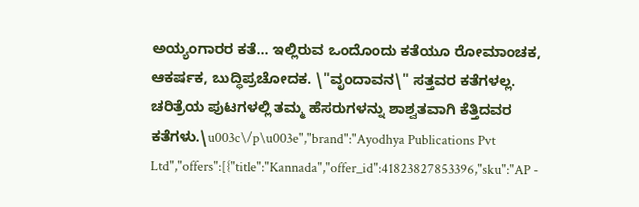ಅಯ್ಯಂಗಾರರ ಕತೆ... ಇಲ್ಲಿರುವ ಒಂದೊಂದು ಕತೆಯೂ ರೋಮಾಂಚಕ, ಆಕರ್ಷಕ, ಬುದ್ಧಿಪ್ರಚೋದಕ. \"ವೃಂದಾವನ\" ಸತ್ತವರ ಕತೆಗಳಲ್ಲ. ಚರಿತ್ರೆಯ ಪುಟಗಳಲ್ಲಿ ತಮ್ಮ ಹೆಸರುಗಳನ್ನು ಶಾಶ್ವತವಾಗಿ ಕೆತ್ತಿದವರ ಕತೆಗಳು.\u003c\/p\u003e","brand":"Ayodhya Publications Pvt Ltd","offers":[{"title":"Kannada","offer_id":41823827853396,"sku":"AP -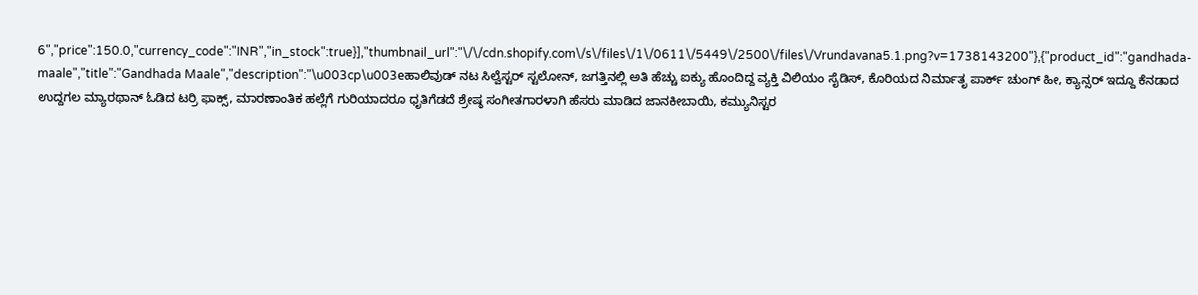6","price":150.0,"currency_code":"INR","in_stock":true}],"thumbnail_url":"\/\/cdn.shopify.com\/s\/files\/1\/0611\/5449\/2500\/files\/Vrundavana5.1.png?v=1738143200"},{"product_id":"gandhada-maale","title":"Gandhada Maale","description":"\u003cp\u003eಹಾಲಿವುಡ್ ನಟ ಸಿಲ್ವೆಸ್ಟರ್ ಸ್ಟಲೋನ್, ಜಗತ್ತಿನಲ್ಲಿ ಅತಿ ಹೆಚ್ಚು ಐಕ್ಯು ಹೊಂದಿದ್ದ ವ್ಯಕ್ತಿ ವಿಲಿಯಂ ಸೈಡಿಸ್, ಕೊರಿಯದ ನಿರ್ಮಾತೃ ಪಾರ್ಕ್ ಚುಂಗ್ ಹೀ, ಕ್ಯಾನ್ಸರ್ ಇದ್ದೂ ಕೆನಡಾದ ಉದ್ದಗಲ ಮ್ಯಾರಥಾನ್ ಓಡಿದ ಟರ‍್ರಿ ಫಾಕ್ಸ್, ಮಾರಣಾಂತಿಕ ಹಲ್ಲೆಗೆ ಗುರಿಯಾದರೂ ಧೃತಿಗೆಡದೆ ಶ್ರೇಷ್ಠ ಸಂಗೀತಗಾರಳಾಗಿ ಹೆಸರು ಮಾಡಿದ ಜಾನಕೀಬಾಯಿ, ಕಮ್ಯುನಿಸ್ಟರ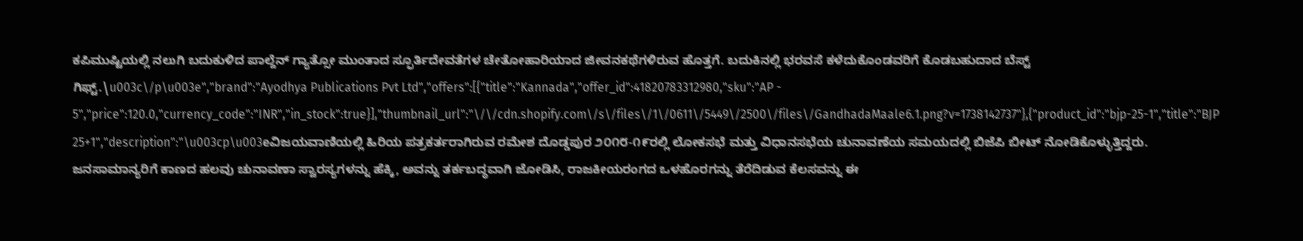ಕಪಿಮುಷ್ಟಿಯಲ್ಲಿ ನಲುಗಿ ಬದುಕುಳಿದ ಪಾಲ್ದೆನ್ ಗ್ಯಾತ್ಸೋ ಮುಂತಾದ ಸ್ಫೂರ್ತಿದೇವತೆಗಳ ಚೇತೋಹಾರಿಯಾದ ಜೀವನಕಥೆಗಳಿರುವ ಹೊತ್ತಗೆ. ಬದುಕಿನಲ್ಲಿ ಭರವಸೆ ಕಳೆದುಕೊಂಡವರಿಗೆ ಕೊಡಬಹುದಾದ ಬೆಸ್ಟ್ ಗಿಫ್ಟ್.\u003c\/p\u003e","brand":"Ayodhya Publications Pvt Ltd","offers":[{"title":"Kannada","offer_id":41820783312980,"sku":"AP - 5","price":120.0,"currency_code":"INR","in_stock":true}],"thumbnail_url":"\/\/cdn.shopify.com\/s\/files\/1\/0611\/5449\/2500\/files\/GandhadaMaale6.1.png?v=1738142737"},{"product_id":"bjp-25-1","title":"BJP 25+1","description":"\u003cp\u003eವಿಜಯವಾಣಿಯಲ್ಲಿ ಹಿರಿಯ ಪತ್ರಕರ್ತರಾಗಿರುವ ರಮೇಶ ದೊಡ್ಡಪುರ ೨೦೧೮-೧೯ರಲ್ಲಿ ಲೋಕಸಭೆ ಮತ್ತು ವಿಧಾನಸಭೆಯ ಚುನಾವಣೆಯ ಸಮಯದಲ್ಲಿ ಬಿಜೆಪಿ ಬೀಟ್ ನೋಡಿಕೊಳ್ಳುತ್ತಿದ್ದರು. ಜನಸಾಮಾನ್ಯರಿಗೆ ಕಾಣದ ಹಲವು ಚುನಾವಣಾ ಸ್ವಾರಸ್ಯಗಳನ್ನು ಹೆಕ್ಕಿ, ಅವನ್ನು ತರ್ಕಬದ್ಧವಾಗಿ ಜೋಡಿಸಿ, ರಾಜಕೀಯರಂಗದ ಒಳಹೊರಗನ್ನು ತೆರೆದಿಡುವ ಕೆಲಸವನ್ನು ಈ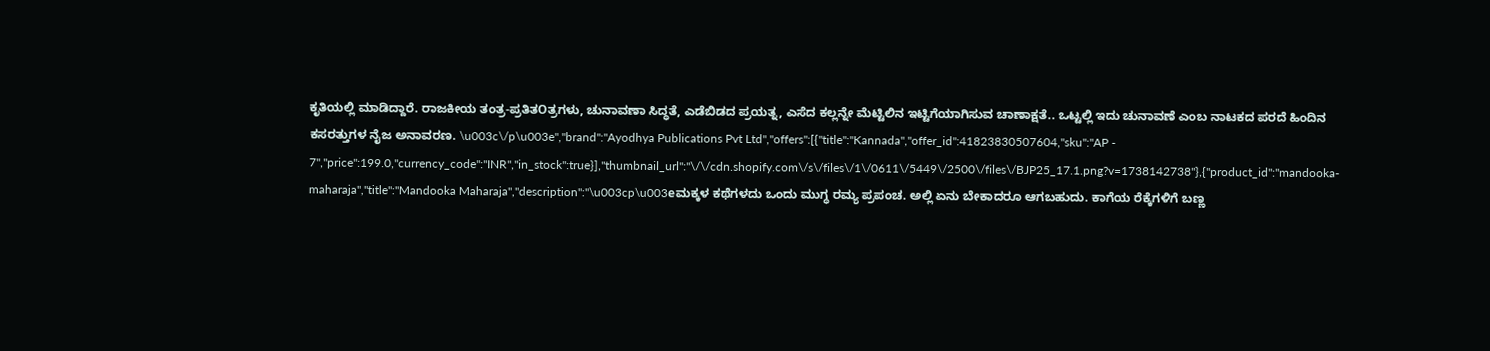ಕೃತಿಯಲ್ಲಿ ಮಾಡಿದ್ದಾರೆ. ರಾಜಕೀಯ ತಂತ್ರ-ಪ್ರತಿತOತ್ರಗಳು, ಚುನಾವಣಾ ಸಿದ್ಧತೆ, ಎಡೆಬಿಡದ ಪ್ರಯತ್ನ, ಎಸೆದ ಕಲ್ಲನ್ನೇ ಮೆಟ್ಟಿಲಿನ ಇಟ್ಟಿಗೆಯಾಗಿಸುವ ಚಾಣಾಕ್ಷತೆ.. ಒಟ್ಟಲ್ಲಿ ಇದು ಚುನಾವಣೆ ಎಂಬ ನಾಟಕದ ಪರದೆ ಹಿಂದಿನ ಕಸರತ್ತುಗಳ ನೈಜ ಅನಾವರಣ. \u003c\/p\u003e","brand":"Ayodhya Publications Pvt Ltd","offers":[{"title":"Kannada","offer_id":41823830507604,"sku":"AP - 7","price":199.0,"currency_code":"INR","in_stock":true}],"thumbnail_url":"\/\/cdn.shopify.com\/s\/files\/1\/0611\/5449\/2500\/files\/BJP25_17.1.png?v=1738142738"},{"product_id":"mandooka-maharaja","title":"Mandooka Maharaja","description":"\u003cp\u003eಮಕ್ಕಳ ಕಥೆಗಳದು ಒಂದು ಮುಗ್ಧ ರಮ್ಯ ಪ್ರಪಂಚ. ಅಲ್ಲಿ ಏನು ಬೇಕಾದರೂ ಆಗಬಹುದು. ಕಾಗೆಯ ರೆಕ್ಕೆಗಳಿಗೆ ಬಣ್ಣ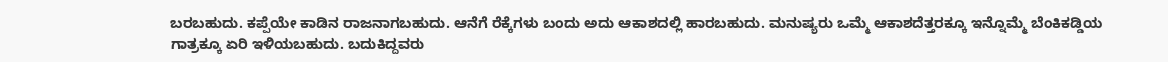ಬರಬಹುದು. ಕಪ್ಪೆಯೇ ಕಾಡಿನ ರಾಜನಾಗಬಹುದು. ಆನೆಗೆ ರೆಕ್ಕೆಗಳು ಬಂದು ಅದು ಆಕಾಶದಲ್ಲಿ ಹಾರಬಹುದು. ಮನುಷ್ಯರು ಒಮ್ಮೆ ಆಕಾಶದೆತ್ತರಕ್ಕೂ ಇನ್ನೊಮ್ಮೆ ಬೆಂಕಿಕಡ್ಡಿಯ ಗಾತ್ರಕ್ಕೂ ಏರಿ ಇಳಿಯಬಹುದು. ಬದುಕಿದ್ದವರು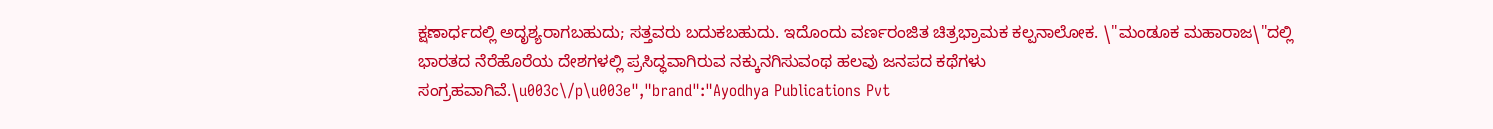ಕ್ಷಣಾರ್ಧದಲ್ಲಿ ಅದೃಶ್ಯರಾಗಬಹುದು; ಸತ್ತವರು ಬದುಕಬಹುದು. ಇದೊಂದು ವರ್ಣರಂಜಿತ ಚಿತ್ರಭ್ರಾಮಕ ಕಲ್ಪನಾಲೋಕ. \"ಮಂಡೂಕ ಮಹಾರಾಜ\"ದಲ್ಲಿ ಭಾರತದ ನೆರೆಹೊರೆಯ ದೇಶಗಳಲ್ಲಿ ಪ್ರಸಿದ್ಧವಾಗಿರುವ ನಕ್ಕುನಗಿಸುವಂಥ ಹಲವು ಜನಪದ ಕಥೆಗಳು ಸಂಗ್ರಹವಾಗಿವೆ.\u003c\/p\u003e","brand":"Ayodhya Publications Pvt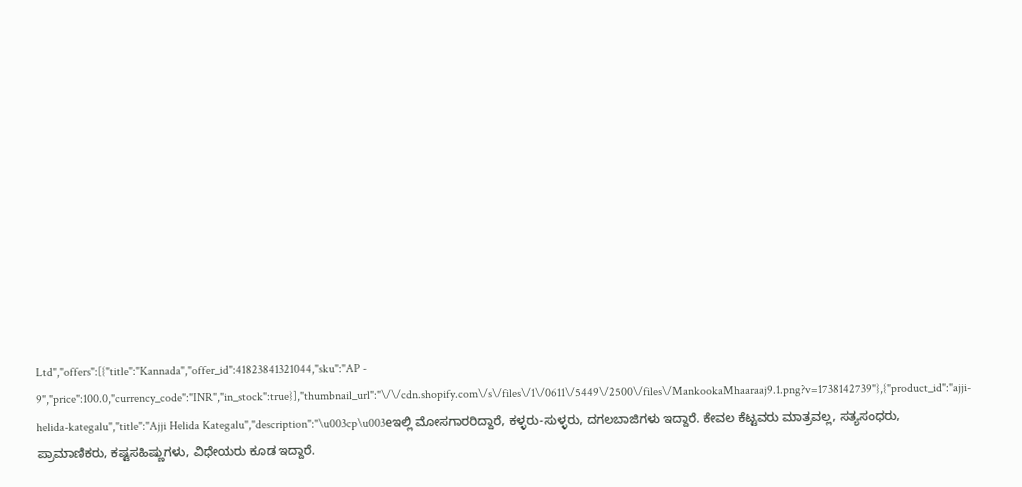Ltd","offers":[{"title":"Kannada","offer_id":41823841321044,"sku":"AP - 9","price":100.0,"currency_code":"INR","in_stock":true}],"thumbnail_url":"\/\/cdn.shopify.com\/s\/files\/1\/0611\/5449\/2500\/files\/MankookaMhaaraaj9.1.png?v=1738142739"},{"product_id":"ajji-helida-kategalu","title":"Ajji Helida Kategalu","description":"\u003cp\u003eಇಲ್ಲಿ ಮೋಸಗಾರರಿದ್ದಾರೆ, ಕಳ್ಳರು-ಸುಳ್ಳರು, ದಗಲಬಾಜಿಗಳು ಇದ್ದಾರೆ. ಕೇವಲ ಕೆಟ್ಟವರು ಮಾತ್ರವಲ್ಲ, ಸತ್ಯಸಂಧರು, ಪ್ರಾಮಾಣಿಕರು, ಕಷ್ಟಸಹಿಷ್ಣುಗಳು, ವಿಧೇಯರು ಕೂಡ ಇದ್ದಾರೆ.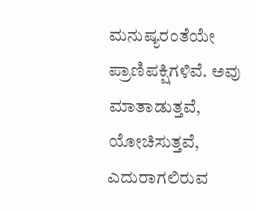ಮನುಷ್ಯರಂತೆಯೇ ಪ್ರಾಣಿಪಕ್ಷಿಗಳಿವೆ. ಅವು ಮಾತಾಡುತ್ತವೆ, ಯೋಚಿಸುತ್ತವೆ, ಎದುರಾಗಲಿರುವ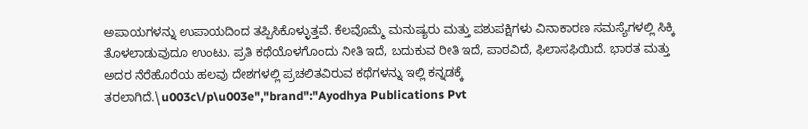ಅಪಾಯಗಳನ್ನು ಉಪಾಯದಿಂದ ತಪ್ಪಿಸಿಕೊಳ್ಳುತ್ತವೆ. ಕೆಲವೊಮ್ಮೆ ಮನುಷ್ಯರು ಮತ್ತು ಪಶುಪಕ್ಷಿಗಳು ವಿನಾಕಾರಣ ಸಮಸ್ಯೆಗಳಲ್ಲಿ ಸಿಕ್ಕಿ ತೊಳಲಾಡುವುದೂ ಉಂಟು. ಪ್ರತಿ ಕಥೆಯೊಳಗೊಂದು ನೀತಿ ಇದೆ, ಬದುಕುವ ರೀತಿ ಇದೆ, ಪಾಠವಿದೆ, ಫಿಲಾಸಫಿಯಿದೆ. ಭಾರತ ಮತ್ತು ಅದರ ನೆರೆಹೊರೆಯ ಹಲವು ದೇಶಗಳಲ್ಲಿ ಪ್ರಚಲಿತವಿರುವ ಕಥೆಗಳನ್ನು ಇಲ್ಲಿ ಕನ್ನಡಕ್ಕೆ ತರಲಾಗಿದೆ.\u003c\/p\u003e","brand":"Ayodhya Publications Pvt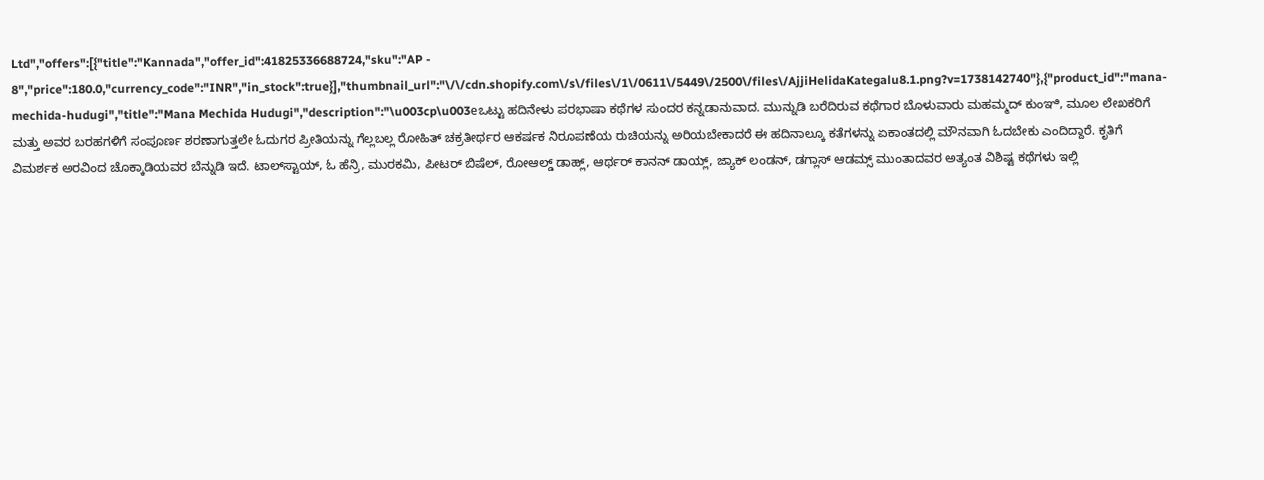Ltd","offers":[{"title":"Kannada","offer_id":41825336688724,"sku":"AP - 8","price":180.0,"currency_code":"INR","in_stock":true}],"thumbnail_url":"\/\/cdn.shopify.com\/s\/files\/1\/0611\/5449\/2500\/files\/AjjiHelidaKategalu8.1.png?v=1738142740"},{"product_id":"mana-mechida-hudugi","title":"Mana Mechida Hudugi","description":"\u003cp\u003eಒಟ್ಟು ಹದಿನೇಳು ಪರಭಾಷಾ ಕಥೆಗಳ ಸುಂದರ ಕನ್ನಡಾನುವಾದ. ಮುನ್ನುಡಿ ಬರೆದಿರುವ ಕಥೆಗಾರ ಬೊಳುವಾರು ಮಹಮ್ಮದ್ ಕುಂಞಿ, ಮೂಲ ಲೇಖಕರಿಗೆ ಮತ್ತು ಅವರ ಬರಹಗಳಿಗೆ ಸಂಪೂರ್ಣ ಶರಣಾಗುತ್ತಲೇ ಓದುಗರ ಪ್ರೀತಿಯನ್ನು ಗೆಲ್ಲಬಲ್ಲ ರೋಹಿತ್ ಚಕ್ರತೀರ್ಥರ ಆಕರ್ಷಕ ನಿರೂಪಣೆಯ ರುಚಿಯನ್ನು ಅರಿಯಬೇಕಾದರೆ ಈ ಹದಿನಾಲ್ಕೂ ಕತೆಗಳನ್ನು ಏಕಾಂತದಲ್ಲಿ ಮೌನವಾಗಿ ಓದಬೇಕು ಎಂದಿದ್ದಾರೆ. ಕೃತಿಗೆ ವಿಮರ್ಶಕ ಅರವಿಂದ ಚೊಕ್ಕಾಡಿಯವರ ಬೆನ್ನುಡಿ ಇದೆ. ಟಾಲ್‌ಸ್ಟಾಯ್, ಓ ಹೆನ್ರಿ, ಮುರಕಮಿ, ಪೀಟರ್ ಬಿಷೆಲ್, ರೋಆಲ್ಡ್ ಡಾಹ್ಲ್, ಆರ್ಥರ್ ಕಾನನ್ ಡಾಯ್ಲ್, ಜ್ಯಾಕ್ ಲಂಡನ್, ಡಗ್ಲಾಸ್ ಆಡಮ್ಸ್ ಮುಂತಾದವರ ಅತ್ಯಂತ ವಿಶಿಷ್ಟ ಕಥೆಗಳು ಇಲ್ಲಿ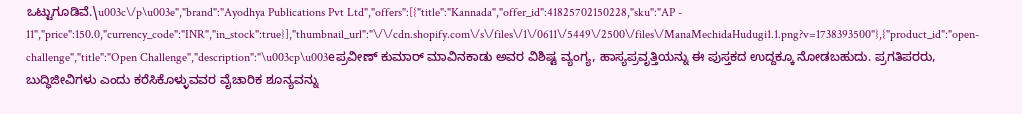ಒಟ್ಟುಗೂಡಿವೆ.\u003c\/p\u003e","brand":"Ayodhya Publications Pvt Ltd","offers":[{"title":"Kannada","offer_id":41825702150228,"sku":"AP - 11","price":150.0,"currency_code":"INR","in_stock":true}],"thumbnail_url":"\/\/cdn.shopify.com\/s\/files\/1\/0611\/5449\/2500\/files\/ManaMechidaHudugi1.1.png?v=1738393500"},{"product_id":"open-challenge","title":"Open Challenge","description":"\u003cp\u003eಪ್ರವೀಣ್ ಕುಮಾರ್ ಮಾವಿನಕಾಡು ಅವರ ವಿಶಿಷ್ಟ ವ್ಯಂಗ್ಯ, ಹಾಸ್ಯಪ್ರವೃತ್ತಿಯನ್ನು ಈ ಪುಸ್ತಕದ ಉದ್ದಕ್ಕೂ ನೋಡಬಹುದು. ಪ್ರಗತಿಪರರು, ಬುದ್ಧಿಜೀವಿಗಳು ಎಂದು ಕರೆಸಿಕೊಳ್ಳುವವರ ವೈಚಾರಿಕ ಶೂನ್ಯವನ್ನು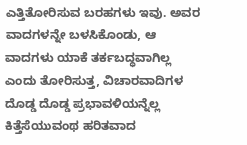ಎತ್ತಿತೋರಿಸುವ ಬರಹಗಳು ಇವು. ಅವರ ವಾದಗಳನ್ನೇ ಬಳಸಿಕೊಂಡು, ಆ ವಾದಗಳು ಯಾಕೆ ತರ್ಕಬದ್ಧವಾಗಿಲ್ಲ ಎಂದು ತೋರಿಸುತ್ತ, ವಿಚಾರವಾದಿಗಳ ದೊಡ್ಡ ದೊಡ್ಡ ಪ್ರಭಾವಳಿಯನ್ನೆಲ್ಲ ಕಿತ್ತೆಸೆಯುವಂಥ ಹರಿತವಾದ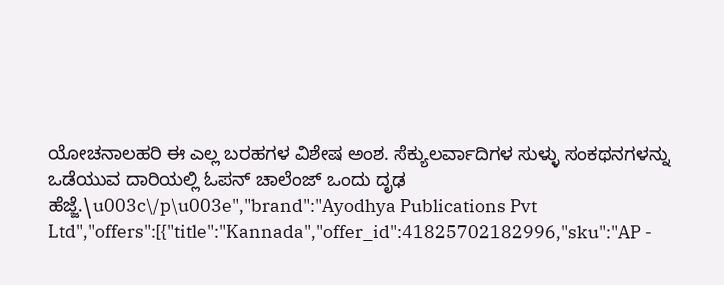ಯೋಚನಾಲಹರಿ ಈ ಎಲ್ಲ ಬರಹಗಳ ವಿಶೇಷ ಅಂಶ. ಸೆಕ್ಯುಲರ್ವಾದಿಗಳ ಸುಳ್ಳು ಸಂಕಥನಗಳನ್ನು ಒಡೆಯುವ ದಾರಿಯಲ್ಲಿ ಓಪನ್ ಚಾಲೆಂಜ್ ಒಂದು ದೃಢ ಹೆಜ್ಜೆ.\u003c\/p\u003e","brand":"Ayodhya Publications Pvt Ltd","offers":[{"title":"Kannada","offer_id":41825702182996,"sku":"AP -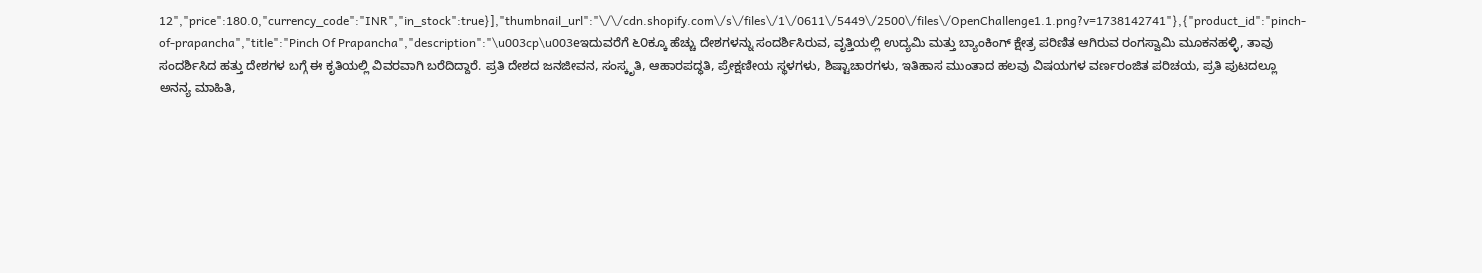12","price":180.0,"currency_code":"INR","in_stock":true}],"thumbnail_url":"\/\/cdn.shopify.com\/s\/files\/1\/0611\/5449\/2500\/files\/OpenChallenge1.1.png?v=1738142741"},{"product_id":"pinch-of-prapancha","title":"Pinch Of Prapancha","description":"\u003cp\u003eಇದುವರೆಗೆ ೬೦ಕ್ಕೂ ಹೆಚ್ಚು ದೇಶಗಳನ್ನು ಸಂದರ್ಶಿಸಿರುವ, ವೃತ್ತಿಯಲ್ಲಿ ಉದ್ಯಮಿ ಮತ್ತು ಬ್ಯಾಂಕಿಂಗ್ ಕ್ಷೇತ್ರ ಪರಿಣಿತ ಆಗಿರುವ ರಂಗಸ್ವಾಮಿ ಮೂಕನಹಳ್ಳಿ, ತಾವು ಸಂದರ್ಶಿಸಿದ ಹತ್ತು ದೇಶಗಳ ಬಗ್ಗೆ ಈ ಕೃತಿಯಲ್ಲಿ ವಿವರವಾಗಿ ಬರೆದಿದ್ದಾರೆ. ಪ್ರತಿ ದೇಶದ ಜನಜೀವನ, ಸಂಸ್ಕೃತಿ, ಆಹಾರಪದ್ಧತಿ, ಪ್ರೇಕ್ಷಣೀಯ ಸ್ಥಳಗಳು, ಶಿಷ್ಟಾಚಾರಗಳು, ಇತಿಹಾಸ ಮುಂತಾದ ಹಲವು ವಿಷಯಗಳ ವರ್ಣರಂಜಿತ ಪರಿಚಯ, ಪ್ರತಿ ಪುಟದಲ್ಲೂ ಅನನ್ಯ ಮಾಹಿತಿ,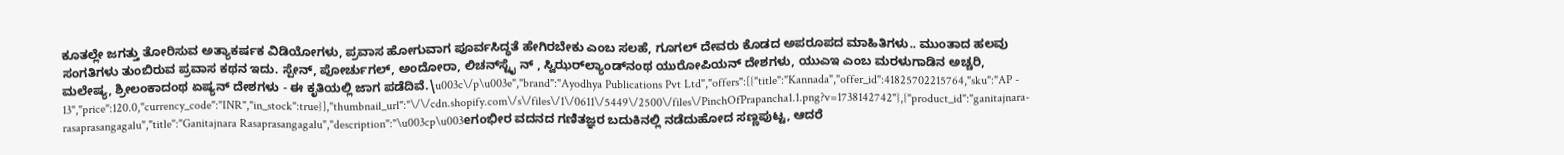ಕೂತಲ್ಲೇ ಜಗತ್ತು ತೋರಿಸುವ ಅತ್ಯಾಕರ್ಷಕ ವಿಡಿಯೋಗಳು, ಪ್ರವಾಸ ಹೋಗುವಾಗ ಪೂರ್ವಸಿದ್ಧತೆ ಹೇಗಿರಬೇಕು ಎಂಬ ಸಲಹೆ, ಗೂಗಲ್ ದೇವರು ಕೊಡದ ಅಪರೂಪದ ಮಾಹಿತಿಗಳು.. ಮುಂತಾದ ಹಲವು ಸಂಗತಿಗಳು ತುಂಬಿರುವ ಪ್ರವಾಸ ಕಥನ ಇದು. ಸ್ಪೇನ್, ಪೋರ್ಚುಗಲ್, ಅಂದೋರಾ, ಲಿಚನ್‌ಸ್ಟೈ ನ್ , ಸ್ವಿಝರ್‌ಲ್ಯಾಂಡ್‌ನಂಥ ಯುರೋಪಿಯನ್ ದೇಶಗಳು, ಯುಎಇ ಎಂಬ ಮರಳುಗಾಡಿನ ಅಚ್ಚರಿ, ಮಲೇಷ್ಯ, ಶ್ರೀಲಂಕಾದಂಥ ಏಷ್ಯನ್ ದೇಶಗಳು - ಈ ಕೃತಿಯಲ್ಲಿ ಜಾಗ ಪಡೆದಿವೆ.\u003c\/p\u003e","brand":"Ayodhya Publications Pvt Ltd","offers":[{"title":"Kannada","offer_id":41825702215764,"sku":"AP - 13","price":120.0,"currency_code":"INR","in_stock":true}],"thumbnail_url":"\/\/cdn.shopify.com\/s\/files\/1\/0611\/5449\/2500\/files\/PinchOfPrapancha1.1.png?v=1738142742"},{"product_id":"ganitajnara-rasaprasangagalu","title":"Ganitajnara Rasaprasangagalu","description":"\u003cp\u003eಗಂಭೀರ ವದನದ ಗಣಿತಜ್ಞರ ಬದುಕಿನಲ್ಲಿ ನಡೆದುಹೋದ ಸಣ್ಣಪುಟ್ಟ, ಆದರೆ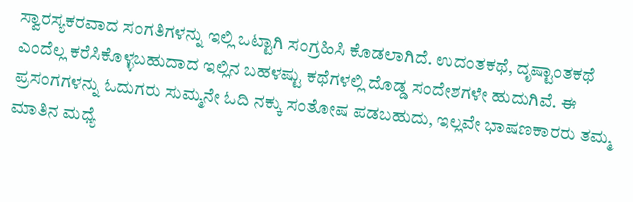ಸ್ವಾರಸ್ಯಕರವಾದ ಸಂಗತಿಗಳನ್ನು ಇಲ್ಲಿ ಒಟ್ಟಾಗಿ ಸಂಗ್ರಹಿಸಿ ಕೊಡಲಾಗಿದೆ. ಉದಂತಕಥೆ, ದೃಷ್ಟಾಂತಕಥೆ ಎಂದೆಲ್ಲ ಕರೆಸಿಕೊಳ್ಳಬಹುದಾದ ಇಲ್ಲಿನ ಬಹಳಷ್ಟು ಕಥೆಗಳಲ್ಲಿ ದೊಡ್ಡ ಸಂದೇಶಗಳೇ ಹುದುಗಿವೆ. ಈ ಪ್ರಸಂಗಗಳನ್ನು ಓದುಗರು ಸುಮ್ಮನೇ ಓದಿ ನಕ್ಕು ಸಂತೋಷ ಪಡಬಹುದು, ಇಲ್ಲವೇ ಭಾಷಣಕಾರರು ತಮ್ಮ ಮಾತಿನ ಮಧ್ಯೆ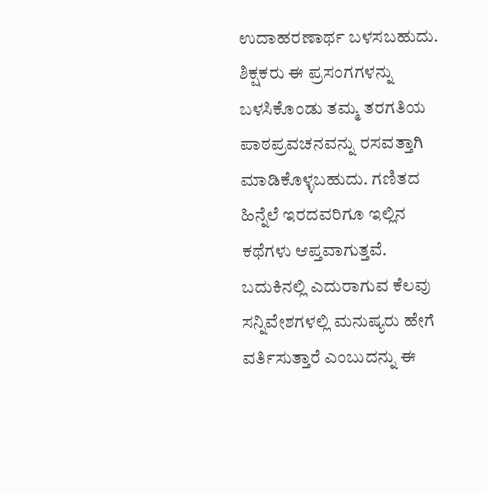ಉದಾಹರಣಾರ್ಥ ಬಳಸಬಹುದು. ಶಿಕ್ಷಕರು ಈ ಪ್ರಸಂಗಗಳನ್ನು ಬಳಸಿಕೊಂಡು ತಮ್ಮ ತರಗತಿಯ ಪಾಠಪ್ರವಚನವನ್ನು ರಸವತ್ತಾಗಿ ಮಾಡಿಕೊಳ್ಳಬಹುದು. ಗಣಿತದ ಹಿನ್ನೆಲೆ ಇರದವರಿಗೂ ಇಲ್ಲಿನ ಕಥೆಗಳು ಆಪ್ತವಾಗುತ್ತವೆ. ಬದುಕಿನಲ್ಲಿ ಎದುರಾಗುವ ಕೆಲವು ಸನ್ನಿವೇಶಗಳಲ್ಲಿ ಮನುಷ್ಯರು ಹೇಗೆ ವರ್ತಿಸುತ್ತಾರೆ ಎಂಬುದನ್ನು ಈ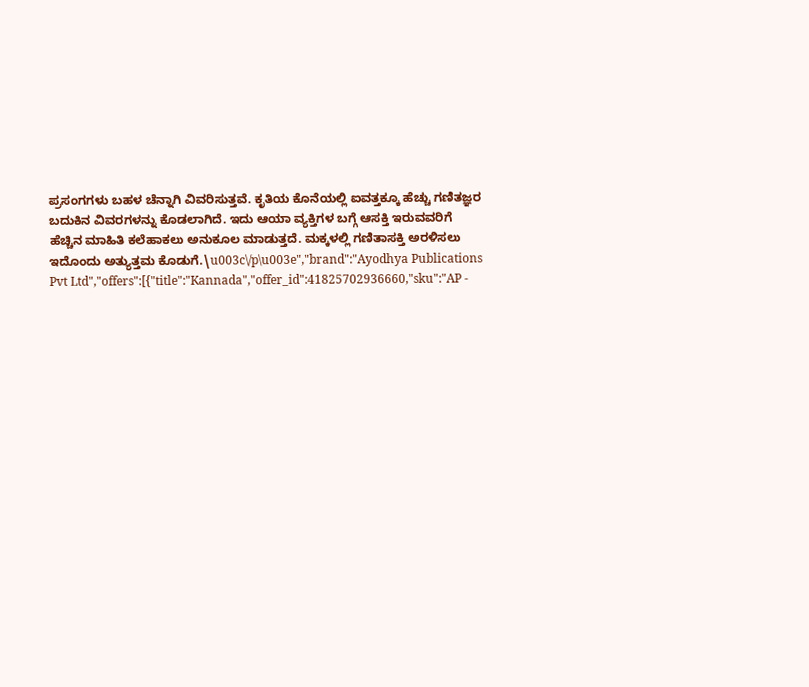ಪ್ರಸಂಗಗಳು ಬಹಳ ಚೆನ್ನಾಗಿ ವಿವರಿಸುತ್ತವೆ. ಕೃತಿಯ ಕೊನೆಯಲ್ಲಿ ಐವತ್ತಕ್ಕೂ ಹೆಚ್ಚು ಗಣಿತಜ್ಞರ ಬದುಕಿನ ವಿವರಗಳನ್ನು ಕೊಡಲಾಗಿದೆ. ಇದು ಆಯಾ ವ್ಯಕ್ತಿಗಳ ಬಗ್ಗೆ ಆಸಕ್ತಿ ಇರುವವರಿಗೆ ಹೆಚ್ಚಿನ ಮಾಹಿತಿ ಕಲೆಹಾಕಲು ಅನುಕೂಲ ಮಾಡುತ್ತದೆ. ಮಕ್ಕಳಲ್ಲಿ ಗಣಿತಾಸಕ್ತಿ ಅರಳಿಸಲು ಇದೊಂದು ಅತ್ಯುತ್ತಮ ಕೊಡುಗೆ.\u003c\/p\u003e","brand":"Ayodhya Publications Pvt Ltd","offers":[{"title":"Kannada","offer_id":41825702936660,"sku":"AP -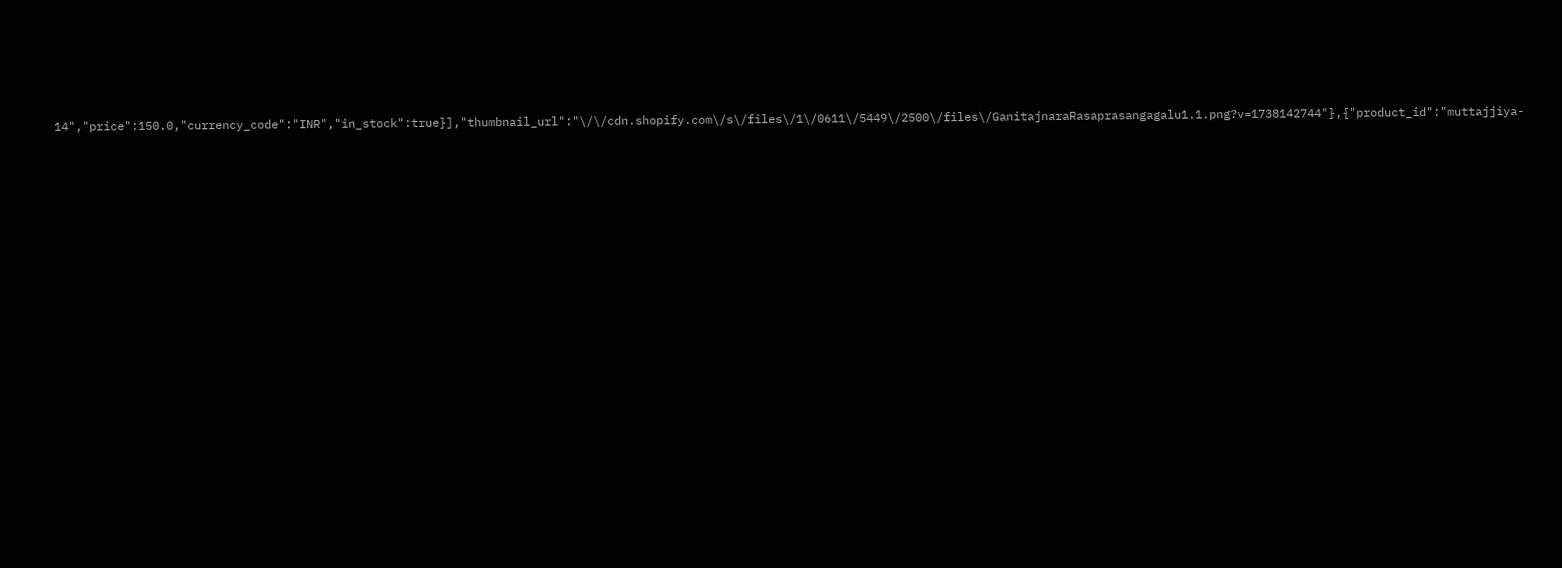14","price":150.0,"currency_code":"INR","in_stock":true}],"thumbnail_url":"\/\/cdn.shopify.com\/s\/files\/1\/0611\/5449\/2500\/files\/GanitajnaraRasaprasangagalu1.1.png?v=1738142744"},{"product_id":"muttajjiya-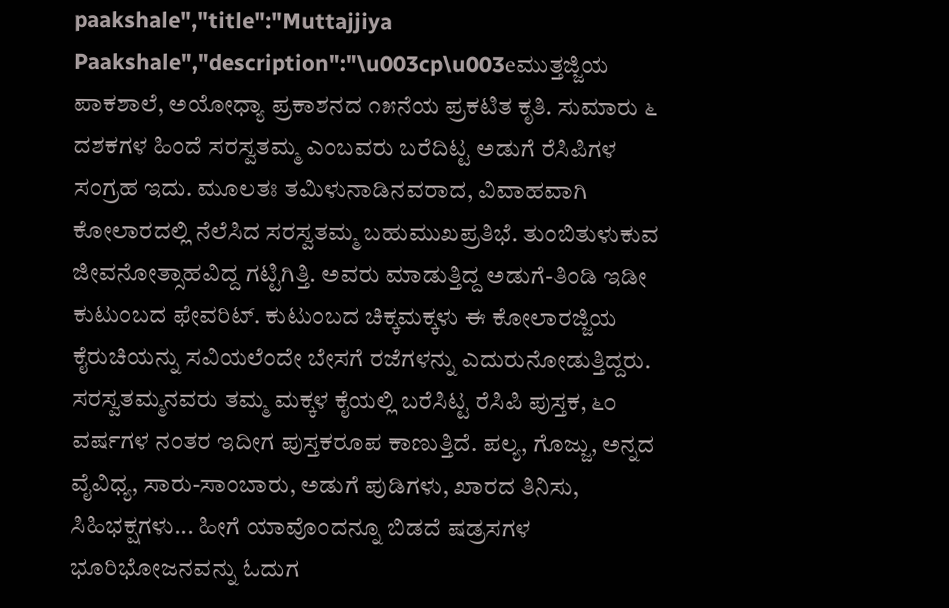paakshale","title":"Muttajjiya Paakshale","description":"\u003cp\u003eಮುತ್ತಜ್ಜಿಯ ಪಾಕಶಾಲೆ, ಅಯೋಧ್ಯಾ ಪ್ರಕಾಶನದ ೧೫ನೆಯ ಪ್ರಕಟಿತ ಕೃತಿ. ಸುಮಾರು ೬ ದಶಕಗಳ ಹಿಂದೆ ಸರಸ್ವತಮ್ಮ ಎಂಬವರು ಬರೆದಿಟ್ಟ ಅಡುಗೆ ರೆಸಿಪಿಗಳ ಸಂಗ್ರಹ ಇದು. ಮೂಲತಃ ತಮಿಳುನಾಡಿನವರಾದ, ವಿವಾಹವಾಗಿ ಕೋಲಾರದಲ್ಲಿ ನೆಲೆಸಿದ ಸರಸ್ವತಮ್ಮ ಬಹುಮುಖಪ್ರತಿಭೆ. ತುಂಬಿತುಳುಕುವ ಜೀವನೋತ್ಸಾಹವಿದ್ದ ಗಟ್ಟಿಗಿತ್ತಿ. ಅವರು ಮಾಡುತ್ತಿದ್ದ ಅಡುಗೆ-ತಿಂಡಿ ಇಡೀ ಕುಟುಂಬದ ಫೇವರಿಟ್. ಕುಟುಂಬದ ಚಿಕ್ಕಮಕ್ಕಳು ಈ ಕೋಲಾರಜ್ಜಿಯ ಕೈರುಚಿಯನ್ನು ಸವಿಯಲೆಂದೇ ಬೇಸಗೆ ರಜೆಗಳನ್ನು ಎದುರುನೋಡುತ್ತಿದ್ದರು. ಸರಸ್ವತಮ್ಮನವರು ತಮ್ಮ ಮಕ್ಕಳ ಕೈಯಲ್ಲಿ ಬರೆಸಿಟ್ಟ ರೆಸಿಪಿ ಪುಸ್ತಕ, ೬೦ ವರ್ಷಗಳ ನಂತರ ಇದೀಗ ಪುಸ್ತಕರೂಪ ಕಾಣುತ್ತಿದೆ. ಪಲ್ಯ, ಗೊಜ್ಜು, ಅನ್ನದ ವೈವಿಧ್ಯ, ಸಾರು-ಸಾಂಬಾರು, ಅಡುಗೆ ಪುಡಿಗಳು, ಖಾರದ ತಿನಿಸು, ಸಿಹಿಭಕ್ಷಗಳು... ಹೀಗೆ ಯಾವೊಂದನ್ನೂ ಬಿಡದೆ ಷಡ್ರಸಗಳ ಭೂರಿಭೋಜನವನ್ನು ಓದುಗ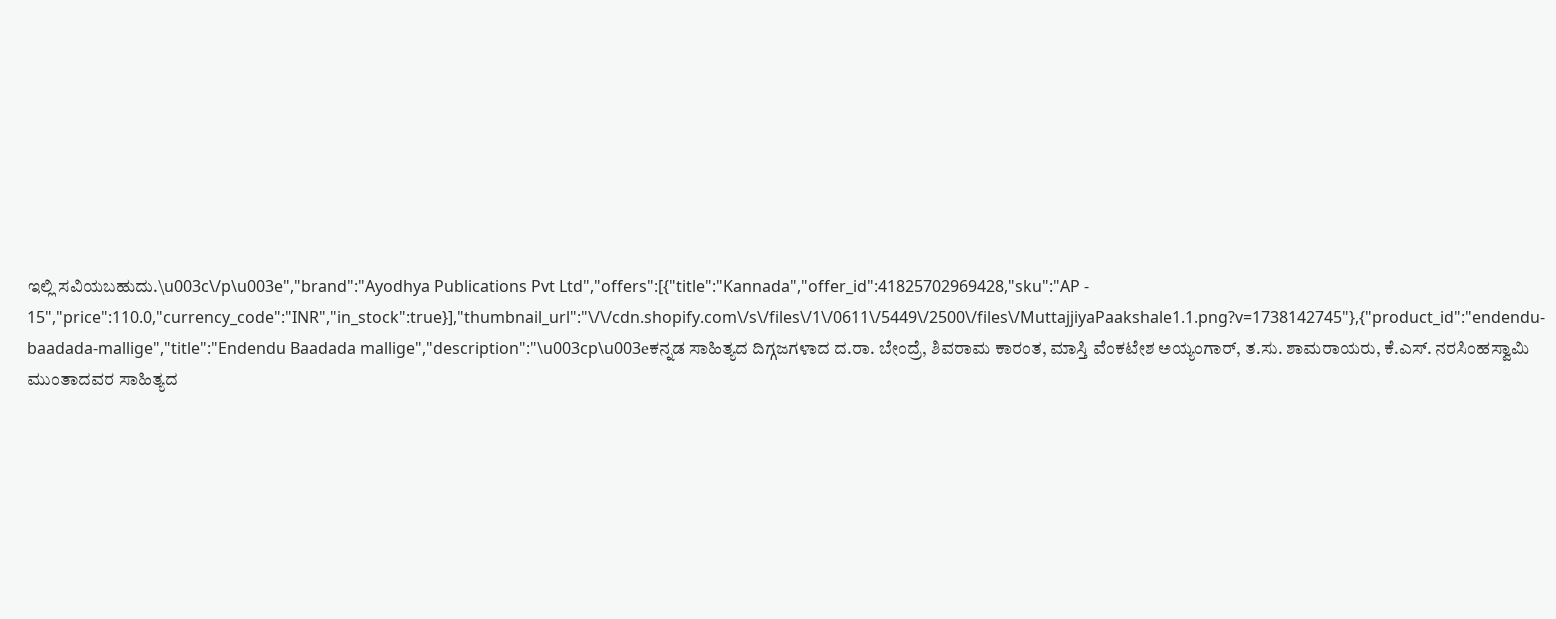ಇಲ್ಲಿ ಸವಿಯಬಹುದು.\u003c\/p\u003e","brand":"Ayodhya Publications Pvt Ltd","offers":[{"title":"Kannada","offer_id":41825702969428,"sku":"AP - 15","price":110.0,"currency_code":"INR","in_stock":true}],"thumbnail_url":"\/\/cdn.shopify.com\/s\/files\/1\/0611\/5449\/2500\/files\/MuttajjiyaPaakshale1.1.png?v=1738142745"},{"product_id":"endendu-baadada-mallige","title":"Endendu Baadada mallige","description":"\u003cp\u003eಕನ್ನಡ ಸಾಹಿತ್ಯದ ದಿಗ್ಗಜಗಳಾದ ದ.ರಾ. ಬೇಂದ್ರೆ, ಶಿವರಾಮ ಕಾರಂತ, ಮಾಸ್ತಿ ವೆಂಕಟೇಶ ಅಯ್ಯಂಗಾರ್, ತ.ಸು. ಶಾಮರಾಯರು, ಕೆ.ಎಸ್. ನರಸಿಂಹಸ್ವಾಮಿ ಮುಂತಾದವರ ಸಾಹಿತ್ಯದ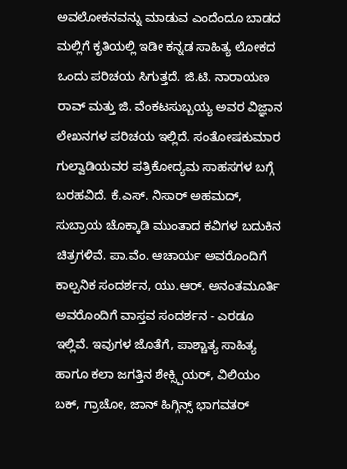ಅವಲೋಕನವನ್ನು ಮಾಡುವ ಎಂದೆಂದೂ ಬಾಡದ ಮಲ್ಲಿಗೆ ಕೃತಿಯಲ್ಲಿ ಇಡೀ ಕನ್ನಡ ಸಾಹಿತ್ಯ ಲೋಕದ ಒಂದು ಪರಿಚಯ ಸಿಗುತ್ತದೆ. ಜಿ.ಟಿ. ನಾರಾಯಣ ರಾವ್ ಮತ್ತು ಜಿ. ವೆಂಕಟಸುಬ್ಬಯ್ಯ ಅವರ ವಿಜ್ಞಾನ ಲೇಖನಗಳ ಪರಿಚಯ ಇಲ್ಲಿದೆ. ಸಂತೋಷಕುಮಾರ ಗುಲ್ವಾಡಿಯವರ ಪತ್ರಿಕೋದ್ಯಮ ಸಾಹಸಗಳ ಬಗ್ಗೆ ಬರಹವಿದೆ. ಕೆ.ಎಸ್. ನಿಸಾರ್ ಅಹಮದ್, ಸುಬ್ರಾಯ ಚೊಕ್ಕಾಡಿ ಮುಂತಾದ ಕವಿಗಳ ಬದುಕಿನ ಚಿತ್ರಗಳಿವೆ. ಪಾ.ವೆಂ. ಆಚಾರ್ಯ ಅವರೊಂದಿಗೆ ಕಾಲ್ಪನಿಕ ಸಂದರ್ಶನ, ಯು.ಆರ್. ಅನಂತಮೂರ್ತಿ ಅವರೊಂದಿಗೆ ವಾಸ್ತವ ಸಂದರ್ಶನ - ಎರಡೂ ಇಲ್ಲಿವೆ. ಇವುಗಳ ಜೊತೆಗೆ, ಪಾಶ್ಚಾತ್ಯ ಸಾಹಿತ್ಯ ಹಾಗೂ ಕಲಾ ಜಗತ್ತಿನ ಶೇಕ್ಸ್ಪಿಯರ್, ವಿಲಿಯಂ ಬಕ್, ಗ್ರಾಚೋ, ಜಾನ್ ಹಿಗ್ಗಿನ್ಸ್ ಭಾಗವತರ್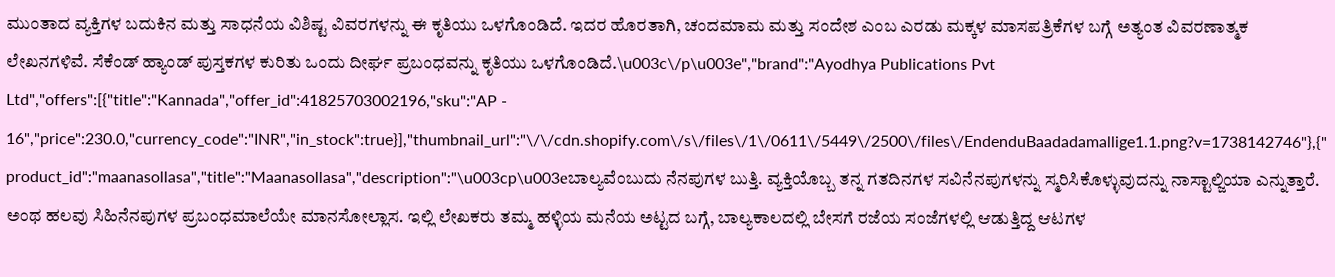ಮುಂತಾದ ವ್ಯಕ್ತಿಗಳ ಬದುಕಿನ ಮತ್ತು ಸಾಧನೆಯ ವಿಶಿಷ್ಟ ವಿವರಗಳನ್ನು ಈ ಕೃತಿಯು ಒಳಗೊಂಡಿದೆ. ಇದರ ಹೊರತಾಗಿ, ಚಂದಮಾಮ ಮತ್ತು ಸಂದೇಶ ಎಂಬ ಎರಡು ಮಕ್ಕಳ ಮಾಸಪತ್ರಿಕೆಗಳ ಬಗ್ಗೆ ಅತ್ಯಂತ ವಿವರಣಾತ್ಮಕ ಲೇಖನಗಳಿವೆ. ಸೆಕೆಂಡ್ ಹ್ಯಾಂಡ್ ಪುಸ್ತಕಗಳ ಕುರಿತು ಒಂದು ದೀರ್ಘ ಪ್ರಬಂಧವನ್ನು ಕೃತಿಯು ಒಳಗೊಂಡಿದೆ.\u003c\/p\u003e","brand":"Ayodhya Publications Pvt Ltd","offers":[{"title":"Kannada","offer_id":41825703002196,"sku":"AP - 16","price":230.0,"currency_code":"INR","in_stock":true}],"thumbnail_url":"\/\/cdn.shopify.com\/s\/files\/1\/0611\/5449\/2500\/files\/EndenduBaadadamallige1.1.png?v=1738142746"},{"product_id":"maanasollasa","title":"Maanasollasa","description":"\u003cp\u003eಬಾಲ್ಯವೆಂಬುದು ನೆನಪುಗಳ ಬುತ್ತಿ. ವ್ಯಕ್ತಿಯೊಬ್ಬ ತನ್ನ ಗತದಿನಗಳ ಸವಿನೆನಪುಗಳನ್ನು ಸ್ಮರಿಸಿಕೊಳ್ಳುವುದನ್ನು ನಾಸ್ಟಾಲ್ಜಿಯಾ ಎನ್ನುತ್ತಾರೆ. ಅಂಥ ಹಲವು ಸಿಹಿನೆನಪುಗಳ ಪ್ರಬಂಧಮಾಲೆಯೇ ಮಾನಸೋಲ್ಲಾಸ. ಇಲ್ಲಿ ಲೇಖಕರು ತಮ್ಮ ಹಳ್ಳಿಯ ಮನೆಯ ಅಟ್ಟದ ಬಗ್ಗೆ, ಬಾಲ್ಯಕಾಲದಲ್ಲಿ ಬೇಸಗೆ ರಜೆಯ ಸಂಜೆಗಳಲ್ಲಿ ಆಡುತ್ತಿದ್ದ ಆಟಗಳ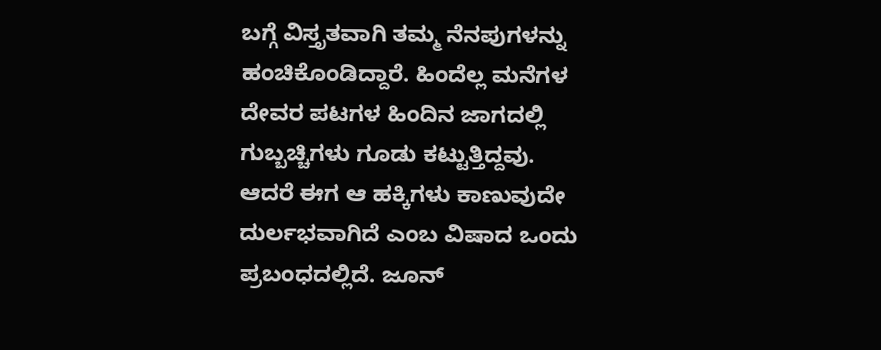ಬಗ್ಗೆ ವಿಸ್ತೃತವಾಗಿ ತಮ್ಮ ನೆನಪುಗಳನ್ನು ಹಂಚಿಕೊಂಡಿದ್ದಾರೆ. ಹಿಂದೆಲ್ಲ ಮನೆಗಳ ದೇವರ ಪಟಗಳ ಹಿಂದಿನ ಜಾಗದಲ್ಲಿ ಗುಬ್ಬಚ್ಚಿಗಳು ಗೂಡು ಕಟ್ಟುತ್ತಿದ್ದವು. ಆದರೆ ಈಗ ಆ ಹಕ್ಕಿಗಳು ಕಾಣುವುದೇ ದುರ್ಲಭವಾಗಿದೆ ಎಂಬ ವಿಷಾದ ಒಂದು ಪ್ರಬಂಧದಲ್ಲಿದೆ. ಜೂನ್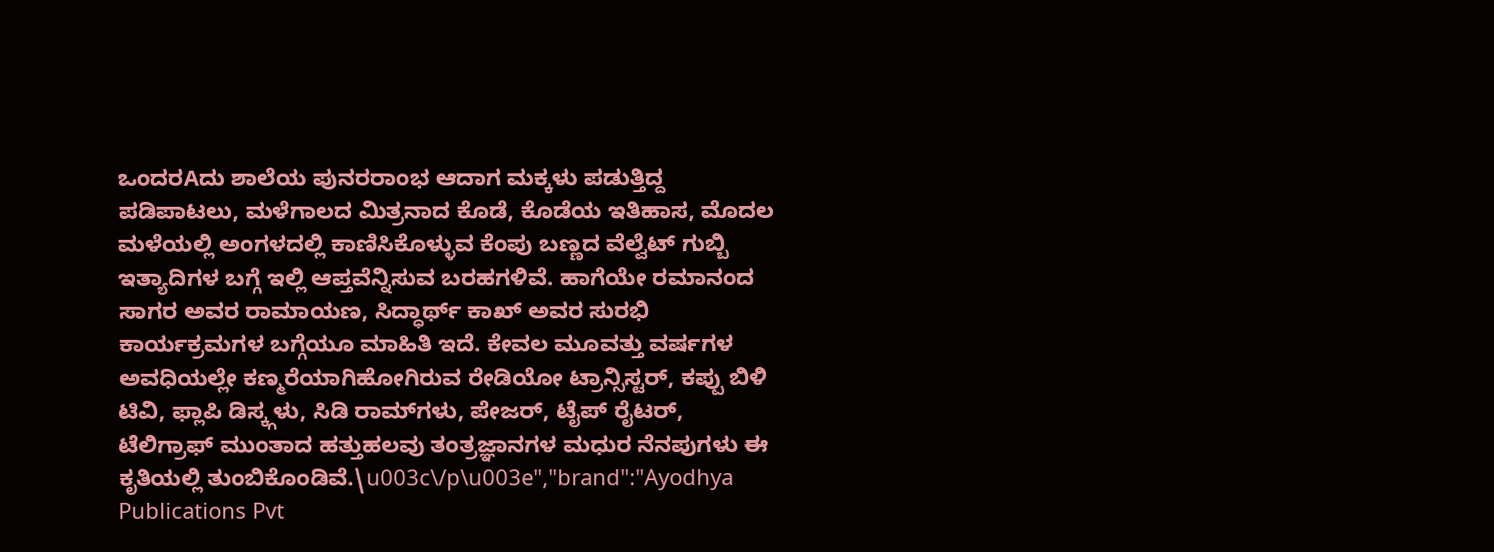ಒಂದರAದು ಶಾಲೆಯ ಪುನರರಾಂಭ ಆದಾಗ ಮಕ್ಕಳು ಪಡುತ್ತಿದ್ದ ಪಡಿಪಾಟಲು, ಮಳೆಗಾಲದ ಮಿತ್ರನಾದ ಕೊಡೆ, ಕೊಡೆಯ ಇತಿಹಾಸ, ಮೊದಲ ಮಳೆಯಲ್ಲಿ ಅಂಗಳದಲ್ಲಿ ಕಾಣಿಸಿಕೊಳ್ಳುವ ಕೆಂಪು ಬಣ್ಣದ ವೆಲ್ವೆಟ್ ಗುಬ್ಬಿ ಇತ್ಯಾದಿಗಳ ಬಗ್ಗೆ ಇಲ್ಲಿ ಆಪ್ತವೆನ್ನಿಸುವ ಬರಹಗಳಿವೆ. ಹಾಗೆಯೇ ರಮಾನಂದ ಸಾಗರ ಅವರ ರಾಮಾಯಣ, ಸಿದ್ಧಾರ್ಥ್ ಕಾಖ್ ಅವರ ಸುರಭಿ ಕಾರ್ಯಕ್ರಮಗಳ ಬಗ್ಗೆಯೂ ಮಾಹಿತಿ ಇದೆ. ಕೇವಲ ಮೂವತ್ತು ವರ್ಷಗಳ ಅವಧಿಯಲ್ಲೇ ಕಣ್ಮರೆಯಾಗಿಹೋಗಿರುವ ರೇಡಿಯೋ ಟ್ರಾನ್ಸಿಸ್ಟರ್, ಕಪ್ಪು ಬಿಳಿ ಟಿವಿ, ಫ್ಲಾಪಿ ಡಿಸ್ಕ್ಗಳು, ಸಿಡಿ ರಾಮ್‌ಗಳು, ಪೇಜರ್, ಟೈಪ್ ರೈಟರ್, ಟೆಲಿಗ್ರಾಫ್ ಮುಂತಾದ ಹತ್ತುಹಲವು ತಂತ್ರಜ್ಞಾನಗಳ ಮಧುರ ನೆನಪುಗಳು ಈ ಕೃತಿಯಲ್ಲಿ ತುಂಬಿಕೊಂಡಿವೆ.\u003c\/p\u003e","brand":"Ayodhya Publications Pvt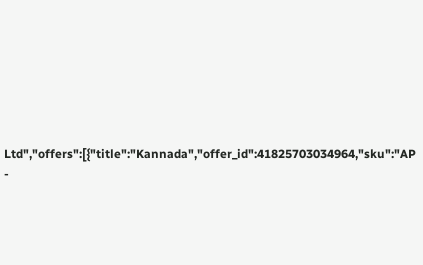Ltd","offers":[{"title":"Kannada","offer_id":41825703034964,"sku":"AP -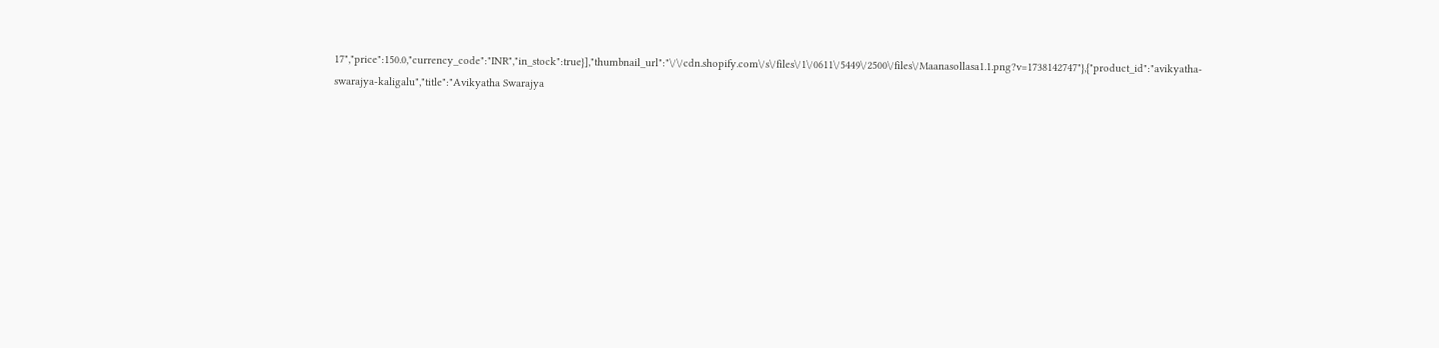17","price":150.0,"currency_code":"INR","in_stock":true}],"thumbnail_url":"\/\/cdn.shopify.com\/s\/files\/1\/0611\/5449\/2500\/files\/Maanasollasa1.1.png?v=1738142747"},{"product_id":"avikyatha-swarajya-kaligalu","title":"Avikyatha Swarajya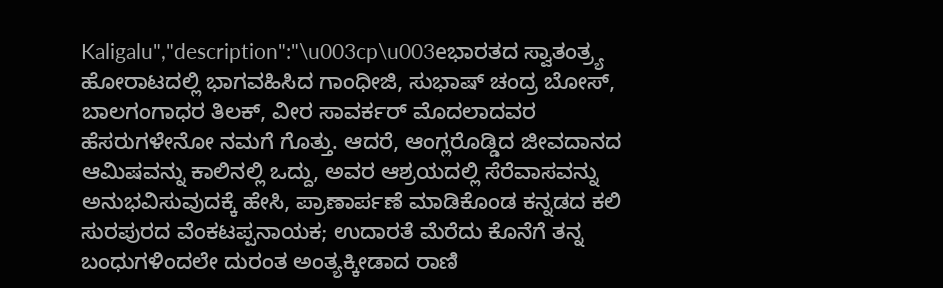Kaligalu","description":"\u003cp\u003eಭಾರತದ ಸ್ವಾತಂತ್ರ್ಯ ಹೋರಾಟದಲ್ಲಿ ಭಾಗವಹಿಸಿದ ಗಾಂಧೀಜಿ, ಸುಭಾಷ್ ಚಂದ್ರ ಬೋಸ್, ಬಾಲಗಂಗಾಧರ ತಿಲಕ್, ವೀರ ಸಾವರ್ಕರ್ ಮೊದಲಾದವರ ಹೆಸರುಗಳೇನೋ ನಮಗೆ ಗೊತ್ತು. ಆದರೆ, ಆಂಗ್ಲರೊಡ್ಡಿದ ಜೀವದಾನದ ಆಮಿಷವನ್ನು ಕಾಲಿನಲ್ಲಿ ಒದ್ದು, ಅವರ ಆಶ್ರಯದಲ್ಲಿ ಸೆರೆವಾಸವನ್ನು ಅನುಭವಿಸುವುದಕ್ಕೆ ಹೇಸಿ, ಪ್ರಾಣಾರ್ಪಣೆ ಮಾಡಿಕೊಂಡ ಕನ್ನಡದ ಕಲಿ ಸುರಪುರದ ವೆಂಕಟಪ್ಪನಾಯಕ; ಉದಾರತೆ ಮೆರೆದು ಕೊನೆಗೆ ತನ್ನ ಬಂಧುಗಳಿಂದಲೇ ದುರಂತ ಅಂತ್ಯಕ್ಕೀಡಾದ ರಾಣಿ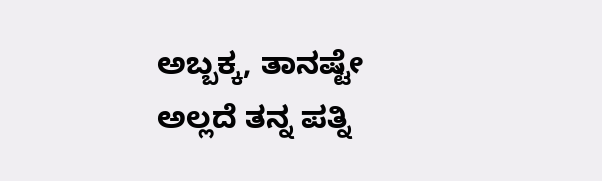ಅಬ್ಬಕ್ಕ, ತಾನಷ್ಟೇ ಅಲ್ಲದೆ ತನ್ನ ಪತ್ನಿ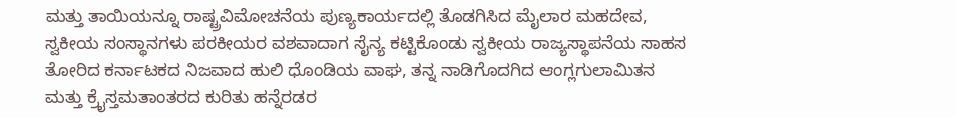ಮತ್ತು ತಾಯಿಯನ್ನೂ ರಾಷ್ಟ್ರವಿಮೋಚನೆಯ ಪುಣ್ಯಕಾರ್ಯದಲ್ಲಿ ತೊಡಗಿಸಿದ ಮೈಲಾರ ಮಹದೇವ, ಸ್ವಕೀಯ ಸಂಸ್ಥಾನಗಳು ಪರಕೀಯರ ವಶವಾದಾಗ ಸೈನ್ಯ ಕಟ್ಟಿಕೊಂಡು ಸ್ವಕೀಯ ರಾಜ್ಯಸ್ಥಾಪನೆಯ ಸಾಹಸ ತೋರಿದ ಕರ್ನಾಟಕದ ನಿಜವಾದ ಹುಲಿ ಧೊಂಡಿಯ ವಾಘ, ತನ್ನ ನಾಡಿಗೊದಗಿದ ಆಂಗ್ಲಗುಲಾಮಿತನ ಮತ್ತು ಕ್ರೈಸ್ತಮತಾಂತರದ ಕುರಿತು ಹನ್ನೆರಡರ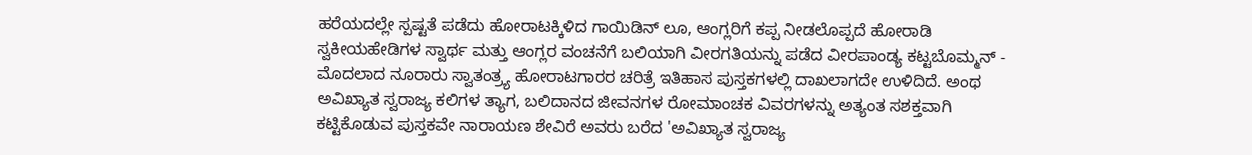ಹರೆಯದಲ್ಲೇ ಸ್ಪಷ್ಟತೆ ಪಡೆದು ಹೋರಾಟಕ್ಕಿಳಿದ ಗಾಯಿಡಿನ್ ಲೂ, ಆಂಗ್ಲರಿಗೆ ಕಪ್ಪ ನೀಡಲೊಪ್ಪದೆ ಹೋರಾಡಿ ಸ್ವಕೀಯಹೇಡಿಗಳ ಸ್ವಾರ್ಥ ಮತ್ತು ಆಂಗ್ಲರ ವಂಚನೆಗೆ ಬಲಿಯಾಗಿ ವೀರಗತಿಯನ್ನು ಪಡೆದ ವೀರಪಾಂಡ್ಯ ಕಟ್ಟಬೊಮ್ಮನ್ - ಮೊದಲಾದ ನೂರಾರು ಸ್ವಾತಂತ್ರ್ಯ ಹೋರಾಟಗಾರರ ಚರಿತ್ರೆ ಇತಿಹಾಸ ಪುಸ್ತಕಗಳಲ್ಲಿ ದಾಖಲಾಗದೇ ಉಳಿದಿದೆ. ಅಂಥ ಅವಿಖ್ಯಾತ ಸ್ವರಾಜ್ಯ ಕಲಿಗಳ ತ್ಯಾಗ, ಬಲಿದಾನದ ಜೀವನಗಳ ರೋಮಾಂಚಕ ವಿವರಗಳನ್ನು ಅತ್ಯಂತ ಸಶಕ್ತವಾಗಿ ಕಟ್ಟಿಕೊಡುವ ಪುಸ್ತಕವೇ ನಾರಾಯಣ ಶೇವಿರೆ ಅವರು ಬರೆದ 'ಅವಿಖ್ಯಾತ ಸ್ವರಾಜ್ಯ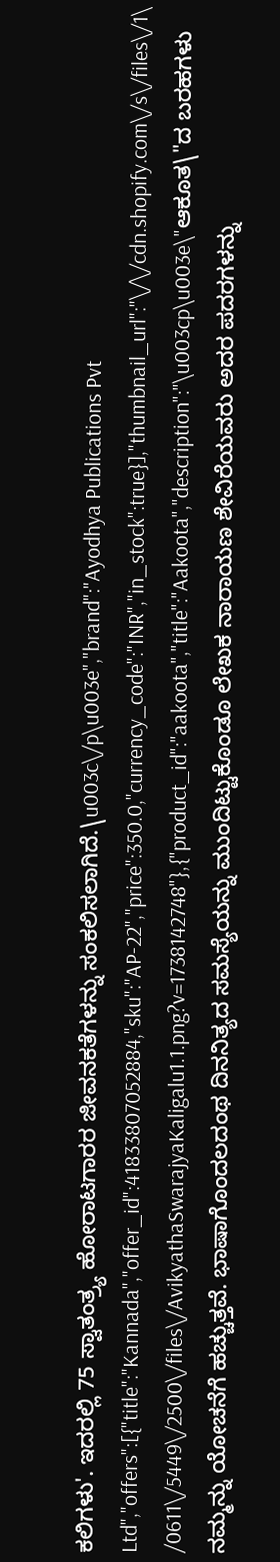ಕಲಿಗಳು'. ಇದರಲ್ಲಿ 75 ಸ್ವಾತಂತ್ರ್ಯ ಹೋರಾಟಗಾರರ ಜೀವನಕತೆಗಳನ್ನು ಸಂಕಲಿಸಲಾಗಿದೆ.\u003c\/p\u003e","brand":"Ayodhya Publications Pvt Ltd","offers":[{"title":"Kannada","offer_id":41833807052884,"sku":"AP-22","price":350.0,"currency_code":"INR","in_stock":true}],"thumbnail_url":"\/\/cdn.shopify.com\/s\/files\/1\/0611\/5449\/2500\/files\/AvikyathaSwarajyaKaligalu1.1.png?v=1738142748"},{"product_id":"aakoota","title":"Aakoota","description":"\u003cp\u003e\"ಆಕೂತ\"ದ ಬರಹಗಳು ನಮ್ಮನ್ನು ಯೋಚನೆಗೆ ಹಚ್ಚುತ್ತವೆ. ಭಾಷಾಗೊಂದಲದಂಥ ದಿನನಿತ್ಯದ ಸಮಸ್ಯೆಯನ್ನು ಮುಂದಿಟ್ಟುಕೊಂಡೂ ಲೇಖಕ ನಾರಾಯಣ ಶೇವಿರೆಯವರು ಅದರ ಪದರಗಳನ್ನು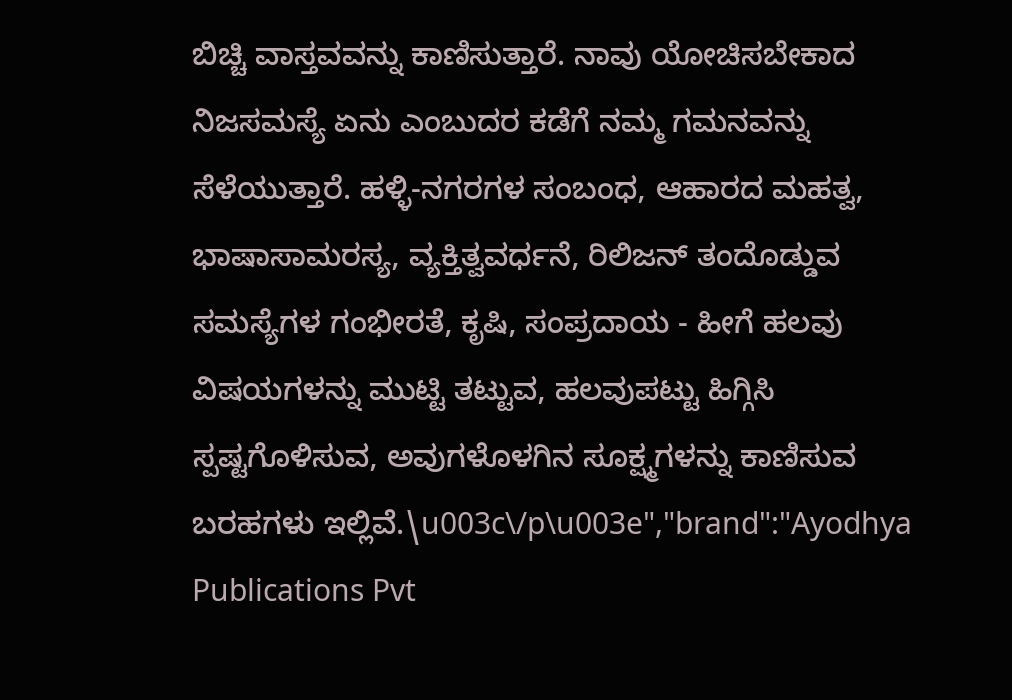ಬಿಚ್ಚಿ ವಾಸ್ತವವನ್ನು ಕಾಣಿಸುತ್ತಾರೆ. ನಾವು ಯೋಚಿಸಬೇಕಾದ ನಿಜಸಮಸ್ಯೆ ಏನು ಎಂಬುದರ ಕಡೆಗೆ ನಮ್ಮ ಗಮನವನ್ನು ಸೆಳೆಯುತ್ತಾರೆ. ಹಳ್ಳಿ-ನಗರಗಳ ಸಂಬಂಧ, ಆಹಾರದ ಮಹತ್ವ, ಭಾಷಾಸಾಮರಸ್ಯ, ವ್ಯಕ್ತಿತ್ವವರ್ಧನೆ, ರಿಲಿಜನ್ ತಂದೊಡ್ಡುವ ಸಮಸ್ಯೆಗಳ ಗಂಭೀರತೆ, ಕೃಷಿ, ಸಂಪ್ರದಾಯ - ಹೀಗೆ ಹಲವು ವಿಷಯಗಳನ್ನು ಮುಟ್ಟಿ ತಟ್ಟುವ, ಹಲವುಪಟ್ಟು ಹಿಗ್ಗಿಸಿ ಸ್ಪಷ್ಟಗೊಳಿಸುವ, ಅವುಗಳೊಳಗಿನ ಸೂಕ್ಷ್ಮಗಳನ್ನು ಕಾಣಿಸುವ ಬರಹಗಳು ಇಲ್ಲಿವೆ.\u003c\/p\u003e","brand":"Ayodhya Publications Pvt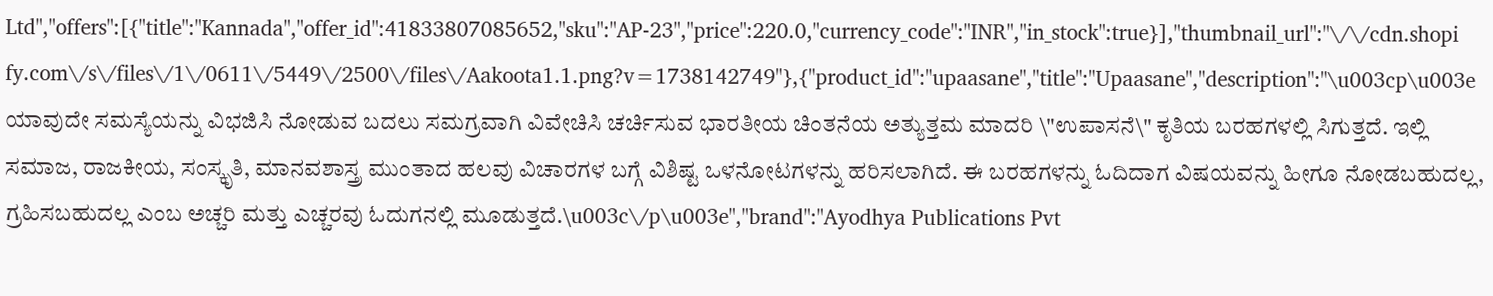Ltd","offers":[{"title":"Kannada","offer_id":41833807085652,"sku":"AP-23","price":220.0,"currency_code":"INR","in_stock":true}],"thumbnail_url":"\/\/cdn.shopify.com\/s\/files\/1\/0611\/5449\/2500\/files\/Aakoota1.1.png?v=1738142749"},{"product_id":"upaasane","title":"Upaasane","description":"\u003cp\u003eಯಾವುದೇ ಸಮಸ್ಯೆಯನ್ನು ವಿಭಜಿಸಿ ನೋಡುವ ಬದಲು ಸಮಗ್ರವಾಗಿ ವಿವೇಚಿಸಿ ಚರ್ಚಿಸುವ ಭಾರತೀಯ ಚಿಂತನೆಯ ಅತ್ಯುತ್ತಮ ಮಾದರಿ \"ಉಪಾಸನೆ\" ಕೃತಿಯ ಬರಹಗಳಲ್ಲಿ ಸಿಗುತ್ತದೆ. ಇಲ್ಲಿ ಸಮಾಜ, ರಾಜಕೀಯ, ಸಂಸ್ಕೃತಿ, ಮಾನವಶಾಸ್ತ್ರ ಮುಂತಾದ ಹಲವು ವಿಚಾರಗಳ ಬಗ್ಗೆ ವಿಶಿಷ್ಟ ಒಳನೋಟಗಳನ್ನು ಹರಿಸಲಾಗಿದೆ. ಈ ಬರಹಗಳನ್ನು ಓದಿದಾಗ ವಿಷಯವನ್ನು ಹೀಗೂ ನೋಡಬಹುದಲ್ಲ, ಗ್ರಹಿಸಬಹುದಲ್ಲ ಎಂಬ ಅಚ್ಚರಿ ಮತ್ತು ಎಚ್ಚರವು ಓದುಗನಲ್ಲಿ ಮೂಡುತ್ತದೆ.\u003c\/p\u003e","brand":"Ayodhya Publications Pvt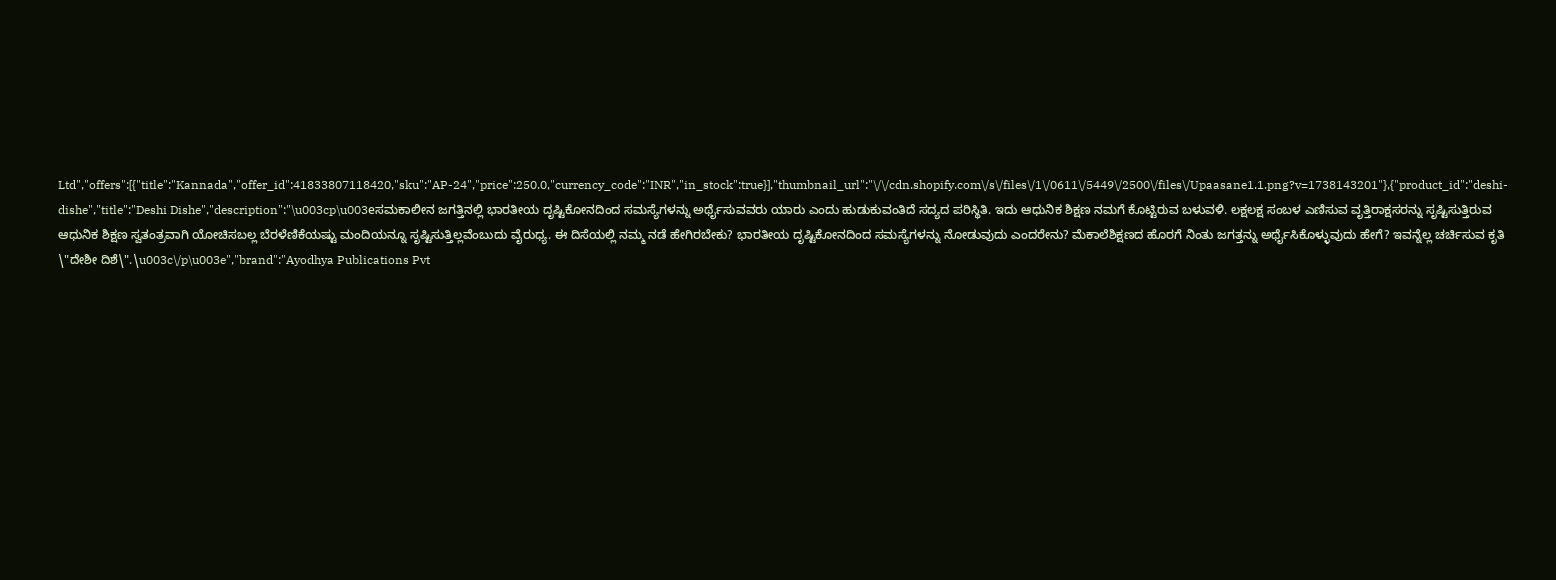Ltd","offers":[{"title":"Kannada","offer_id":41833807118420,"sku":"AP-24","price":250.0,"currency_code":"INR","in_stock":true}],"thumbnail_url":"\/\/cdn.shopify.com\/s\/files\/1\/0611\/5449\/2500\/files\/Upaasane1.1.png?v=1738143201"},{"product_id":"deshi-dishe","title":"Deshi Dishe","description":"\u003cp\u003eಸಮಕಾಲೀನ ಜಗತ್ತಿನಲ್ಲಿ ಭಾರತೀಯ ದೃಷ್ಟಿಕೋನದಿಂದ ಸಮಸ್ಯೆಗಳನ್ನು ಅರ್ಥೈಸುವವರು ಯಾರು ಎಂದು ಹುಡುಕುವಂತಿದೆ ಸದ್ಯದ ಪರಿಸ್ಥಿತಿ. ಇದು ಆಧುನಿಕ ಶಿಕ್ಷಣ ನಮಗೆ ಕೊಟ್ಟಿರುವ ಬಳುವಳಿ. ಲಕ್ಷಲಕ್ಷ ಸಂಬಳ ಎಣಿಸುವ ವೃತ್ತಿರಾಕ್ಷಸರನ್ನು ಸೃಷ್ಟಿಸುತ್ತಿರುವ ಆಧುನಿಕ ಶಿಕ್ಷಣ ಸ್ವತಂತ್ರವಾಗಿ ಯೋಚಿಸಬಲ್ಲ ಬೆರಳೆಣಿಕೆಯಷ್ಟು ಮಂದಿಯನ್ನೂ ಸೃಷ್ಟಿಸುತ್ತಿಲ್ಲವೆಂಬುದು ವೈರುಧ್ಯ. ಈ ದಿಸೆಯಲ್ಲಿ ನಮ್ಮ ನಡೆ ಹೇಗಿರಬೇಕು? ಭಾರತೀಯ ದೃಷ್ಟಿಕೋನದಿಂದ ಸಮಸ್ಯೆಗಳನ್ನು ನೋಡುವುದು ಎಂದರೇನು? ಮೆಕಾಲೆಶಿಕ್ಷಣದ ಹೊರಗೆ ನಿಂತು ಜಗತ್ತನ್ನು ಅರ್ಥೈಸಿಕೊಳ್ಳುವುದು ಹೇಗೆ? ಇವನ್ನೆಲ್ಲ ಚರ್ಚಿಸುವ ಕೃತಿ \"ದೇಶೀ ದಿಶೆ\".\u003c\/p\u003e","brand":"Ayodhya Publications Pvt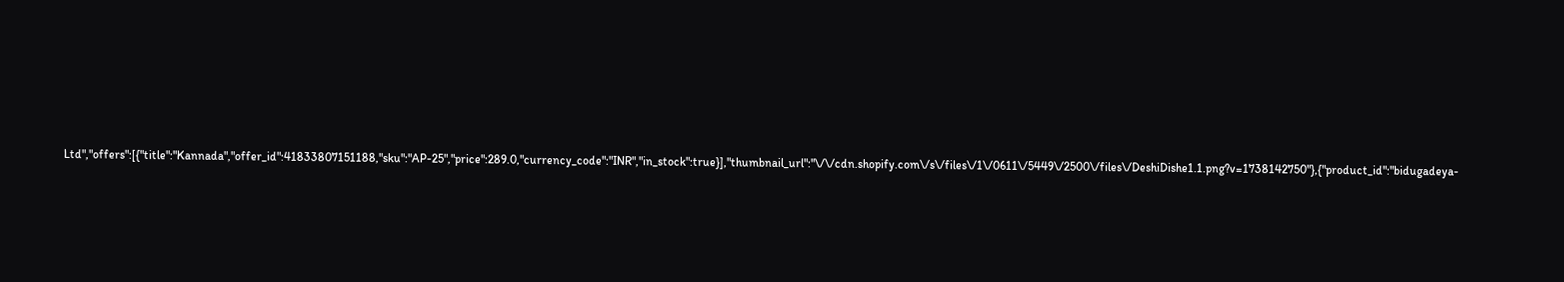Ltd","offers":[{"title":"Kannada","offer_id":41833807151188,"sku":"AP-25","price":289.0,"currency_code":"INR","in_stock":true}],"thumbnail_url":"\/\/cdn.shopify.com\/s\/files\/1\/0611\/5449\/2500\/files\/DeshiDishe1.1.png?v=1738142750"},{"product_id":"bidugadeya-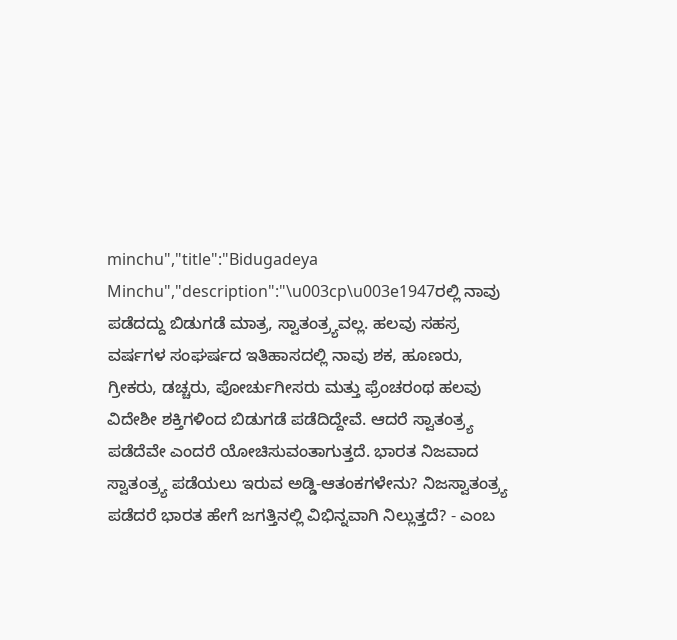minchu","title":"Bidugadeya Minchu","description":"\u003cp\u003e1947ರಲ್ಲಿ ನಾವು ಪಡೆದದ್ದು ಬಿಡುಗಡೆ ಮಾತ್ರ, ಸ್ವಾತಂತ್ರ್ಯವಲ್ಲ. ಹಲವು ಸಹಸ್ರ ವರ್ಷಗಳ ಸಂಘರ್ಷದ ಇತಿಹಾಸದಲ್ಲಿ ನಾವು ಶಕ, ಹೂಣರು, ಗ್ರೀಕರು, ಡಚ್ಚರು, ಪೋರ್ಚುಗೀಸರು ಮತ್ತು ಫ್ರೆಂಚರಂಥ ಹಲವು ವಿದೇಶೀ ಶಕ್ತಿಗಳಿಂದ ಬಿಡುಗಡೆ ಪಡೆದಿದ್ದೇವೆ. ಆದರೆ ಸ್ವಾತಂತ್ರ್ಯ ಪಡೆದೆವೇ ಎಂದರೆ ಯೋಚಿಸುವಂತಾಗುತ್ತದೆ. ಭಾರತ ನಿಜವಾದ ಸ್ವಾತಂತ್ರ್ಯ ಪಡೆಯಲು ಇರುವ ಅಡ್ಡಿ-ಆತಂಕಗಳೇನು? ನಿಜಸ್ವಾತಂತ್ರ್ಯ ಪಡೆದರೆ ಭಾರತ ಹೇಗೆ ಜಗತ್ತಿನಲ್ಲಿ ವಿಭಿನ್ನವಾಗಿ ನಿಲ್ಲುತ್ತದೆ? - ಎಂಬ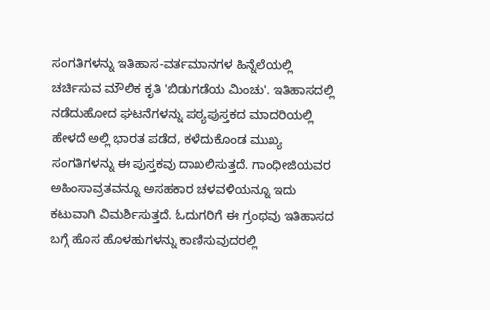ಸಂಗತಿಗಳನ್ನು ಇತಿಹಾಸ-ವರ್ತಮಾನಗಳ ಹಿನ್ನೆಲೆಯಲ್ಲಿ ಚರ್ಚಿಸುವ ಮೌಲಿಕ ಕೃತಿ 'ಬಿಡುಗಡೆಯ ಮಿಂಚು'. ಇತಿಹಾಸದಲ್ಲಿ ನಡೆದುಹೋದ ಘಟನೆಗಳನ್ನು ಪಠ್ಯಪುಸ್ತಕದ ಮಾದರಿಯಲ್ಲಿ ಹೇಳದೆ ಅಲ್ಲಿ ಭಾರತ ಪಡೆದ, ಕಳೆದುಕೊಂಡ ಮುಖ್ಯ ಸಂಗತಿಗಳನ್ನು ಈ ಪುಸ್ತಕವು ದಾಖಲಿಸುತ್ತದೆ. ಗಾಂಧೀಜಿಯವರ ಅಹಿಂಸಾವ್ರತವನ್ನೂ ಅಸಹಕಾರ ಚಳವಳಿಯನ್ನೂ ಇದು ಕಟುವಾಗಿ ವಿಮರ್ಶಿಸುತ್ತದೆ. ಓದುಗರಿಗೆ ಈ ಗ್ರಂಥವು ಇತಿಹಾಸದ ಬಗ್ಗೆ ಹೊಸ ಹೊಳಹುಗಳನ್ನು ಕಾಣಿಸುವುದರಲ್ಲಿ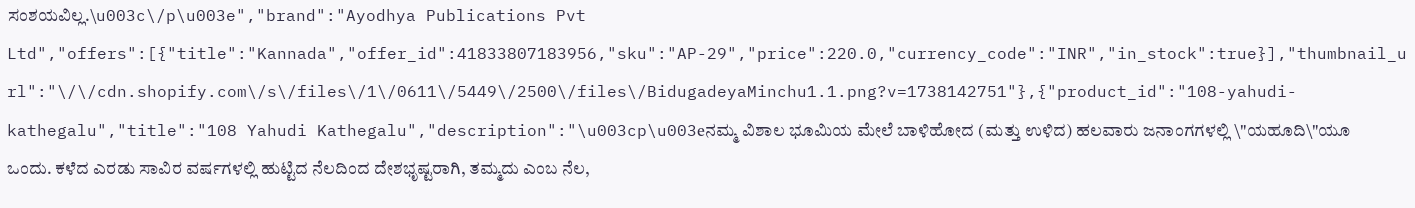ಸಂಶಯವಿಲ್ಲ.\u003c\/p\u003e","brand":"Ayodhya Publications Pvt Ltd","offers":[{"title":"Kannada","offer_id":41833807183956,"sku":"AP-29","price":220.0,"currency_code":"INR","in_stock":true}],"thumbnail_url":"\/\/cdn.shopify.com\/s\/files\/1\/0611\/5449\/2500\/files\/BidugadeyaMinchu1.1.png?v=1738142751"},{"product_id":"108-yahudi-kathegalu","title":"108 Yahudi Kathegalu","description":"\u003cp\u003eನಮ್ಮ ವಿಶಾಲ ಭೂಮಿಯ ಮೇಲೆ ಬಾಳಿಹೋದ (ಮತ್ತು ಉಳಿದ) ಹಲವಾರು ಜನಾಂಗಗಳಲ್ಲಿ \"ಯಹೂದಿ\"ಯೂ ಒಂದು. ಕಳೆದ ಎರಡು ಸಾವಿರ ವರ್ಷಗಳಲ್ಲಿ ಹುಟ್ಟಿದ ನೆಲದಿಂದ ದೇಶಭೃಷ್ಟರಾಗಿ, ತಮ್ಮದು ಎಂಬ ನೆಲ,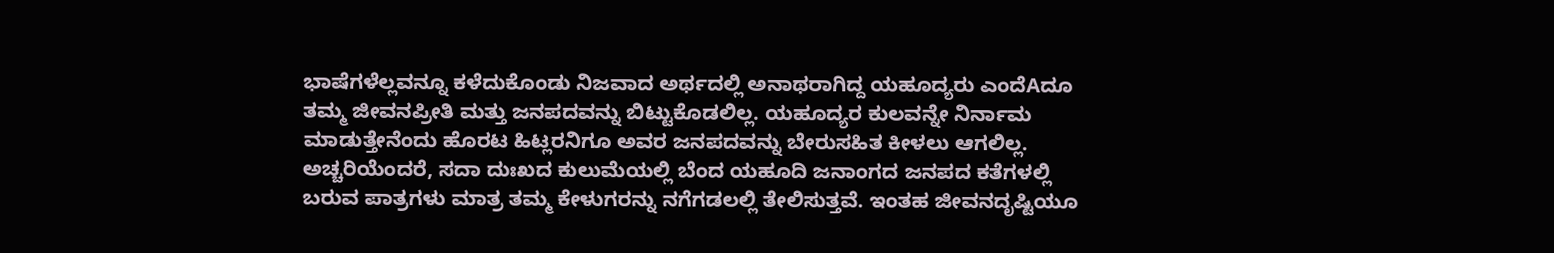ಭಾಷೆಗಳೆಲ್ಲವನ್ನೂ ಕಳೆದುಕೊಂಡು ನಿಜವಾದ ಅರ್ಥದಲ್ಲಿ ಅನಾಥರಾಗಿದ್ದ ಯಹೂದ್ಯರು ಎಂದೆAದೂ ತಮ್ಮ ಜೀವನಪ್ರೀತಿ ಮತ್ತು ಜನಪದವನ್ನು ಬಿಟ್ಟುಕೊಡಲಿಲ್ಲ. ಯಹೂದ್ಯರ ಕುಲವನ್ನೇ ನಿರ್ನಾಮ ಮಾಡುತ್ತೇನೆಂದು ಹೊರಟ ಹಿಟ್ಲರನಿಗೂ ಅವರ ಜನಪದವನ್ನು ಬೇರುಸಹಿತ ಕೀಳಲು ಆಗಲಿಲ್ಲ. ಅಚ್ಚರಿಯೆಂದರೆ, ಸದಾ ದುಃಖದ ಕುಲುಮೆಯಲ್ಲಿ ಬೆಂದ ಯಹೂದಿ ಜನಾಂಗದ ಜನಪದ ಕತೆಗಳಲ್ಲಿ ಬರುವ ಪಾತ್ರಗಳು ಮಾತ್ರ ತಮ್ಮ ಕೇಳುಗರನ್ನು ನಗೆಗಡಲಲ್ಲಿ ತೇಲಿಸುತ್ತವೆ. ಇಂತಹ ಜೀವನದೃಷ್ಟಿಯೂ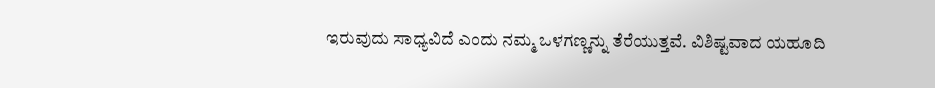ಇರುವುದು ಸಾಧ್ಯವಿದೆ ಎಂದು ನಮ್ಮ ಒಳಗಣ್ಣನ್ನು ತೆರೆಯುತ್ತವೆ. ವಿಶಿಷ್ಟವಾದ ಯಹೂದಿ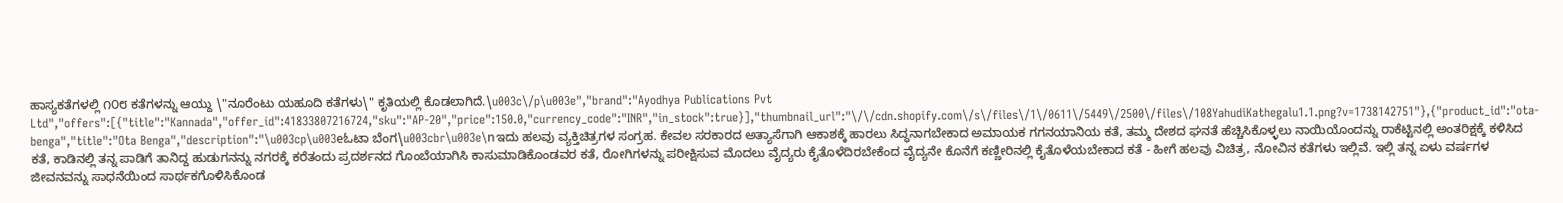ಹಾಸ್ಯಕತೆಗಳಲ್ಲಿ ೧೦೮ ಕತೆಗಳನ್ನು ಆಯ್ದು \"ನೂರೆಂಟು ಯಹೂದಿ ಕತೆಗಳು\" ಕೃತಿಯಲ್ಲಿ ಕೊಡಲಾಗಿದೆ.\u003c\/p\u003e","brand":"Ayodhya Publications Pvt Ltd","offers":[{"title":"Kannada","offer_id":41833807216724,"sku":"AP-20","price":150.0,"currency_code":"INR","in_stock":true}],"thumbnail_url":"\/\/cdn.shopify.com\/s\/files\/1\/0611\/5449\/2500\/files\/108YahudiKathegalu1.1.png?v=1738142751"},{"product_id":"ota-benga","title":"Ota Benga","description":"\u003cp\u003eಓಟಾ ಬೆಂಗ\u003cbr\u003e\nಇದು ಹಲವು ವ್ಯಕ್ತಿಚಿತ್ರಗಳ ಸಂಗ್ರಹ. ಕೇವಲ ಸರಕಾರದ ಅತ್ಯಾಸೆಗಾಗಿ ಆಕಾಶಕ್ಕೆ ಹಾರಲು ಸಿದ್ಧನಾಗಬೇಕಾದ ಅಮಾಯಕ ಗಗನಯಾನಿಯ ಕತೆ, ತಮ್ಮ ದೇಶದ ಘನತೆ ಹೆಚ್ಚಿಸಿಕೊಳ್ಳಲು ನಾಯಿಯೊಂದನ್ನು ರಾಕೆಟ್ಟಿನಲ್ಲಿ ಅಂತರಿಕ್ಷಕ್ಕೆ ಕಳಿಸಿದ ಕತೆ, ಕಾಡಿನಲ್ಲಿ ತನ್ನ ಪಾಡಿಗೆ ತಾನಿದ್ದ ಹುಡುಗನನ್ನು ನಗರಕ್ಕೆ ಕರೆತಂದು ಪ್ರದರ್ಶನದ ಗೊಂಬೆಯಾಗಿಸಿ ಕಾಸುಮಾಡಿಕೊಂಡವರ ಕತೆ, ರೋಗಿಗಳನ್ನು ಪರೀಕ್ಷಿಸುವ ಮೊದಲು ವೈದ್ಯರು ಕೈತೊಳೆದಿರಬೇಕೆಂದ ವೈದ್ಯನೇ ಕೊನೆಗೆ ಕಣ್ಣೀರಿನಲ್ಲಿ ಕೈತೊಳೆಯಬೇಕಾದ ಕತೆ - ಹೀಗೆ ಹಲವು ವಿಚಿತ್ರ, ನೋವಿನ ಕತೆಗಳು ಇಲ್ಲಿವೆ. ಇಲ್ಲಿ ತನ್ನ ಏಳು ವರ್ಷಗಳ ಜೀವನವನ್ನು ಸಾಧನೆಯಿಂದ ಸಾರ್ಥಕಗೊಳಿಸಿಕೊಂಡ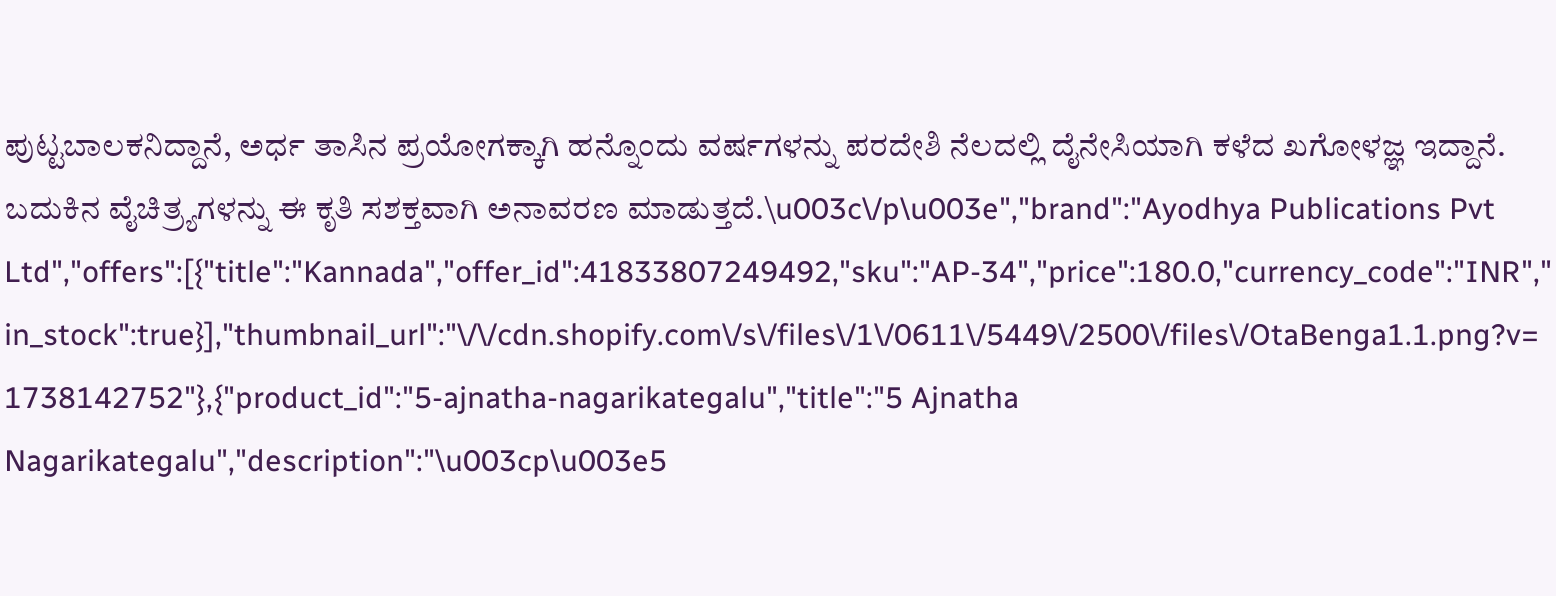ಪುಟ್ಟಬಾಲಕನಿದ್ದಾನೆ, ಅರ್ಧ ತಾಸಿನ ಪ್ರಯೋಗಕ್ಕಾಗಿ ಹನ್ನೊಂದು ವರ್ಷಗಳನ್ನು ಪರದೇಶಿ ನೆಲದಲ್ಲಿ ದೈನೇಸಿಯಾಗಿ ಕಳೆದ ಖಗೋಳಜ್ಞ ಇದ್ದಾನೆ. ಬದುಕಿನ ವೈಚಿತ್ರ್ಯಗಳನ್ನು ಈ ಕೃತಿ ಸಶಕ್ತವಾಗಿ ಅನಾವರಣ ಮಾಡುತ್ತದೆ.\u003c\/p\u003e","brand":"Ayodhya Publications Pvt Ltd","offers":[{"title":"Kannada","offer_id":41833807249492,"sku":"AP-34","price":180.0,"currency_code":"INR","in_stock":true}],"thumbnail_url":"\/\/cdn.shopify.com\/s\/files\/1\/0611\/5449\/2500\/files\/OtaBenga1.1.png?v=1738142752"},{"product_id":"5-ajnatha-nagarikategalu","title":"5 Ajnatha Nagarikategalu","description":"\u003cp\u003e5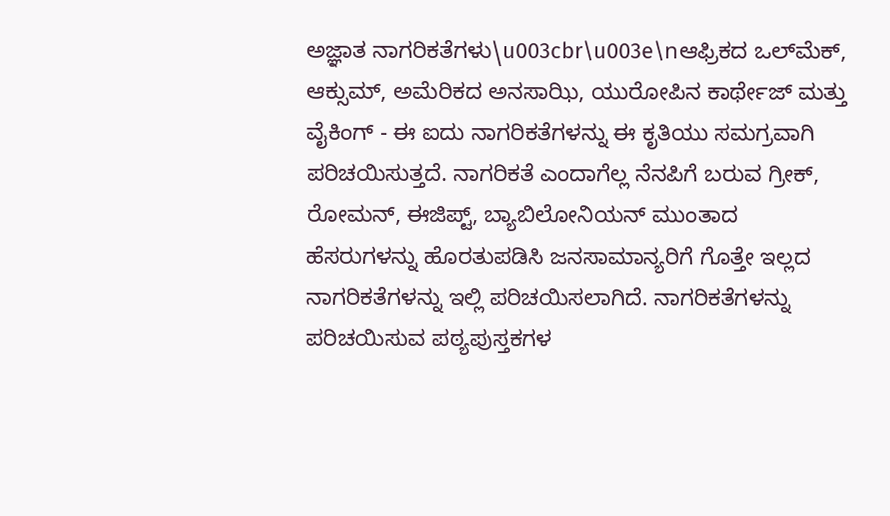ಅಜ್ಞಾತ ನಾಗರಿಕತೆಗಳು\u003cbr\u003e\nಆಫ್ರಿಕದ ಒಲ್‌ಮೆಕ್, ಆಕ್ಸುಮ್, ಅಮೆರಿಕದ ಅನಸಾಝಿ, ಯುರೋಪಿನ ಕಾರ್ಥೇಜ್ ಮತ್ತು ವೈಕಿಂಗ್ - ಈ ಐದು ನಾಗರಿಕತೆಗಳನ್ನು ಈ ಕೃತಿಯು ಸಮಗ್ರವಾಗಿ ಪರಿಚಯಿಸುತ್ತದೆ. ನಾಗರಿಕತೆ ಎಂದಾಗೆಲ್ಲ ನೆನಪಿಗೆ ಬರುವ ಗ್ರೀಕ್, ರೋಮನ್, ಈಜಿಪ್ಟ್, ಬ್ಯಾಬಿಲೋನಿಯನ್ ಮುಂತಾದ ಹೆಸರುಗಳನ್ನು ಹೊರತುಪಡಿಸಿ ಜನಸಾಮಾನ್ಯರಿಗೆ ಗೊತ್ತೇ ಇಲ್ಲದ ನಾಗರಿಕತೆಗಳನ್ನು ಇಲ್ಲಿ ಪರಿಚಯಿಸಲಾಗಿದೆ. ನಾಗರಿಕತೆಗಳನ್ನು ಪರಿಚಯಿಸುವ ಪಠ್ಯಪುಸ್ತಕಗಳ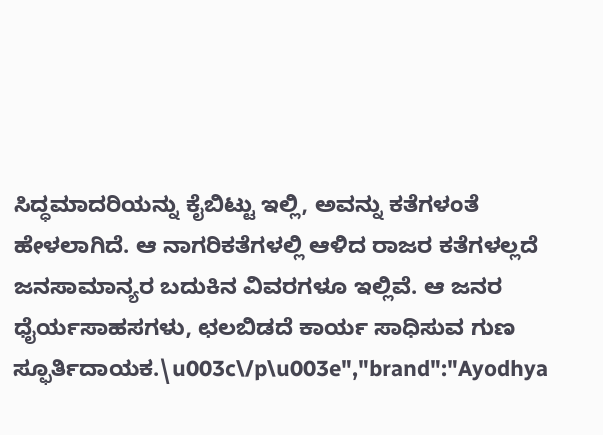ಸಿದ್ಧಮಾದರಿಯನ್ನು ಕೈಬಿಟ್ಟು ಇಲ್ಲಿ, ಅವನ್ನು ಕತೆಗಳಂತೆ ಹೇಳಲಾಗಿದೆ. ಆ ನಾಗರಿಕತೆಗಳಲ್ಲಿ ಆಳಿದ ರಾಜರ ಕತೆಗಳಲ್ಲದೆ ಜನಸಾಮಾನ್ಯರ ಬದುಕಿನ ವಿವರಗಳೂ ಇಲ್ಲಿವೆ. ಆ ಜನರ ಧೈರ್ಯಸಾಹಸಗಳು, ಛಲಬಿಡದೆ ಕಾರ್ಯ ಸಾಧಿಸುವ ಗುಣ ಸ್ಫೂರ್ತಿದಾಯಕ.\u003c\/p\u003e","brand":"Ayodhya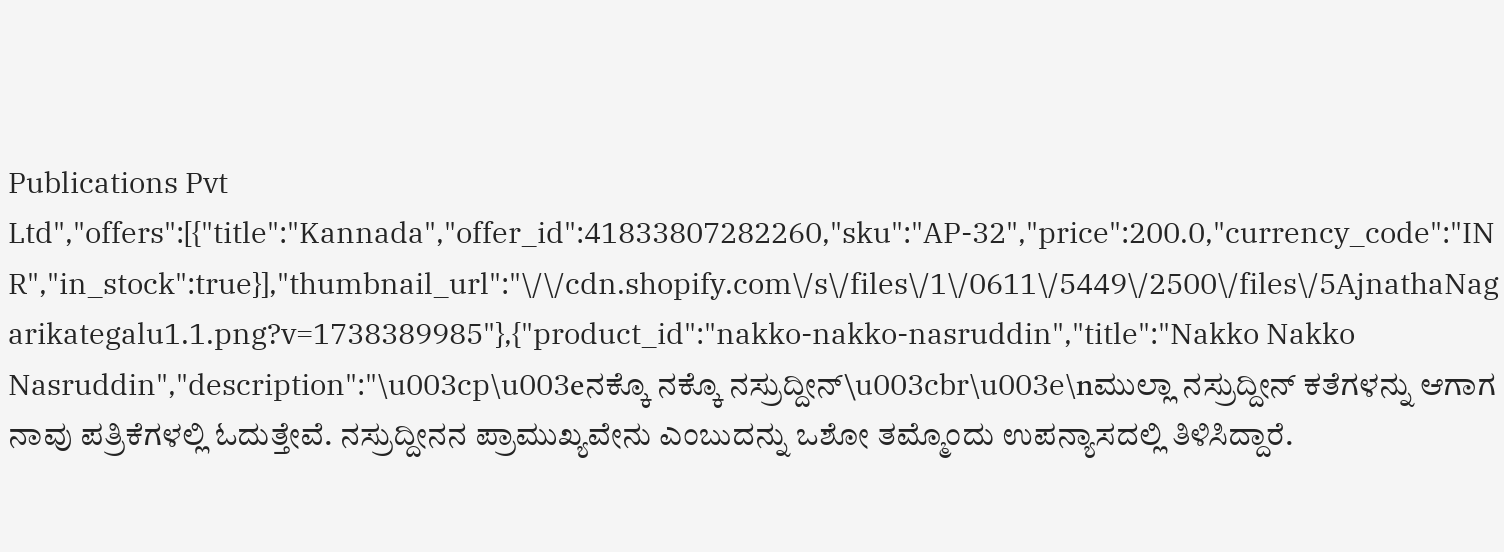Publications Pvt Ltd","offers":[{"title":"Kannada","offer_id":41833807282260,"sku":"AP-32","price":200.0,"currency_code":"INR","in_stock":true}],"thumbnail_url":"\/\/cdn.shopify.com\/s\/files\/1\/0611\/5449\/2500\/files\/5AjnathaNagarikategalu1.1.png?v=1738389985"},{"product_id":"nakko-nakko-nasruddin","title":"Nakko Nakko Nasruddin","description":"\u003cp\u003eನಕ್ಕೊ ನಕ್ಕೊ ನಸ್ರುದ್ದೀನ್\u003cbr\u003e\nಮುಲ್ಲಾ ನಸ್ರುದ್ದೀನ್ ಕತೆಗಳನ್ನು ಆಗಾಗ ನಾವು ಪತ್ರಿಕೆಗಳಲ್ಲಿ ಓದುತ್ತೇವೆ. ನಸ್ರುದ್ದೀನನ ಪ್ರಾಮುಖ್ಯವೇನು ಎಂಬುದನ್ನು ಒಶೋ ತಮ್ಮೊಂದು ಉಪನ್ಯಾಸದಲ್ಲಿ ತಿಳಿಸಿದ್ದಾರೆ.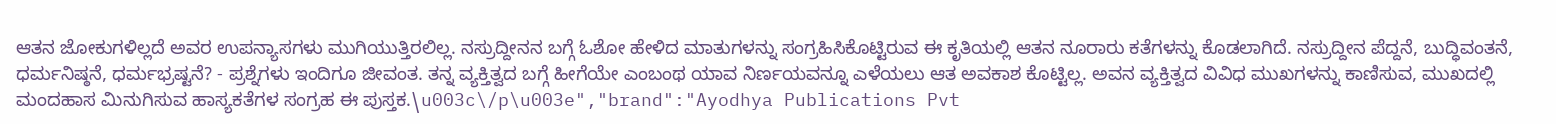ಆತನ ಜೋಕುಗಳಿಲ್ಲದೆ ಅವರ ಉಪನ್ಯಾಸಗಳು ಮುಗಿಯುತ್ತಿರಲಿಲ್ಲ. ನಸ್ರುದ್ದೀನನ ಬಗ್ಗೆ ಓಶೋ ಹೇಳಿದ ಮಾತುಗಳನ್ನು ಸಂಗ್ರಹಿಸಿಕೊಟ್ಟಿರುವ ಈ ಕೃತಿಯಲ್ಲಿ ಆತನ ನೂರಾರು ಕತೆಗಳನ್ನು ಕೊಡಲಾಗಿದೆ. ನಸ್ರುದ್ದೀನ ಪೆದ್ದನೆ, ಬುದ್ಧಿವಂತನೆ, ಧರ್ಮನಿಷ್ಠನೆ, ಧರ್ಮಭ್ರಷ್ಟನೆ? - ಪ್ರಶ್ನೆಗಳು ಇಂದಿಗೂ ಜೀವಂತ. ತನ್ನ ವ್ಯಕ್ತಿತ್ವದ ಬಗ್ಗೆ ಹೀಗೆಯೇ ಎಂಬಂಥ ಯಾವ ನಿರ್ಣಯವನ್ನೂ ಎಳೆಯಲು ಆತ ಅವಕಾಶ ಕೊಟ್ಟಿಲ್ಲ. ಅವನ ವ್ಯಕ್ತಿತ್ವದ ವಿವಿಧ ಮುಖಗಳನ್ನು ಕಾಣಿಸುವ, ಮುಖದಲ್ಲಿ ಮಂದಹಾಸ ಮಿನುಗಿಸುವ ಹಾಸ್ಯಕತೆಗಳ ಸಂಗ್ರಹ ಈ ಪುಸ್ತಕ.\u003c\/p\u003e","brand":"Ayodhya Publications Pvt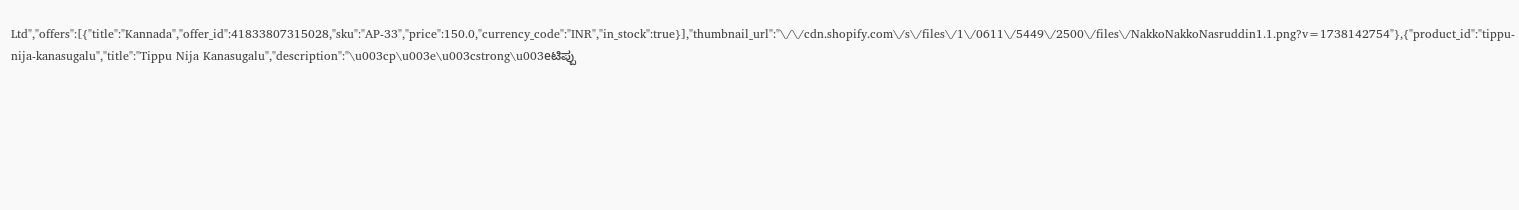Ltd","offers":[{"title":"Kannada","offer_id":41833807315028,"sku":"AP-33","price":150.0,"currency_code":"INR","in_stock":true}],"thumbnail_url":"\/\/cdn.shopify.com\/s\/files\/1\/0611\/5449\/2500\/files\/NakkoNakkoNasruddin1.1.png?v=1738142754"},{"product_id":"tippu-nija-kanasugalu","title":"Tippu Nija Kanasugalu","description":"\u003cp\u003e\u003cstrong\u003eಟಿಪ್ಪು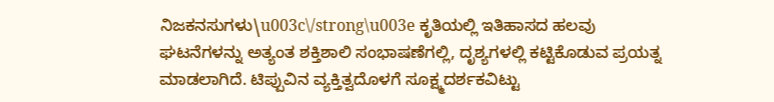ನಿಜಕನಸುಗಳು\u003c\/strong\u003e ಕೃತಿಯಲ್ಲಿ ಇತಿಹಾಸದ ಹಲವು ಘಟನೆಗಳನ್ನು ಅತ್ಯಂತ ಶಕ್ತಿಶಾಲಿ ಸಂಭಾಷಣೆಗಲ್ಲಿ, ದೃಶ್ಯಗಳಲ್ಲಿ ಕಟ್ಟಿಕೊಡುವ ಪ್ರಯತ್ನ ಮಾಡಲಾಗಿದೆ. ಟಿಪ್ಪುವಿನ ವ್ಯಕ್ತಿತ್ವದೊಳಗೆ ಸೂಕ್ಷ್ಮದರ್ಶಕವಿಟ್ಟು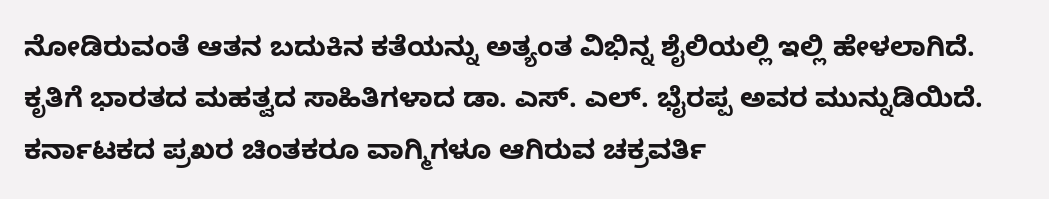ನೋಡಿರುವಂತೆ ಆತನ ಬದುಕಿನ ಕತೆಯನ್ನು ಅತ್ಯಂತ ವಿಭಿನ್ನ ಶೈಲಿಯಲ್ಲಿ ಇಲ್ಲಿ ಹೇಳಲಾಗಿದೆ. ಕೃತಿಗೆ ಭಾರತದ ಮಹತ್ವದ ಸಾಹಿತಿಗಳಾದ ಡಾ. ಎಸ್. ಎಲ್. ಭೈರಪ್ಪ ಅವರ ಮುನ್ನುಡಿಯಿದೆ. ಕರ್ನಾಟಕದ ಪ್ರಖರ ಚಿಂತಕರೂ ವಾಗ್ಮಿಗಳೂ ಆಗಿರುವ ಚಕ್ರವರ್ತಿ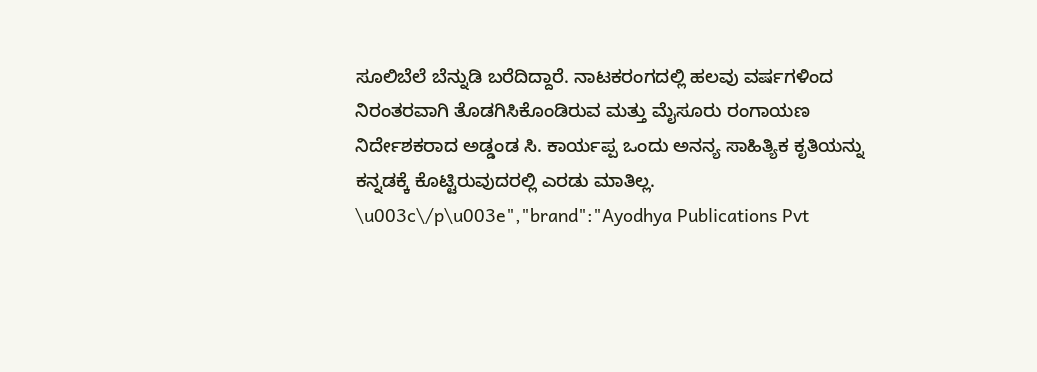ಸೂಲಿಬೆಲೆ ಬೆನ್ನುಡಿ ಬರೆದಿದ್ದಾರೆ. ನಾಟಕರಂಗದಲ್ಲಿ ಹಲವು ವರ್ಷಗಳಿಂದ ನಿರಂತರವಾಗಿ ತೊಡಗಿಸಿಕೊಂಡಿರುವ ಮತ್ತು ಮೈಸೂರು ರಂಗಾಯಣ ನಿರ್ದೇಶಕರಾದ ಅಡ್ಡಂಡ ಸಿ. ಕಾರ್ಯಪ್ಪ ಒಂದು ಅನನ್ಯ ಸಾಹಿತ್ಯಿಕ ಕೃತಿಯನ್ನು ಕನ್ನಡಕ್ಕೆ ಕೊಟ್ಟಿರುವುದರಲ್ಲಿ ಎರಡು ಮಾತಿಲ್ಲ. \u003c\/p\u003e","brand":"Ayodhya Publications Pvt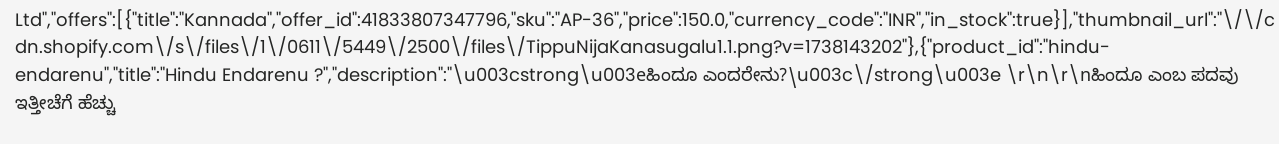Ltd","offers":[{"title":"Kannada","offer_id":41833807347796,"sku":"AP-36","price":150.0,"currency_code":"INR","in_stock":true}],"thumbnail_url":"\/\/cdn.shopify.com\/s\/files\/1\/0611\/5449\/2500\/files\/TippuNijaKanasugalu1.1.png?v=1738143202"},{"product_id":"hindu-endarenu","title":"Hindu Endarenu ?","description":"\u003cstrong\u003eಹಿಂದೂ ಎಂದರೇನು?\u003c\/strong\u003e \r\n\r\nಹಿಂದೂ ಎಂಬ ಪದವು ಇತ್ತೀಚೆಗೆ ಹೆಚ್ಚು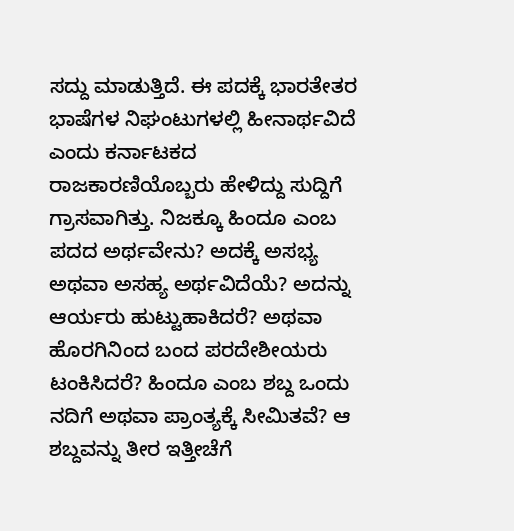ಸದ್ದು ಮಾಡುತ್ತಿದೆ. ಈ ಪದಕ್ಕೆ ಭಾರತೇತರ ಭಾಷೆಗಳ ನಿಘಂಟುಗಳಲ್ಲಿ ಹೀನಾರ್ಥವಿದೆ ಎಂದು ಕರ್ನಾಟಕದ ರಾಜಕಾರಣಿಯೊಬ್ಬರು ಹೇಳಿದ್ದು ಸುದ್ದಿಗೆ ಗ್ರಾಸವಾಗಿತ್ತು. ನಿಜಕ್ಕೂ ಹಿಂದೂ ಎಂಬ ಪದದ ಅರ್ಥವೇನು? ಅದಕ್ಕೆ ಅಸಭ್ಯ ಅಥವಾ ಅಸಹ್ಯ ಅರ್ಥವಿದೆಯೆ? ಅದನ್ನು ಆರ್ಯರು ಹುಟ್ಟುಹಾಕಿದರೆ? ಅಥವಾ ಹೊರಗಿನಿಂದ ಬಂದ ಪರದೇಶೀಯರು ಟಂಕಿಸಿದರೆ? ಹಿಂದೂ ಎಂಬ ಶಬ್ದ ಒಂದು ನದಿಗೆ ಅಥವಾ ಪ್ರಾಂತ್ಯಕ್ಕೆ ಸೀಮಿತವೆ? ಆ ಶಬ್ದವನ್ನು ತೀರ ಇತ್ತೀಚೆಗೆ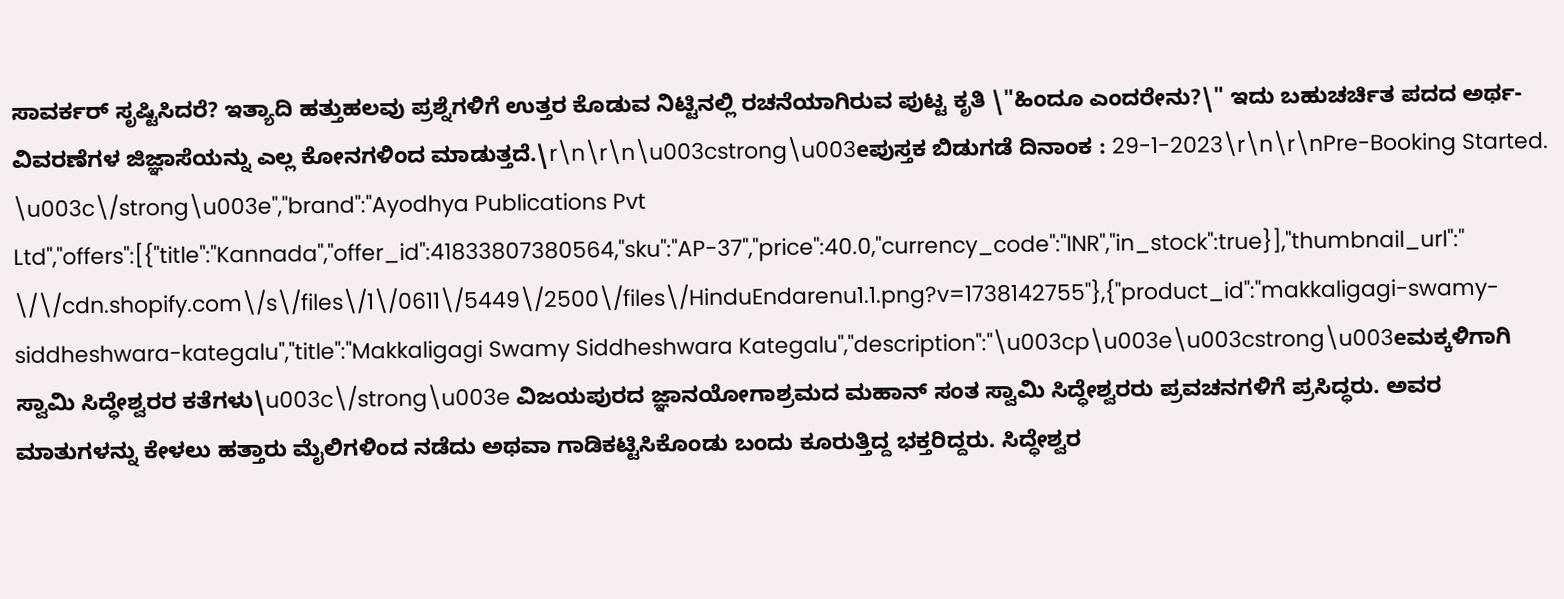ಸಾವರ್ಕರ್ ಸೃಷ್ಟಿಸಿದರೆ? ಇತ್ಯಾದಿ ಹತ್ತುಹಲವು ಪ್ರಶ್ನೆಗಳಿಗೆ ಉತ್ತರ ಕೊಡುವ ನಿಟ್ಟಿನಲ್ಲಿ ರಚನೆಯಾಗಿರುವ ಪುಟ್ಟ ಕೃತಿ \"ಹಿಂದೂ ಎಂದರೇನು?\" ಇದು ಬಹುಚರ್ಚಿತ ಪದದ ಅರ್ಥ-ವಿವರಣೆಗಳ ಜಿಜ್ಞಾಸೆಯನ್ನು ಎಲ್ಲ ಕೋನಗಳಿಂದ ಮಾಡುತ್ತದೆ.\r\n\r\n\u003cstrong\u003eಪುಸ್ತಕ ಬಿಡುಗಡೆ ದಿನಾಂಕ : 29-1-2023\r\n\r\nPre-Booking Started. \u003c\/strong\u003e","brand":"Ayodhya Publications Pvt Ltd","offers":[{"title":"Kannada","offer_id":41833807380564,"sku":"AP-37","price":40.0,"currency_code":"INR","in_stock":true}],"thumbnail_url":"\/\/cdn.shopify.com\/s\/files\/1\/0611\/5449\/2500\/files\/HinduEndarenu1.1.png?v=1738142755"},{"product_id":"makkaligagi-swamy-siddheshwara-kategalu","title":"Makkaligagi Swamy Siddheshwara Kategalu","description":"\u003cp\u003e\u003cstrong\u003eಮಕ್ಕಳಿಗಾಗಿ ಸ್ವಾಮಿ ಸಿದ್ಧೇಶ್ವರರ ಕತೆಗಳು\u003c\/strong\u003e ವಿಜಯಪುರದ ಜ್ಞಾನಯೋಗಾಶ್ರಮದ ಮಹಾನ್ ಸಂತ ಸ್ವಾಮಿ ಸಿದ್ಧೇಶ್ವರರು ಪ್ರವಚನಗಳಿಗೆ ಪ್ರಸಿದ್ಧರು. ಅವರ ಮಾತುಗಳನ್ನು ಕೇಳಲು ಹತ್ತಾರು ಮೈಲಿಗಳಿಂದ ನಡೆದು ಅಥವಾ ಗಾಡಿಕಟ್ಟಿಸಿಕೊಂಡು ಬಂದು ಕೂರುತ್ತಿದ್ದ ಭಕ್ತರಿದ್ದರು. ಸಿದ್ಧೇಶ್ವರ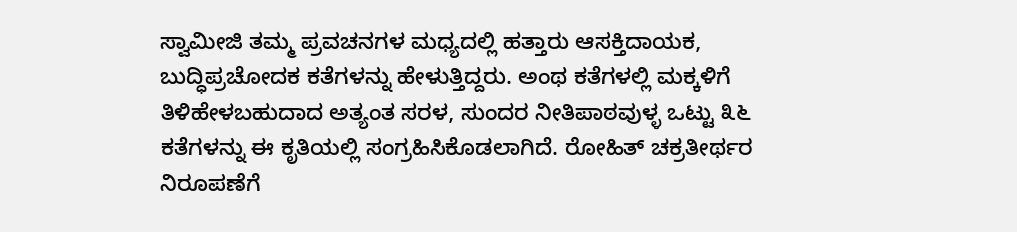ಸ್ವಾಮೀಜಿ ತಮ್ಮ ಪ್ರವಚನಗಳ ಮಧ್ಯದಲ್ಲಿ ಹತ್ತಾರು ಆಸಕ್ತಿದಾಯಕ, ಬುದ್ಧಿಪ್ರಚೋದಕ ಕತೆಗಳನ್ನು ಹೇಳುತ್ತಿದ್ದರು. ಅಂಥ ಕತೆಗಳಲ್ಲಿ ಮಕ್ಕಳಿಗೆ ತಿಳಿಹೇಳಬಹುದಾದ ಅತ್ಯಂತ ಸರಳ, ಸುಂದರ ನೀತಿಪಾಠವುಳ್ಳ ಒಟ್ಟು ೩೬ ಕತೆಗಳನ್ನು ಈ ಕೃತಿಯಲ್ಲಿ ಸಂಗ್ರಹಿಸಿಕೊಡಲಾಗಿದೆ. ರೋಹಿತ್ ಚಕ್ರತೀರ್ಥರ ನಿರೂಪಣೆಗೆ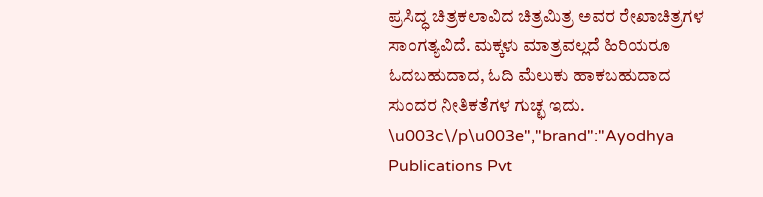ಪ್ರಸಿದ್ಧ ಚಿತ್ರಕಲಾವಿದ ಚಿತ್ರಮಿತ್ರ ಅವರ ರೇಖಾಚಿತ್ರಗಳ ಸಾಂಗತ್ಯವಿದೆ. ಮಕ್ಕಳು ಮಾತ್ರವಲ್ಲದೆ ಹಿರಿಯರೂ ಓದಬಹುದಾದ, ಓದಿ ಮೆಲುಕು ಹಾಕಬಹುದಾದ ಸುಂದರ ನೀತಿಕತೆಗಳ ಗುಚ್ಛ ಇದು. \u003c\/p\u003e","brand":"Ayodhya Publications Pvt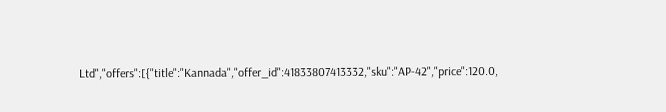Ltd","offers":[{"title":"Kannada","offer_id":41833807413332,"sku":"AP-42","price":120.0,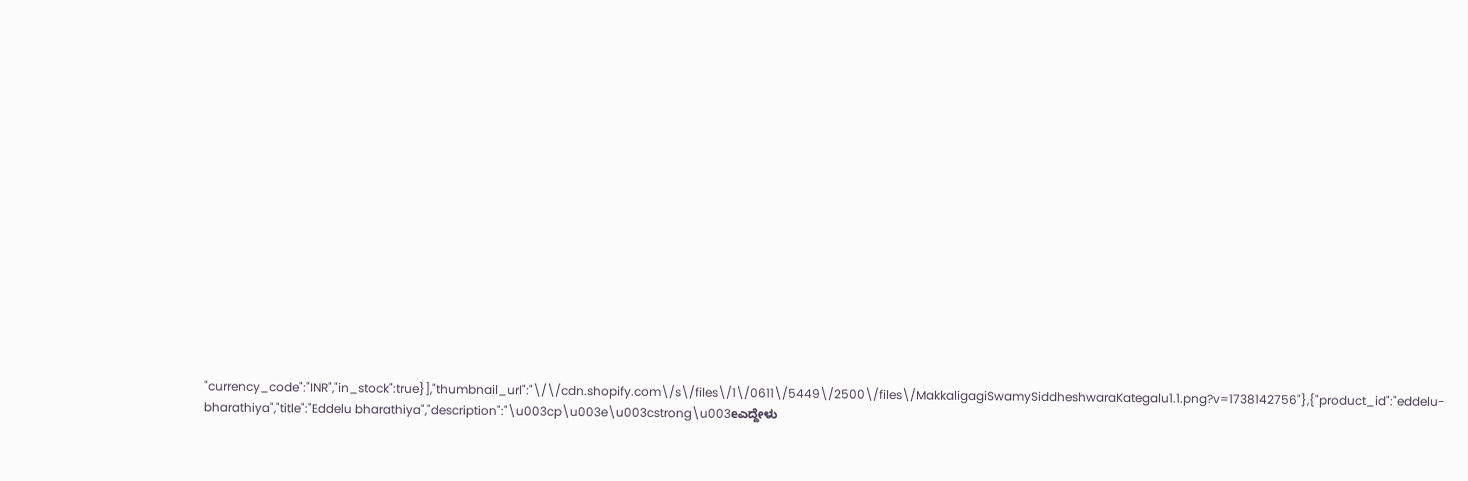"currency_code":"INR","in_stock":true}],"thumbnail_url":"\/\/cdn.shopify.com\/s\/files\/1\/0611\/5449\/2500\/files\/MakkaligagiSwamySiddheshwaraKategalu1.1.png?v=1738142756"},{"product_id":"eddelu-bharathiya","title":"Eddelu bharathiya","description":"\u003cp\u003e\u003cstrong\u003eಎದ್ದೇಳು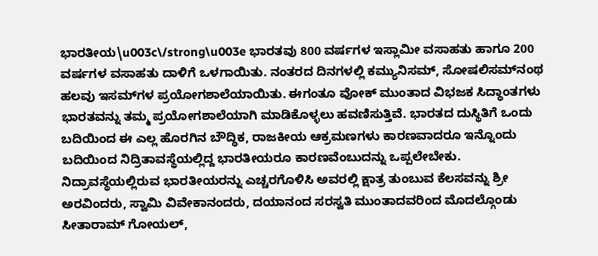ಭಾರತೀಯ\u003c\/strong\u003e ಭಾರತವು 800 ವರ್ಷಗಳ ಇಸ್ಲಾಮೀ ವಸಾಹತು ಹಾಗೂ 200 ವರ್ಷಗಳ ವಸಾಹತು ದಾಳಿಗೆ ಒಳಗಾಯಿತು. ನಂತರದ ದಿನಗಳಲ್ಲಿ ಕಮ್ಯುನಿಸಮ್, ಸೋಷಲಿಸಮ್‌ನಂಥ ಹಲವು ಇಸಮ್‌ಗಳ ಪ್ರಯೋಗಶಾಲೆಯಾಯಿತು. ಈಗಂತೂ ವೋಕ್ ಮುಂತಾದ ವಿಭಜಕ ಸಿದ್ಧಾಂತಗಳು ಭಾರತವನ್ನು ತಮ್ಮ ಪ್ರಯೋಗಶಾಲೆಯಾಗಿ ಮಾಡಿಕೊಳ್ಳಲು ಹವಣಿಸುತ್ತಿವೆ. ಭಾರತದ ದುಸ್ಥಿತಿಗೆ ಒಂದು ಬದಿಯಿಂದ ಈ ಎಲ್ಲ ಹೊರಗಿನ ಬೌದ್ಧಿಕ, ರಾಜಕೀಯ ಆಕ್ರಮಣಗಳು ಕಾರಣವಾದರೂ ಇನ್ನೊಂದು ಬದಿಯಿಂದ ನಿದ್ರಿತಾವಸ್ಥೆಯಲ್ಲಿದ್ದ ಭಾರತೀಯರೂ ಕಾರಣವೆಂಬುದನ್ನು ಒಪ್ಪಲೇಬೇಕು. ನಿದ್ರಾವಸ್ಥೆಯಲ್ಲಿರುವ ಭಾರತೀಯರನ್ನು ಎಚ್ಚರಗೊಳಿಸಿ ಅವರಲ್ಲಿ ಕ್ಷಾತ್ರ ತುಂಬುವ ಕೆಲಸವನ್ನು ಶ್ರೀ ಅರವಿಂದರು, ಸ್ವಾಮಿ ವಿವೇಕಾನಂದರು, ದಯಾನಂದ ಸರಸ್ವತಿ ಮುಂತಾದವರಿಂದ ಮೊದಲ್ಗೊಂಡು ಸೀತಾರಾಮ್ ಗೋಯಲ್,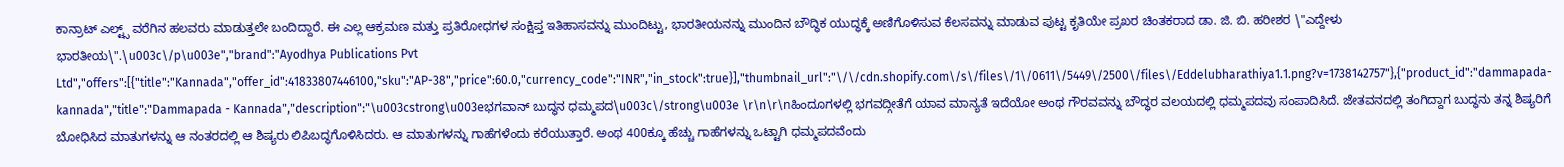ಕಾನ್ರಾಟ್ ಎಲ್ಟ್ಸ್ ವರೆಗಿನ ಹಲವರು ಮಾಡುತ್ತಲೇ ಬಂದಿದ್ದಾರೆ. ಈ ಎಲ್ಲ ಆಕ್ರಮಣ ಮತ್ತು ಪ್ರತಿರೋಧಗಳ ಸಂಕ್ಷಿಪ್ತ ಇತಿಹಾಸವನ್ನು ಮುಂದಿಟ್ಟು, ಭಾರತೀಯನನ್ನು ಮುಂದಿನ ಬೌದ್ಧಿಕ ಯುದ್ಧಕ್ಕೆ ಅಣಿಗೊಳಿಸುವ ಕೆಲಸವನ್ನು ಮಾಡುವ ಪುಟ್ಟ ಕೃತಿಯೇ ಪ್ರಖರ ಚಿಂತಕರಾದ ಡಾ. ಜಿ. ಬಿ. ಹರೀಶರ \"ಎದ್ದೇಳು ಭಾರತೀಯ\".\u003c\/p\u003e","brand":"Ayodhya Publications Pvt Ltd","offers":[{"title":"Kannada","offer_id":41833807446100,"sku":"AP-38","price":60.0,"currency_code":"INR","in_stock":true}],"thumbnail_url":"\/\/cdn.shopify.com\/s\/files\/1\/0611\/5449\/2500\/files\/Eddelubharathiya1.1.png?v=1738142757"},{"product_id":"dammapada-kannada","title":"Dammapada - Kannada","description":"\u003cstrong\u003eಭಗವಾನ್ ಬುದ್ಧನ ಧಮ್ಮಪದ\u003c\/strong\u003e \r\n\r\nಹಿಂದೂಗಳಲ್ಲಿ ಭಗವದ್ಗೀತೆಗೆ ಯಾವ ಮಾನ್ಯತೆ ಇದೆಯೋ ಅಂಥ ಗೌರವವನ್ನು ಬೌದ್ಧರ ವಲಯದಲ್ಲಿ ಧಮ್ಮಪದವು ಸಂಪಾದಿಸಿದೆ. ಜೇತವನದಲ್ಲಿ ತಂಗಿದ್ದಾಗ ಬುದ್ಧನು ತನ್ನ ಶಿಷ್ಯರಿಗೆ ಬೋಧಿಸಿದ ಮಾತುಗಳನ್ನು ಆ ನಂತರದಲ್ಲಿ ಆ ಶಿಷ್ಯರು ಲಿಪಿಬದ್ಧಗೊಳಿಸಿದರು. ಆ ಮಾತುಗಳನ್ನು ಗಾಹೆಗಳೆಂದು ಕರೆಯುತ್ತಾರೆ. ಅಂಥ 400ಕ್ಕೂ ಹೆಚ್ಚು ಗಾಹೆಗಳನ್ನು ಒಟ್ಟಾಗಿ ಧಮ್ಮಪದವೆಂದು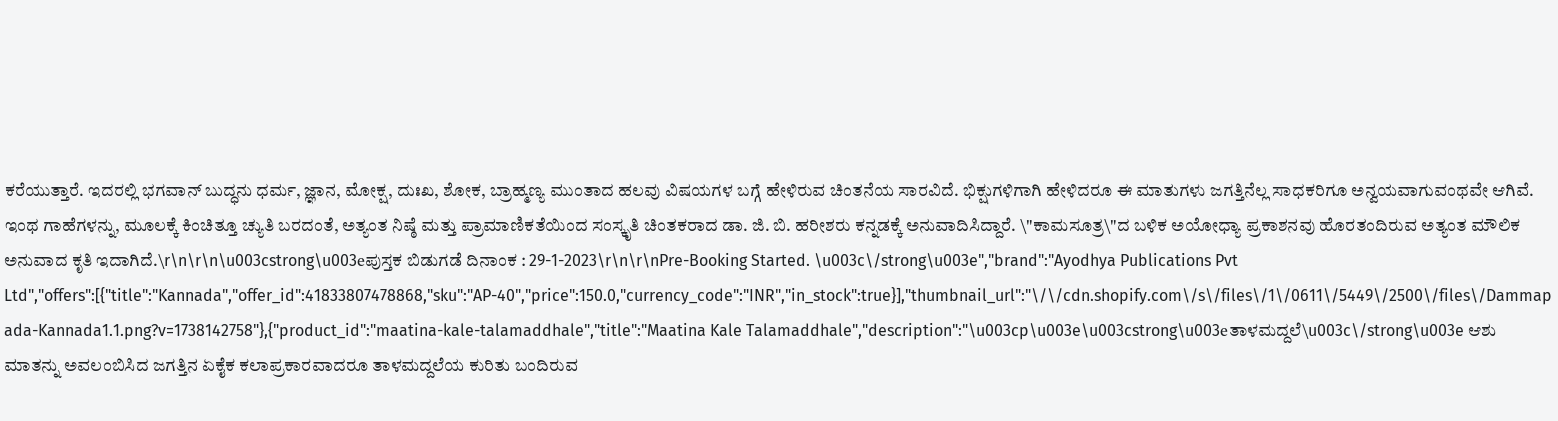ಕರೆಯುತ್ತಾರೆ. ಇದರಲ್ಲಿ ಭಗವಾನ್ ಬುದ್ಧನು ಧರ್ಮ, ಜ್ಞಾನ, ಮೋಕ್ಷ, ದುಃಖ, ಶೋಕ, ಬ್ರಾಹ್ಮಣ್ಯ ಮುಂತಾದ ಹಲವು ವಿಷಯಗಳ ಬಗ್ಗೆ ಹೇಳಿರುವ ಚಿಂತನೆಯ ಸಾರವಿದೆ. ಭಿಕ್ಷುಗಳಿಗಾಗಿ ಹೇಳಿದರೂ ಈ ಮಾತುಗಳು ಜಗತ್ತಿನೆಲ್ಲ ಸಾಧಕರಿಗೂ ಅನ್ವಯವಾಗುವಂಥವೇ ಆಗಿವೆ. ಇಂಥ ಗಾಹೆಗಳನ್ನು, ಮೂಲಕ್ಕೆ ಕಿಂಚಿತ್ತೂ ಚ್ಯುತಿ ಬರದಂತೆ, ಅತ್ಯಂತ ನಿಷ್ಠೆ ಮತ್ತು ಪ್ರಾಮಾಣಿಕತೆಯಿಂದ ಸಂಸ್ಕೃತಿ ಚಿಂತಕರಾದ ಡಾ. ಜಿ. ಬಿ. ಹರೀಶರು ಕನ್ನಡಕ್ಕೆ ಅನುವಾದಿಸಿದ್ದಾರೆ. \"ಕಾಮಸೂತ್ರ\"ದ ಬಳಿಕ ಅಯೋಧ್ಯಾ ಪ್ರಕಾಶನವು ಹೊರತಂದಿರುವ ಅತ್ಯಂತ ಮೌಲಿಕ ಅನುವಾದ ಕೃತಿ ಇದಾಗಿದೆ.\r\n\r\n\u003cstrong\u003eಪುಸ್ತಕ ಬಿಡುಗಡೆ ದಿನಾಂಕ : 29-1-2023\r\n\r\nPre-Booking Started. \u003c\/strong\u003e","brand":"Ayodhya Publications Pvt Ltd","offers":[{"title":"Kannada","offer_id":41833807478868,"sku":"AP-40","price":150.0,"currency_code":"INR","in_stock":true}],"thumbnail_url":"\/\/cdn.shopify.com\/s\/files\/1\/0611\/5449\/2500\/files\/Dammapada-Kannada1.1.png?v=1738142758"},{"product_id":"maatina-kale-talamaddhale","title":"Maatina Kale Talamaddhale","description":"\u003cp\u003e\u003cstrong\u003eತಾಳಮದ್ದಲೆ\u003c\/strong\u003e ಆಶು ಮಾತನ್ನು ಅವಲಂಬಿಸಿದ ಜಗತ್ತಿನ ಏಕೈಕ ಕಲಾಪ್ರಕಾರವಾದರೂ ತಾಳಮದ್ದಲೆಯ ಕುರಿತು ಬಂದಿರುವ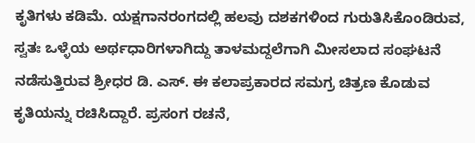ಕೃತಿಗಳು ಕಡಿಮೆ. ಯಕ್ಷಗಾನರಂಗದಲ್ಲಿ ಹಲವು ದಶಕಗಳಿಂದ ಗುರುತಿಸಿಕೊಂಡಿರುವ, ಸ್ವತಃ ಒಳ್ಳೆಯ ಅರ್ಥಧಾರಿಗಳಾಗಿದ್ದು ತಾಳಮದ್ದಲೆಗಾಗಿ ಮೀಸಲಾದ ಸಂಘಟನೆ ನಡೆಸುತ್ತಿರುವ ಶ್ರೀಧರ ಡಿ. ಎಸ್. ಈ ಕಲಾಪ್ರಕಾರದ ಸಮಗ್ರ ಚಿತ್ರಣ ಕೊಡುವ ಕೃತಿಯನ್ನು ರಚಿಸಿದ್ದಾರೆ. ಪ್ರಸಂಗ ರಚನೆ,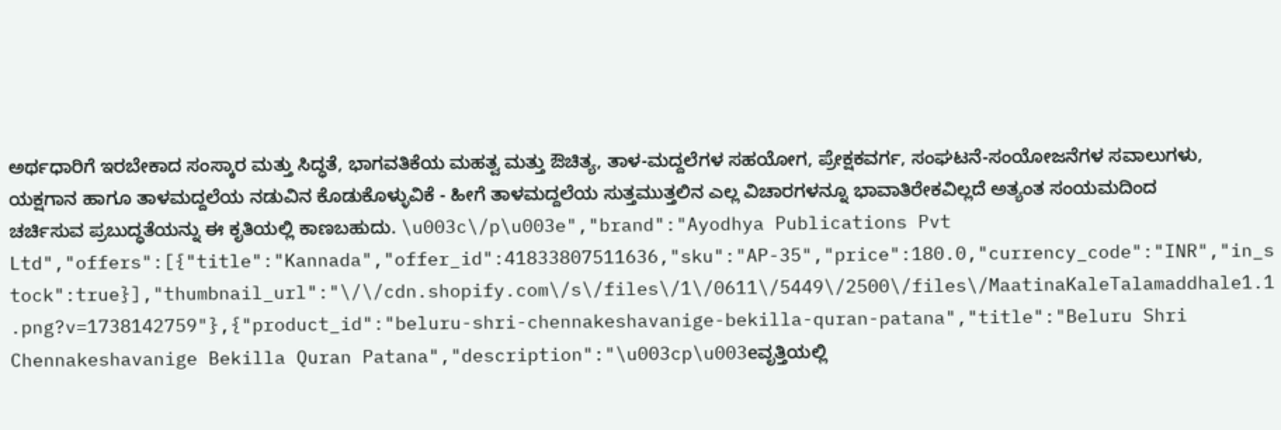ಅರ್ಥಧಾರಿಗೆ ಇರಬೇಕಾದ ಸಂಸ್ಕಾರ ಮತ್ತು ಸಿದ್ಧತೆ, ಭಾಗವತಿಕೆಯ ಮಹತ್ವ ಮತ್ತು ಔಚಿತ್ಯ, ತಾಳ-ಮದ್ದಲೆಗಳ ಸಹಯೋಗ, ಪ್ರೇಕ್ಷಕವರ್ಗ, ಸಂಘಟನೆ-ಸಂಯೋಜನೆಗಳ ಸವಾಲುಗಳು, ಯಕ್ಷಗಾನ ಹಾಗೂ ತಾಳಮದ್ದಲೆಯ ನಡುವಿನ ಕೊಡುಕೊಳ್ಳುವಿಕೆ - ಹೀಗೆ ತಾಳಮದ್ದಲೆಯ ಸುತ್ತಮುತ್ತಲಿನ ಎಲ್ಲ ವಿಚಾರಗಳನ್ನೂ ಭಾವಾತಿರೇಕವಿಲ್ಲದೆ ಅತ್ಯಂತ ಸಂಯಮದಿಂದ ಚರ್ಚಿಸುವ ಪ್ರಬುದ್ಧತೆಯನ್ನು ಈ ಕೃತಿಯಲ್ಲಿ ಕಾಣಬಹುದು. \u003c\/p\u003e","brand":"Ayodhya Publications Pvt Ltd","offers":[{"title":"Kannada","offer_id":41833807511636,"sku":"AP-35","price":180.0,"currency_code":"INR","in_stock":true}],"thumbnail_url":"\/\/cdn.shopify.com\/s\/files\/1\/0611\/5449\/2500\/files\/MaatinaKaleTalamaddhale1.1.png?v=1738142759"},{"product_id":"beluru-shri-chennakeshavanige-bekilla-quran-patana","title":"Beluru Shri Chennakeshavanige Bekilla Quran Patana","description":"\u003cp\u003eವೃತ್ತಿಯಲ್ಲಿ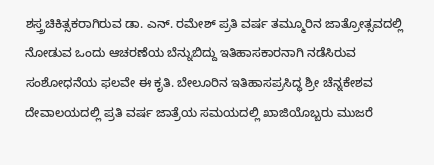ಶಸ್ತ್ರಚಿಕಿತ್ಸಕರಾಗಿರುವ ಡಾ. ಎನ್. ರಮೇಶ್ ಪ್ರತಿ ವರ್ಷ ತಮ್ಮೂರಿನ ಜಾತ್ರೋತ್ಸವದಲ್ಲಿ ನೋಡುವ ಒಂದು ಆಚರಣೆಯ ಬೆನ್ನುಬಿದ್ದು ಇತಿಹಾಸಕಾರನಾಗಿ ನಡೆಸಿರುವ ಸಂಶೋಧನೆಯ ಫಲವೇ ಈ ಕೃತಿ. ಬೇಲೂರಿನ ಇತಿಹಾಸಪ್ರಸಿದ್ಧ ಶ್ರೀ ಚೆನ್ನಕೇಶವ ದೇವಾಲಯದಲ್ಲಿ ಪ್ರತಿ ವರ್ಷ ಜಾತ್ರೆಯ ಸಮಯದಲ್ಲಿ ಖಾಜಿಯೊಬ್ಬರು ಮುಜರೆ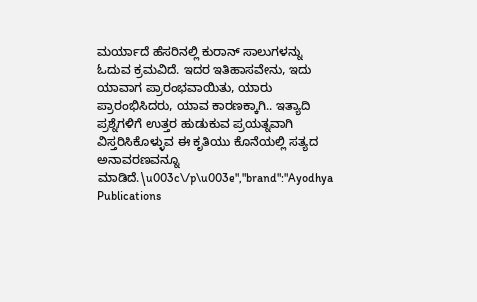ಮರ್ಯಾದೆ ಹೆಸರಿನಲ್ಲಿ ಕುರಾನ್ ಸಾಲುಗಳನ್ನು ಓದುವ ಕ್ರಮವಿದೆ. ಇದರ ಇತಿಹಾಸವೇನು, ಇದು ಯಾವಾಗ ಪ್ರಾರಂಭವಾಯಿತು, ಯಾರು ಪ್ರಾರಂಭಿಸಿದರು, ಯಾವ ಕಾರಣಕ್ಕಾಗಿ.. ಇತ್ಯಾದಿ ಪ್ರಶ್ನೆಗಳಿಗೆ ಉತ್ತರ ಹುಡುಕುವ ಪ್ರಯತ್ನವಾಗಿ ವಿಸ್ತರಿಸಿಕೊಳ್ಳುವ ಈ ಕೃತಿಯು ಕೊನೆಯಲ್ಲಿ ಸತ್ಯದ ಅನಾವರಣವನ್ನೂ ಮಾಡಿದೆ.\u003c\/p\u003e","brand":"Ayodhya Publications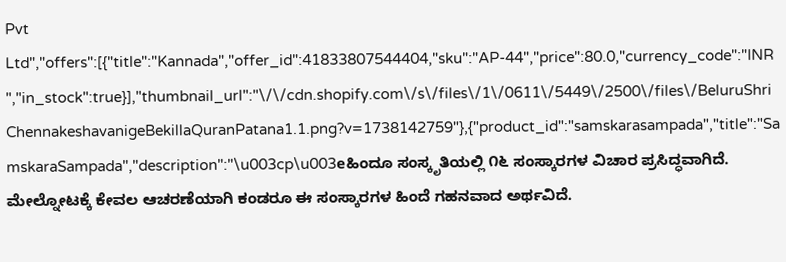Pvt Ltd","offers":[{"title":"Kannada","offer_id":41833807544404,"sku":"AP-44","price":80.0,"currency_code":"INR","in_stock":true}],"thumbnail_url":"\/\/cdn.shopify.com\/s\/files\/1\/0611\/5449\/2500\/files\/BeluruShriChennakeshavanigeBekillaQuranPatana1.1.png?v=1738142759"},{"product_id":"samskarasampada","title":"SamskaraSampada","description":"\u003cp\u003eಹಿಂದೂ ಸಂಸ್ಕೃತಿಯಲ್ಲಿ ೧೬ ಸಂಸ್ಕಾರಗಳ ವಿಚಾರ ಪ್ರಸಿದ್ಧವಾಗಿದೆ. ಮೇಲ್ನೋಟಕ್ಕೆ ಕೇವಲ ಆಚರಣೆಯಾಗಿ ಕಂಡರೂ ಈ ಸಂಸ್ಕಾರಗಳ ಹಿಂದೆ ಗಹನವಾದ ಅರ್ಥವಿದೆ.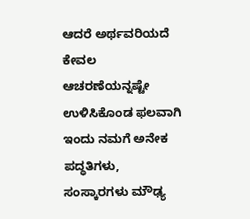ಆದರೆ ಅರ್ಥವರಿಯದೆ ಕೇವಲ ಆಚರಣೆಯನ್ನಷ್ಟೇ ಉಳಿಸಿಕೊಂಡ ಫಲವಾಗಿ ಇಂದು ನಮಗೆ ಅನೇಕ ಪದ್ಧತಿಗಳು, ಸಂಸ್ಕಾರಗಳು ಮೌಢ್ಯ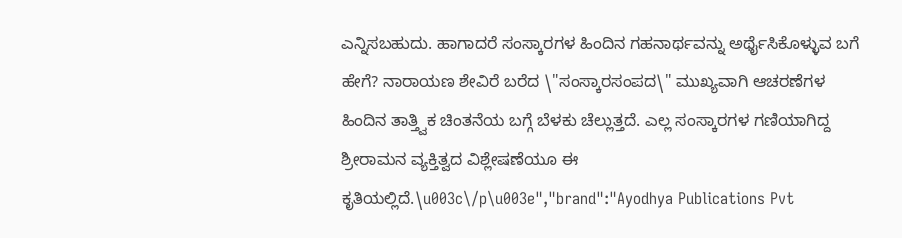ಎನ್ನಿಸಬಹುದು. ಹಾಗಾದರೆ ಸಂಸ್ಕಾರಗಳ ಹಿಂದಿನ ಗಹನಾರ್ಥವನ್ನು ಅರ್ಥೈಸಿಕೊಳ್ಳುವ ಬಗೆ ಹೇಗೆ? ನಾರಾಯಣ ಶೇವಿರೆ ಬರೆದ \"ಸಂಸ್ಕಾರಸಂಪದ\" ಮುಖ್ಯವಾಗಿ ಆಚರಣೆಗಳ ಹಿಂದಿನ ತಾತ್ತ್ವಿಕ ಚಿಂತನೆಯ ಬಗ್ಗೆ ಬೆಳಕು ಚೆಲ್ಲುತ್ತದೆ. ಎಲ್ಲ ಸಂಸ್ಕಾರಗಳ ಗಣಿಯಾಗಿದ್ದ ಶ್ರೀರಾಮನ ವ್ಯಕ್ತಿತ್ವದ ವಿಶ್ಲೇಷಣೆಯೂ ಈ ಕೃತಿಯಲ್ಲಿದೆ.\u003c\/p\u003e","brand":"Ayodhya Publications Pvt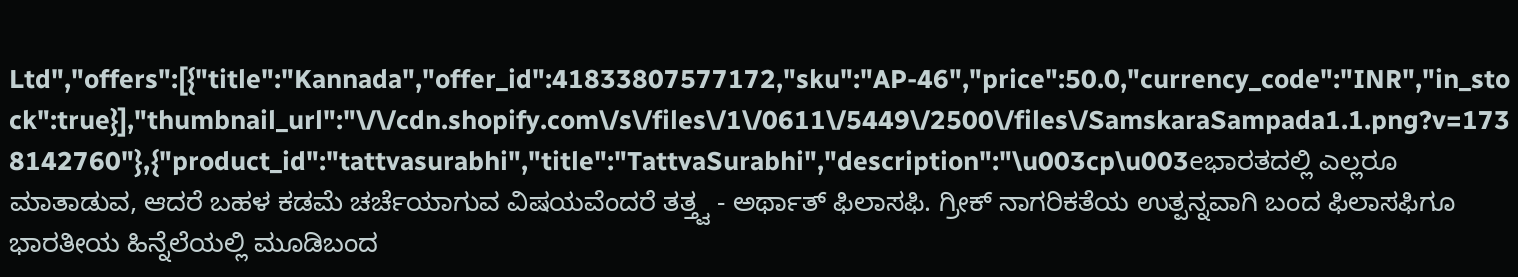Ltd","offers":[{"title":"Kannada","offer_id":41833807577172,"sku":"AP-46","price":50.0,"currency_code":"INR","in_stock":true}],"thumbnail_url":"\/\/cdn.shopify.com\/s\/files\/1\/0611\/5449\/2500\/files\/SamskaraSampada1.1.png?v=1738142760"},{"product_id":"tattvasurabhi","title":"TattvaSurabhi","description":"\u003cp\u003eಭಾರತದಲ್ಲಿ ಎಲ್ಲರೂ ಮಾತಾಡುವ, ಆದರೆ ಬಹಳ ಕಡಮೆ ಚರ್ಚೆಯಾಗುವ ವಿಷಯವೆಂದರೆ ತತ್ತ್ವ - ಅರ್ಥಾತ್ ಫಿಲಾಸಫಿ. ಗ್ರೀಕ್ ನಾಗರಿಕತೆಯ ಉತ್ಪನ್ನವಾಗಿ ಬಂದ ಫಿಲಾಸಫಿಗೂ ಭಾರತೀಯ ಹಿನ್ನೆಲೆಯಲ್ಲಿ ಮೂಡಿಬಂದ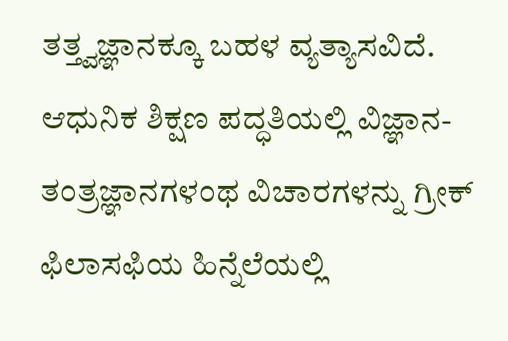ತತ್ತ್ವಜ್ಞಾನಕ್ಕೂ ಬಹಳ ವ್ಯತ್ಯಾಸವಿದೆ. ಆಧುನಿಕ ಶಿಕ್ಷಣ ಪದ್ಧತಿಯಲ್ಲಿ ವಿಜ್ಞಾನ-ತಂತ್ರಜ್ಞಾನಗಳಂಥ ವಿಚಾರಗಳನ್ನು ಗ್ರೀಕ್ ಫಿಲಾಸಫಿಯ ಹಿನ್ನೆಲೆಯಲ್ಲಿ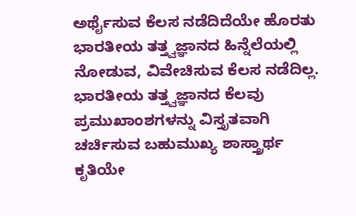ಅರ್ಥೈಸುವ ಕೆಲಸ ನಡೆದಿದೆಯೇ ಹೊರತು ಭಾರತೀಯ ತತ್ತ್ವಜ್ಞಾನದ ಹಿನ್ನೆಲೆಯಲ್ಲಿ ನೋಡುವ, ವಿವೇಚಿಸುವ ಕೆಲಸ ನಡೆದಿಲ್ಲ. ಭಾರತೀಯ ತತ್ತ್ವಜ್ಞಾನದ ಕೆಲವು ಪ್ರಮುಖಾಂಶಗಳನ್ನು ವಿಸ್ತೃತವಾಗಿ ಚರ್ಚಿಸುವ ಬಹುಮುಖ್ಯ ಶಾಸ್ತ್ರಾರ್ಥ ಕೃತಿಯೇ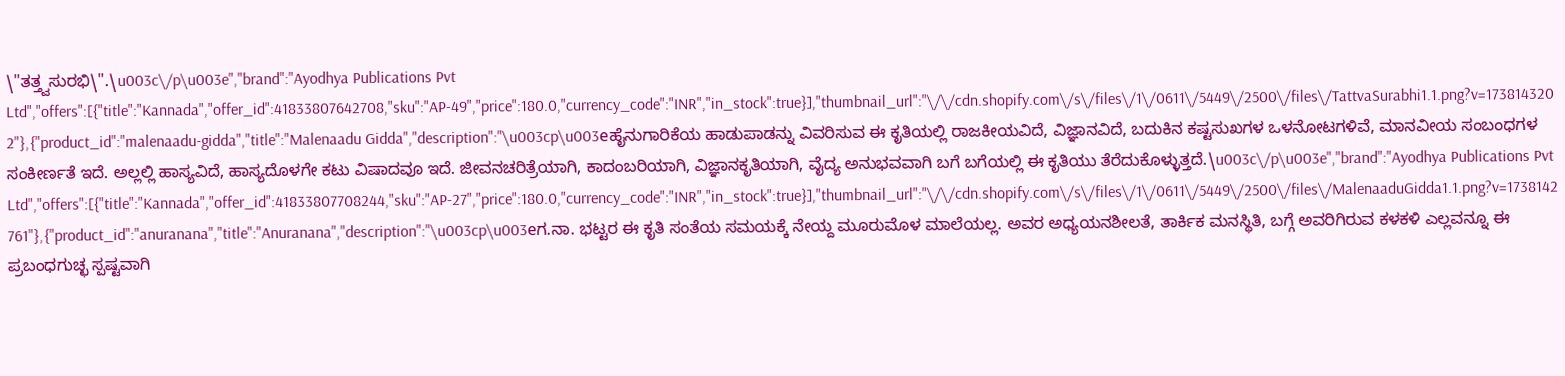\"ತತ್ತ್ವಸುರಭಿ\".\u003c\/p\u003e","brand":"Ayodhya Publications Pvt Ltd","offers":[{"title":"Kannada","offer_id":41833807642708,"sku":"AP-49","price":180.0,"currency_code":"INR","in_stock":true}],"thumbnail_url":"\/\/cdn.shopify.com\/s\/files\/1\/0611\/5449\/2500\/files\/TattvaSurabhi1.1.png?v=1738143202"},{"product_id":"malenaadu-gidda","title":"Malenaadu Gidda","description":"\u003cp\u003eಹೈನುಗಾರಿಕೆಯ ಹಾಡುಪಾಡನ್ನು ವಿವರಿಸುವ ಈ ಕೃತಿಯಲ್ಲಿ ರಾಜಕೀಯವಿದೆ, ವಿಜ್ಞಾನವಿದೆ, ಬದುಕಿನ ಕಷ್ಟಸುಖಗಳ ಒಳನೋಟಗಳಿವೆ, ಮಾನವೀಯ ಸಂಬಂಧಗಳ ಸಂಕೀರ್ಣತೆ ಇದೆ. ಅಲ್ಲಲ್ಲಿ ಹಾಸ್ಯವಿದೆ, ಹಾಸ್ಯದೊಳಗೇ ಕಟು ವಿಷಾದವೂ ಇದೆ. ಜೀವನಚರಿತ್ರೆಯಾಗಿ, ಕಾದಂಬರಿಯಾಗಿ, ವಿಜ್ಞಾನಕೃತಿಯಾಗಿ, ವೈದ್ಯ ಅನುಭವವಾಗಿ ಬಗೆ ಬಗೆಯಲ್ಲಿ ಈ ಕೃತಿಯು ತೆರೆದುಕೊಳ್ಳುತ್ತದೆ.\u003c\/p\u003e","brand":"Ayodhya Publications Pvt Ltd","offers":[{"title":"Kannada","offer_id":41833807708244,"sku":"AP-27","price":180.0,"currency_code":"INR","in_stock":true}],"thumbnail_url":"\/\/cdn.shopify.com\/s\/files\/1\/0611\/5449\/2500\/files\/MalenaaduGidda1.1.png?v=1738142761"},{"product_id":"anuranana","title":"Anuranana","description":"\u003cp\u003eಗ.ನಾ. ಭಟ್ಟರ ಈ ಕೃತಿ ಸಂತೆಯ ಸಮಯಕ್ಕೆ ನೇಯ್ದ ಮೂರುಮೊಳ ಮಾಲೆಯಲ್ಲ. ಅವರ ಅಧ್ಯಯನಶೀಲತೆ, ತಾರ್ಕಿಕ ಮನಸ್ಥಿತಿ, ಬಗ್ಗೆ ಅವರಿಗಿರುವ ಕಳಕಳಿ ಎಲ್ಲವನ್ನೂ ಈ ಪ್ರಬಂಧಗುಚ್ಛ ಸ್ಪಷ್ಟವಾಗಿ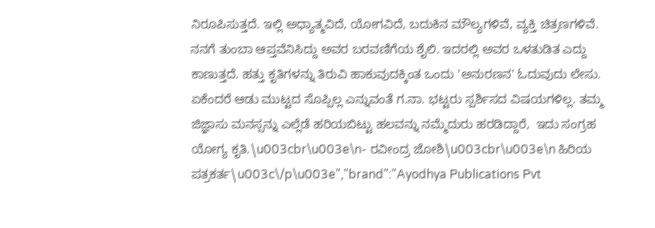ನಿರೂಪಿಸುತ್ತದೆ. ಇಲ್ಲಿ ಅಧ್ಯಾತ್ಮವಿದೆ, ಯೋಗವಿದೆ, ಬದುಕಿನ ಮೌಲ್ಯಗಳಿವೆ, ವ್ಯಕ್ತಿ ಚಿತ್ರಣಗಳಿವೆ. ನನಗೆ ತುಂಬಾ ಆಪ್ತವೆನಿಸಿದ್ದು ಅವರ ಬರವಣಿಗೆಯ ಶೈಲಿ. ಇದರಲ್ಲಿ ಅವರ ಒಳತುಡಿತ ಎದ್ದು ಕಾಣುತ್ತದೆ. ಹತ್ತು ಕೃತಿಗಳನ್ನು ತಿರುವಿ ಹಾಕುವುದಕ್ಕಿಂತ ಒಂದು 'ಅನುರಣನ' ಓದುವುದು ಲೇಸು. ಏಕೆಂದರೆ ಆಡು ಮುಟ್ಟದ ಸೊಪ್ಪಿಲ್ಲ ಎನ್ನುವಂತೆ ಗ.ನಾ. ಭಟ್ಟರು ಸ್ಪರ್ಶಿಸದ ವಿಷಯಗಳಿಲ್ಲ. ತಮ್ಮ ಜಿಜ್ಞಾಸು ಮನಸ್ಸನ್ನು ಎಲ್ಲೆಡೆ ಹರಿಯಬಿಟ್ಟು ಹಲವನ್ನು ನಮ್ಮೆದುರು ಹರಡಿದ್ದಾರೆ,  ಇದು ಸಂಗ್ರಹ ಯೋಗ್ಯ ಕೃತಿ.\u003cbr\u003e\n- ರವೀಂದ್ರ ಜೋಶಿ\u003cbr\u003e\n ಹಿರಿಯ ಪತ್ರಕರ್ತ\u003c\/p\u003e","brand":"Ayodhya Publications Pvt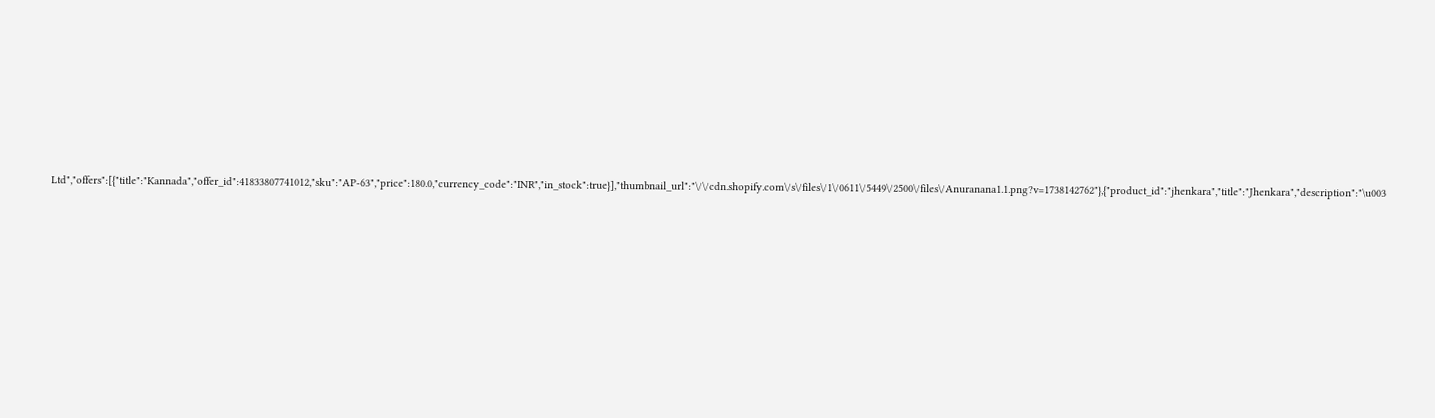Ltd","offers":[{"title":"Kannada","offer_id":41833807741012,"sku":"AP-63","price":180.0,"currency_code":"INR","in_stock":true}],"thumbnail_url":"\/\/cdn.shopify.com\/s\/files\/1\/0611\/5449\/2500\/files\/Anuranana1.1.png?v=1738142762"},{"product_id":"jhenkara","title":"Jhenkara","description":"\u003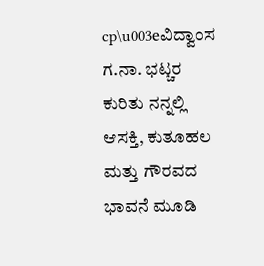cp\u003eವಿದ್ವಾಂಸ ಗ.ನಾ. ಭಟ್ಚರ ಕುರಿತು ನನ್ನಲ್ಲಿ ಆಸಕ್ತಿ, ಕುತೂಹಲ ಮತ್ತು ಗೌರವದ ಭಾವನೆ ಮೂಡಿ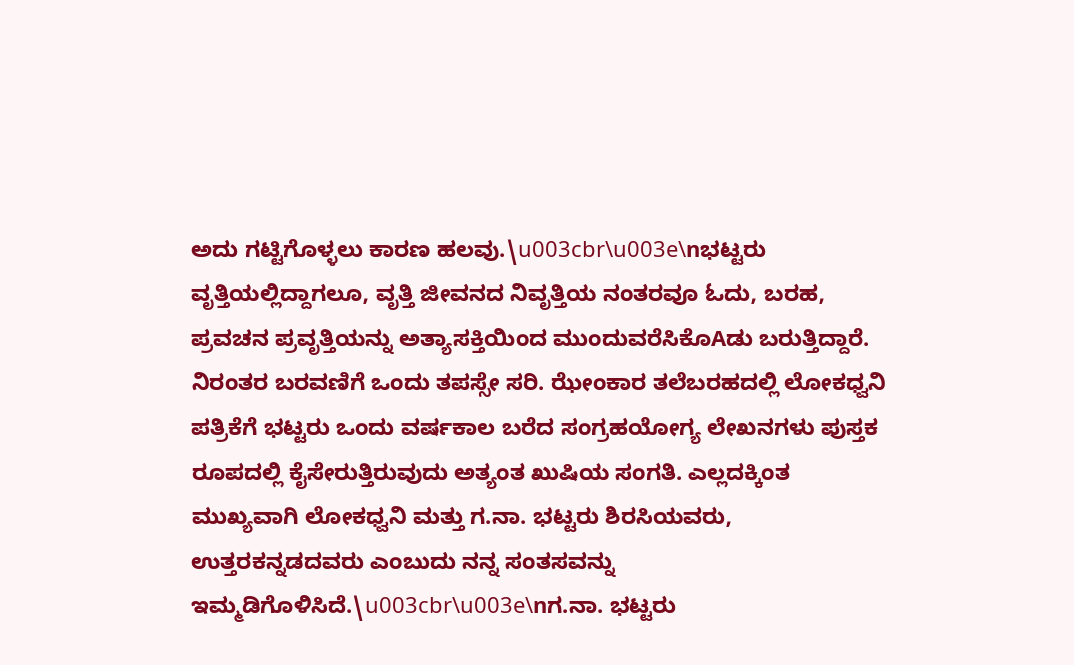ಅದು ಗಟ್ಟಿಗೊಳ್ಳಲು ಕಾರಣ ಹಲವು.\u003cbr\u003e\nಭಟ್ಟರು ವೃತ್ತಿಯಲ್ಲಿದ್ದಾಗಲೂ, ವೃತ್ತಿ ಜೀವನದ ನಿವೃತ್ತಿಯ ನಂತರವೂ ಓದು, ಬರಹ, ಪ್ರವಚನ ಪ್ರವೃತ್ತಿಯನ್ನು ಅತ್ಯಾಸಕ್ತಿಯಿಂದ ಮುಂದುವರೆಸಿಕೊAಡು ಬರುತ್ತಿದ್ದಾರೆ. ನಿರಂತರ ಬರವಣಿಗೆ ಒಂದು ತಪಸ್ಸೇ ಸರಿ. ಝೇಂಕಾರ ತಲೆಬರಹದಲ್ಲಿ ಲೋಕಧ್ವನಿ ಪತ್ರಿಕೆಗೆ ಭಟ್ಟರು ಒಂದು ವರ್ಷಕಾಲ ಬರೆದ ಸಂಗ್ರಹಯೋಗ್ಯ ಲೇಖನಗಳು ಪುಸ್ತಕ ರೂಪದಲ್ಲಿ ಕೈಸೇರುತ್ತಿರುವುದು ಅತ್ಯಂತ ಖುಷಿಯ ಸಂಗತಿ. ಎಲ್ಲದಕ್ಕಿಂತ ಮುಖ್ಯವಾಗಿ ಲೋಕಧ್ವನಿ ಮತ್ತು ಗ.ನಾ. ಭಟ್ಟರು ಶಿರಸಿಯವರು, ಉತ್ತರಕನ್ನಡದವರು ಎಂಬುದು ನನ್ನ ಸಂತಸವನ್ನು ಇಮ್ಮಡಿಗೊಳಿಸಿದೆ.\u003cbr\u003e\nಗ.ನಾ. ಭಟ್ಟರು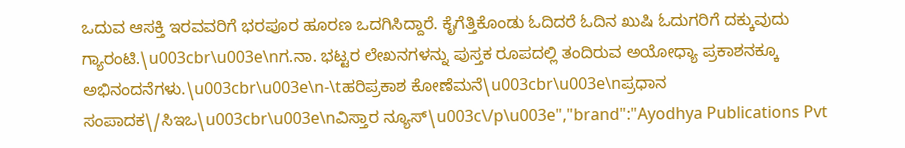ಒದುವ ಆಸಕ್ತಿ ಇರವವರಿಗೆ ಭರಪೂರ ಹೂರಣ ಒದಗಿಸಿದ್ದಾರೆ. ಕೈಗೆತ್ತಿಕೊಂಡು ಓದಿದರೆ ಓದಿನ ಖುಷಿ ಓದುಗರಿಗೆ ದಕ್ಕುವುದು ಗ್ಯಾರಂಟಿ.\u003cbr\u003e\nಗ.ನಾ. ಭಟ್ಟರ ಲೇಖನಗಳನ್ನು ಪುಸ್ತಕ ರೂಪದಲ್ಲಿ ತಂದಿರುವ ಅಯೋಧ್ಯಾ ಪ್ರಕಾಶನಕ್ಕೂ ಅಭಿನಂದನೆಗಳು.\u003cbr\u003e\n-\tಹರಿಪ್ರಕಾಶ ಕೋಣೆಮನೆ\u003cbr\u003e\nಪ್ರಧಾನ ಸಂಪಾದಕ\/ಸಿಇಒ\u003cbr\u003e\nವಿಸ್ತಾರ ನ್ಯೂಸ್\u003c\/p\u003e","brand":"Ayodhya Publications Pvt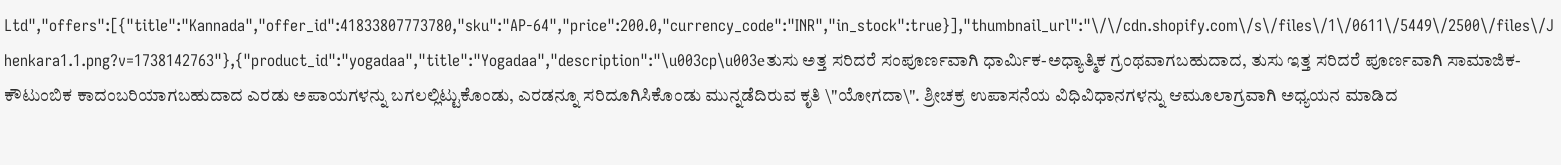Ltd","offers":[{"title":"Kannada","offer_id":41833807773780,"sku":"AP-64","price":200.0,"currency_code":"INR","in_stock":true}],"thumbnail_url":"\/\/cdn.shopify.com\/s\/files\/1\/0611\/5449\/2500\/files\/Jhenkara1.1.png?v=1738142763"},{"product_id":"yogadaa","title":"Yogadaa","description":"\u003cp\u003eತುಸು ಅತ್ತ ಸರಿದರೆ ಸಂಪೂರ್ಣವಾಗಿ ಧಾರ್ಮಿಕ-ಅಧ್ಯಾತ್ಮಿಕ ಗ್ರಂಥವಾಗಬಹುದಾದ, ತುಸು ಇತ್ತ ಸರಿದರೆ ಪೂರ್ಣವಾಗಿ ಸಾಮಾಜಿಕ-ಕೌಟುಂಬಿಕ ಕಾದಂಬರಿಯಾಗಬಹುದಾದ ಎರಡು ಅಪಾಯಗಳನ್ನು ಬಗಲಲ್ಲಿಟ್ಟುಕೊಂಡು, ಎರಡನ್ನೂ ಸರಿದೂಗಿಸಿಕೊಂಡು ಮುನ್ನಡೆದಿರುವ ಕೃತಿ \"ಯೋಗದಾ\". ಶ್ರೀಚಕ್ರ ಉಪಾಸನೆಯ ವಿಧಿವಿಧಾನಗಳನ್ನು ಆಮೂಲಾಗ್ರವಾಗಿ ಅಧ್ಯಯನ ಮಾಡಿದ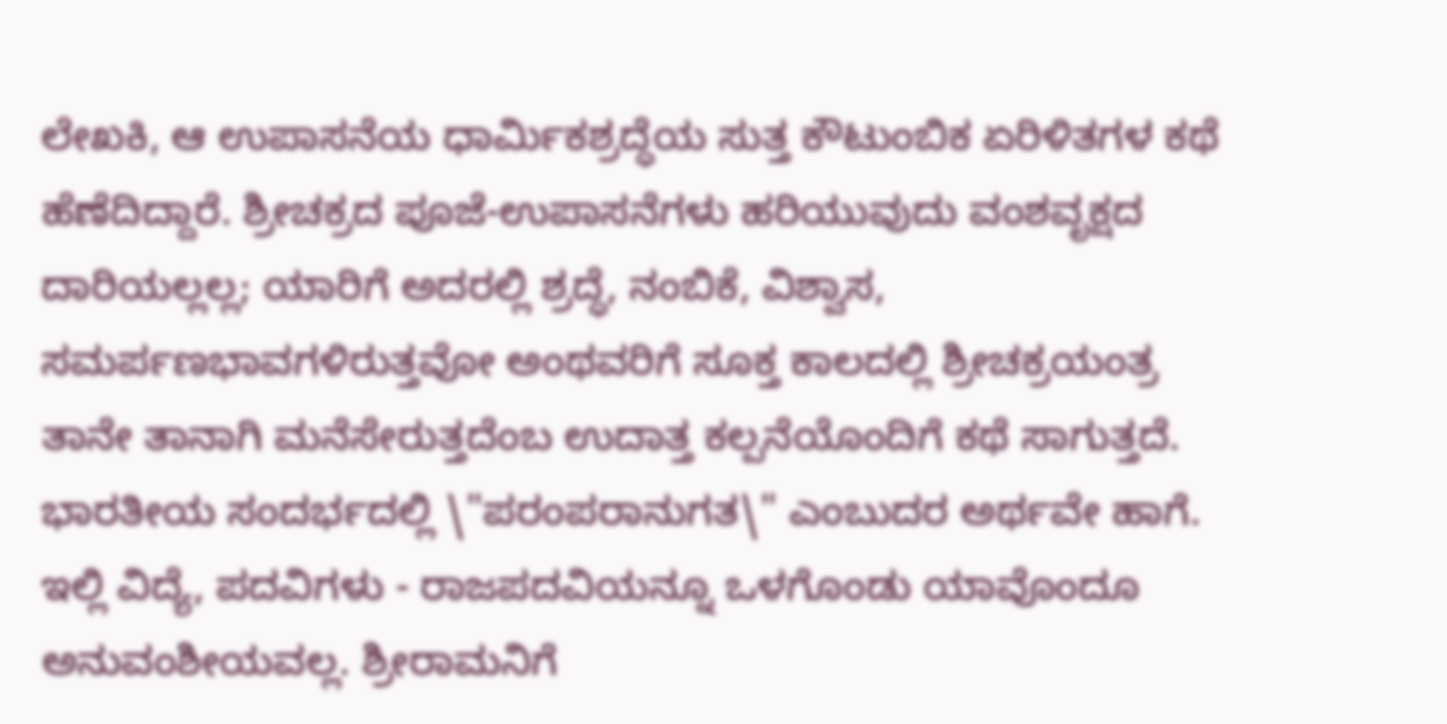ಲೇಖಕಿ, ಆ ಉಪಾಸನೆಯ ಧಾರ್ಮಿಕಶ್ರದ್ಧೆಯ ಸುತ್ತ ಕೌಟುಂಬಿಕ ಏರಿಳಿತಗಳ ಕಥೆ ಹೆಣೆದಿದ್ದಾರೆ. ಶ್ರೀಚಕ್ರದ ಪೂಜೆ-ಉಪಾಸನೆಗಳು ಹರಿಯುವುದು ವಂಶವೃಕ್ಷದ ದಾರಿಯಲ್ಲಲ್ಲ; ಯಾರಿಗೆ ಅದರಲ್ಲಿ ಶ್ರದ್ಧೆ, ನಂಬಿಕೆ, ವಿಶ್ವಾಸ, ಸಮರ್ಪಣಭಾವಗಳಿರುತ್ತವೋ ಅಂಥವರಿಗೆ ಸೂಕ್ತ ಕಾಲದಲ್ಲಿ ಶ್ರೀಚಕ್ರಯಂತ್ರ ತಾನೇ ತಾನಾಗಿ ಮನೆಸೇರುತ್ತದೆಂಬ ಉದಾತ್ತ ಕಲ್ಪನೆಯೊಂದಿಗೆ ಕಥೆ ಸಾಗುತ್ತದೆ. ಭಾರತೀಯ ಸಂದರ್ಭದಲ್ಲಿ \"ಪರಂಪರಾನುಗತ\" ಎಂಬುದರ ಅರ್ಥವೇ ಹಾಗೆ. ಇಲ್ಲಿ ವಿದ್ಯೆ, ಪದವಿಗಳು - ರಾಜಪದವಿಯನ್ನೂ ಒಳಗೊಂಡು ಯಾವೊಂದೂ ಅನುವಂಶೀಯವಲ್ಲ. ಶ್ರೀರಾಮನಿಗೆ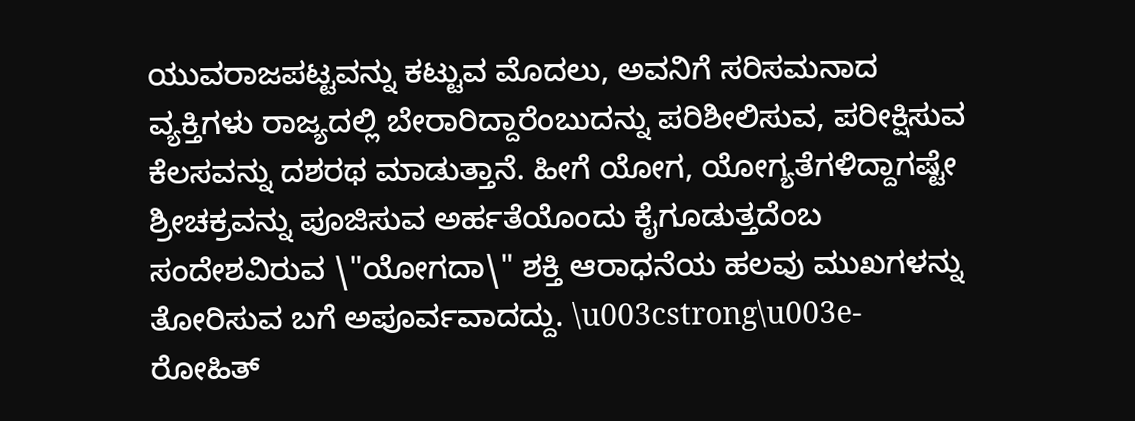ಯುವರಾಜಪಟ್ಟವನ್ನು ಕಟ್ಟುವ ಮೊದಲು, ಅವನಿಗೆ ಸರಿಸಮನಾದ ವ್ಯಕ್ತಿಗಳು ರಾಜ್ಯದಲ್ಲಿ ಬೇರಾರಿದ್ದಾರೆಂಬುದನ್ನು ಪರಿಶೀಲಿಸುವ, ಪರೀಕ್ಷಿಸುವ ಕೆಲಸವನ್ನು ದಶರಥ ಮಾಡುತ್ತಾನೆ. ಹೀಗೆ ಯೋಗ, ಯೋಗ್ಯತೆಗಳಿದ್ದಾಗಷ್ಟೇ ಶ್ರೀಚಕ್ರವನ್ನು ಪೂಜಿಸುವ ಅರ್ಹತೆಯೊಂದು ಕೈಗೂಡುತ್ತದೆಂಬ ಸಂದೇಶವಿರುವ \"ಯೋಗದಾ\" ಶಕ್ತಿ ಆರಾಧನೆಯ ಹಲವು ಮುಖಗಳನ್ನು ತೋರಿಸುವ ಬಗೆ ಅಪೂರ್ವವಾದದ್ದು. \u003cstrong\u003e- ರೋಹಿತ್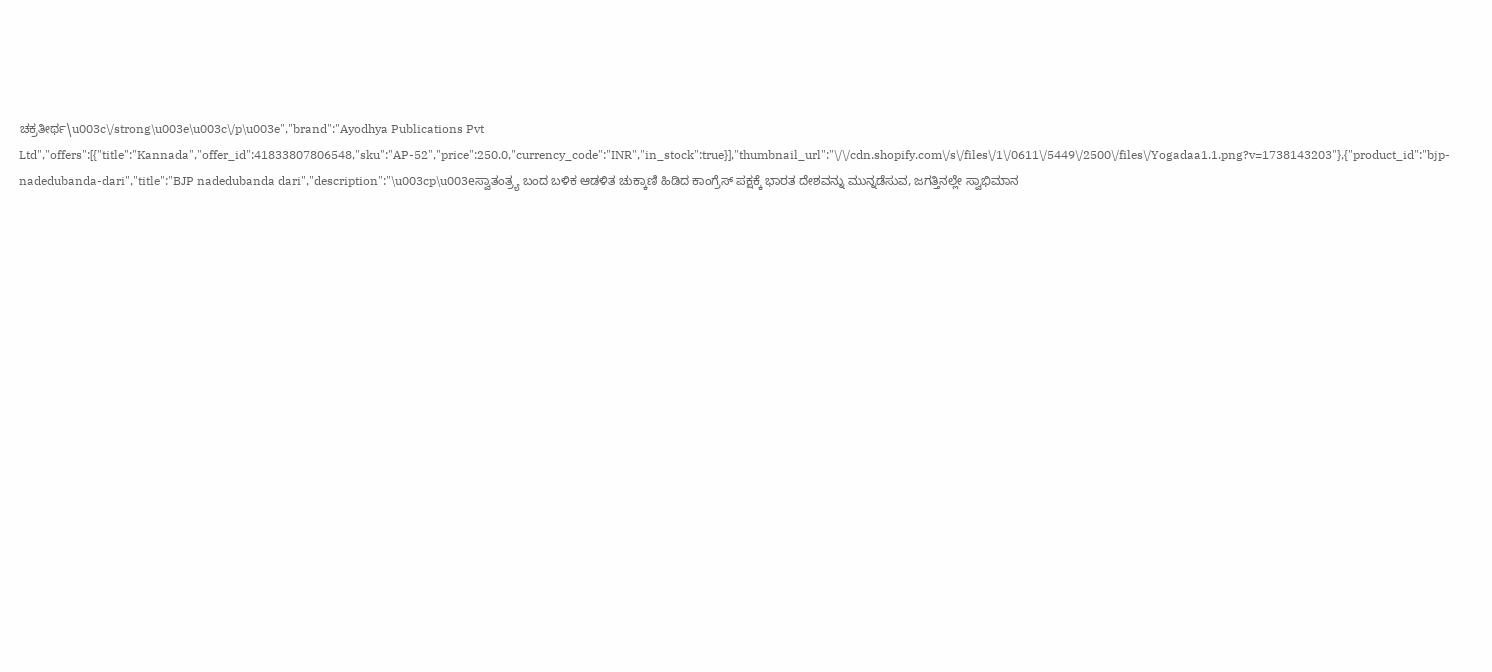ಚಕ್ರತೀರ್ಥ\u003c\/strong\u003e\u003c\/p\u003e","brand":"Ayodhya Publications Pvt Ltd","offers":[{"title":"Kannada","offer_id":41833807806548,"sku":"AP-52","price":250.0,"currency_code":"INR","in_stock":true}],"thumbnail_url":"\/\/cdn.shopify.com\/s\/files\/1\/0611\/5449\/2500\/files\/Yogadaa1.1.png?v=1738143203"},{"product_id":"bjp-nadedubanda-dari","title":"BJP nadedubanda dari","description":"\u003cp\u003eಸ್ವಾತಂತ್ರ್ಯ ಬಂದ ಬಳಿಕ ಆಡಳಿತ ಚುಕ್ಕಾಣಿ ಹಿಡಿದ ಕಾಂಗ್ರೆಸ್ ಪಕ್ಷಕ್ಕೆ ಭಾರತ ದೇಶವನ್ನು ಮುನ್ನಡೆಸುವ, ಜಗತ್ತಿನಲ್ಲೇ ಸ್ವಾಭಿಮಾನ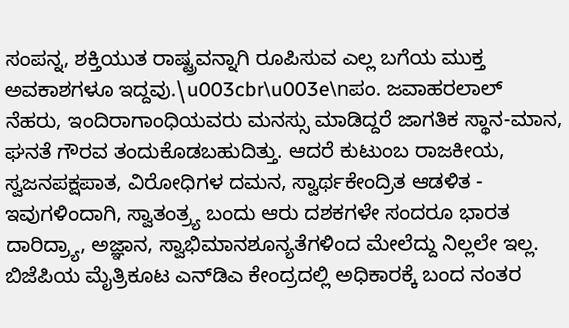ಸಂಪನ್ನ, ಶಕ್ತಿಯುತ ರಾಷ್ಟ್ರವನ್ನಾಗಿ ರೂಪಿಸುವ ಎಲ್ಲ ಬಗೆಯ ಮುಕ್ತ ಅವಕಾಶಗಳೂ ಇದ್ದವು.\u003cbr\u003e\nಪಂ. ಜವಾಹರಲಾಲ್ ನೆಹರು, ಇಂದಿರಾಗಾಂಧಿಯವರು ಮನಸ್ಸು ಮಾಡಿದ್ದರೆ ಜಾಗತಿಕ ಸ್ಥಾನ-ಮಾನ, ಘನತೆ ಗೌರವ ತಂದುಕೊಡಬಹುದಿತ್ತು. ಆದರೆ ಕುಟುಂಬ ರಾಜಕೀಯ, ಸ್ವಜನಪಕ್ಷಪಾತ, ವಿರೋಧಿಗಳ ದಮನ, ಸ್ವಾರ್ಥಕೇಂದ್ರಿತ ಆಡಳಿತ - ಇವುಗಳಿಂದಾಗಿ, ಸ್ವಾತಂತ್ರ್ಯ ಬಂದು ಆರು ದಶಕಗಳೇ ಸಂದರೂ ಭಾರತ ದಾರಿದ್ರ್ಯಾ, ಅಜ್ಞಾನ, ಸ್ವಾಭಿಮಾನಶೂನ್ಯತೆಗಳಿಂದ ಮೇಲೆದ್ದು ನಿಲ್ಲಲೇ ಇಲ್ಲ. ಬಿಜೆಪಿಯ ಮೈತ್ರಿಕೂಟ ಎನ್‌ಡಿಎ ಕೇಂದ್ರದಲ್ಲಿ ಅಧಿಕಾರಕ್ಕೆ ಬಂದ ನಂತರ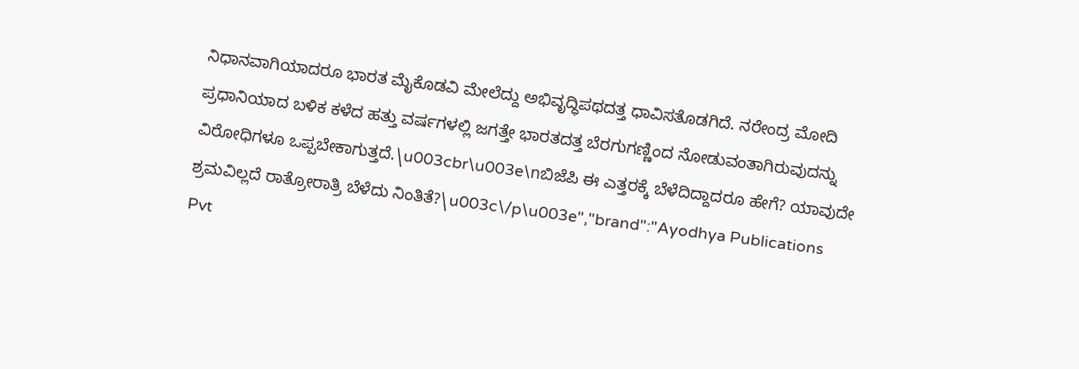ನಿಧಾನವಾಗಿಯಾದರೂ ಭಾರತ ಮೈಕೊಡವಿ ಮೇಲೆದ್ದು ಅಭಿವೃದ್ಧಿಪಥದತ್ತ ಧಾವಿಸತೊಡಗಿದೆ. ನರೇಂದ್ರ ಮೋದಿ ಪ್ರಧಾನಿಯಾದ ಬಳಿಕ ಕಳೆದ ಹತ್ತು ವರ್ಷಗಳಲ್ಲಿ ಜಗತ್ತೇ ಭಾರತದತ್ತ ಬೆರಗುಗಣ್ಣಿಂದ ನೋಡುವಂತಾಗಿರುವುದನ್ನು ವಿರೋಧಿಗಳೂ ಒಪ್ಪಬೇಕಾಗುತ್ತದೆ.\u003cbr\u003e\nಬಿಜೆಪಿ ಈ ಎತ್ತರಕ್ಕೆ ಬೆಳೆದಿದ್ದಾದರೂ ಹೇಗೆ? ಯಾವುದೇ ಶ್ರಮವಿಲ್ಲದೆ ರಾತ್ರೋರಾತ್ರಿ ಬೆಳೆದು ನಿಂತಿತೆ?\u003c\/p\u003e","brand":"Ayodhya Publications Pvt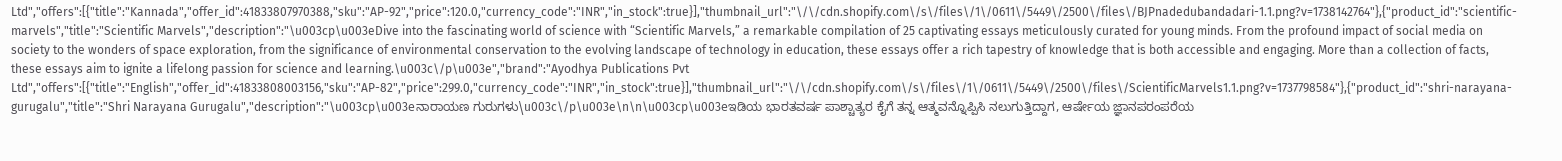Ltd","offers":[{"title":"Kannada","offer_id":41833807970388,"sku":"AP-92","price":120.0,"currency_code":"INR","in_stock":true}],"thumbnail_url":"\/\/cdn.shopify.com\/s\/files\/1\/0611\/5449\/2500\/files\/BJPnadedubandadari-1.1.png?v=1738142764"},{"product_id":"scientific-marvels","title":"Scientific Marvels","description":"\u003cp\u003eDive into the fascinating world of science with “Scientific Marvels,” a remarkable compilation of 25 captivating essays meticulously curated for young minds. From the profound impact of social media on society to the wonders of space exploration, from the significance of environmental conservation to the evolving landscape of technology in education, these essays offer a rich tapestry of knowledge that is both accessible and engaging. More than a collection of facts, these essays aim to ignite a lifelong passion for science and learning.\u003c\/p\u003e","brand":"Ayodhya Publications Pvt Ltd","offers":[{"title":"English","offer_id":41833808003156,"sku":"AP-82","price":299.0,"currency_code":"INR","in_stock":true}],"thumbnail_url":"\/\/cdn.shopify.com\/s\/files\/1\/0611\/5449\/2500\/files\/ScientificMarvels1.1.png?v=1737798584"},{"product_id":"shri-narayana-gurugalu","title":"Shri Narayana Gurugalu","description":"\u003cp\u003eನಾರಾಯಣ ಗುರುಗಳು\u003c\/p\u003e\n\n\u003cp\u003eಇಡಿಯ ಭಾರತವರ್ಷ ಪಾಶ್ಚಾತ್ಯರ ಕೈಗೆ ತನ್ನ ಆತ್ಮವನ್ನೊಪ್ಪಿಸಿ ನಲುಗುತ್ತಿದ್ದಾಗ, ಆರ್ಷೇಯ ಜ್ಞಾನಪರಂಪರೆಯ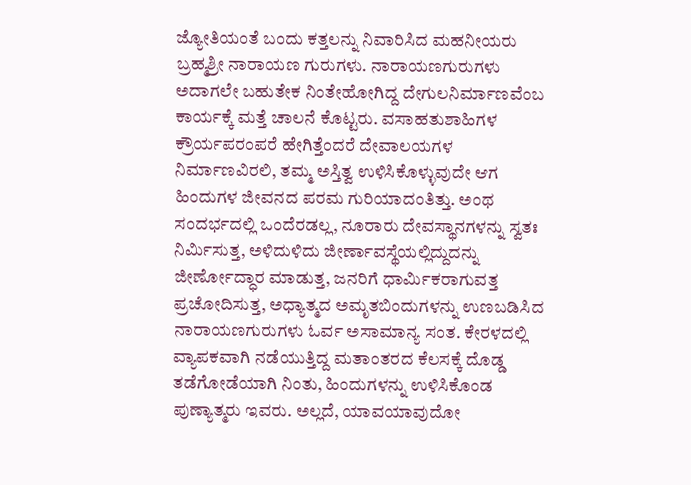ಜ್ಯೋತಿಯಂತೆ ಬಂದು ಕತ್ತಲನ್ನು ನಿವಾರಿಸಿದ ಮಹನೀಯರು ಬ್ರಹ್ಮಶ್ರೀ ನಾರಾಯಣ ಗುರುಗಳು. ನಾರಾಯಣಗುರುಗಳು ಅದಾಗಲೇ ಬಹುತೇಕ ನಿಂತೇಹೋಗಿದ್ದ ದೇಗುಲನಿರ್ಮಾಣವೆಂಬ ಕಾರ್ಯಕ್ಕೆ ಮತ್ತೆ ಚಾಲನೆ ಕೊಟ್ಟರು. ವಸಾಹತುಶಾಹಿಗಳ ಕ್ರೌರ್ಯಪರಂಪರೆ ಹೇಗಿತ್ತೆಂದರೆ ದೇವಾಲಯಗಳ ನಿರ್ಮಾಣವಿರಲಿ, ತಮ್ಮ ಅಸ್ತಿತ್ವ ಉಳಿಸಿಕೊಳ್ಳುವುದೇ ಆಗ ಹಿಂದುಗಳ ಜೀವನದ ಪರಮ ಗುರಿಯಾದಂತಿತ್ತು. ಅಂಥ ಸಂದರ್ಭದಲ್ಲಿ ಒಂದೆರಡಲ್ಲ, ನೂರಾರು ದೇವಸ್ಥಾನಗಳನ್ನು ಸ್ವತಃ ನಿರ್ಮಿಸುತ್ತ, ಅಳಿದುಳಿದು ಜೀರ್ಣಾವಸ್ಥೆಯಲ್ಲಿದ್ದುದನ್ನು ಜೀರ್ಣೋದ್ಧಾರ ಮಾಡುತ್ತ, ಜನರಿಗೆ ಧಾರ್ಮಿಕರಾಗುವತ್ತ ಪ್ರಚೋದಿಸುತ್ತ, ಅಧ್ಯಾತ್ಮದ ಅಮೃತಬಿಂದುಗಳನ್ನು ಉಣಬಡಿಸಿದ ನಾರಾಯಣಗುರುಗಳು ಓರ್ವ ಅಸಾಮಾನ್ಯ ಸಂತ. ಕೇರಳದಲ್ಲಿ ವ್ಯಾಪಕವಾಗಿ ನಡೆಯುತ್ತಿದ್ದ ಮತಾಂತರದ ಕೆಲಸಕ್ಕೆ ದೊಡ್ಡ ತಡೆಗೋಡೆಯಾಗಿ ನಿಂತು, ಹಿಂದುಗಳನ್ನು ಉಳಿಸಿಕೊಂಡ ಪುಣ್ಯಾತ್ಮರು ಇವರು. ಅಲ್ಲದೆ, ಯಾವಯಾವುದೋ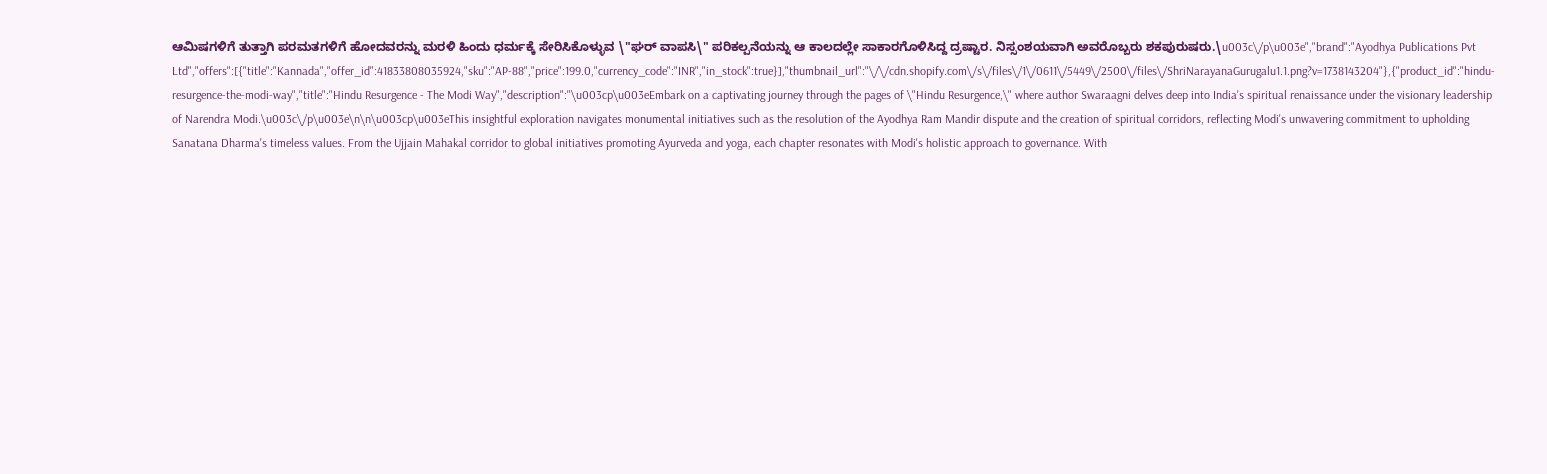ಆಮಿಷಗಳಿಗೆ ತುತ್ತಾಗಿ ಪರಮತಗಳಿಗೆ ಹೋದವರನ್ನು ಮರಳಿ ಹಿಂದು ಧರ್ಮಕ್ಕೆ ಸೇರಿಸಿಕೊಳ್ಳುವ \"ಘರ್ ವಾಪಸಿ\" ಪರಿಕಲ್ಪನೆಯನ್ನು ಆ ಕಾಲದಲ್ಲೇ ಸಾಕಾರಗೊಳಿಸಿದ್ದ ದ್ರಷ್ಟಾರ. ನಿಸ್ಸಂಶಯವಾಗಿ ಅವರೊಬ್ಬರು ಶಕಪುರುಷರು.\u003c\/p\u003e","brand":"Ayodhya Publications Pvt Ltd","offers":[{"title":"Kannada","offer_id":41833808035924,"sku":"AP-88","price":199.0,"currency_code":"INR","in_stock":true}],"thumbnail_url":"\/\/cdn.shopify.com\/s\/files\/1\/0611\/5449\/2500\/files\/ShriNarayanaGurugalu1.1.png?v=1738143204"},{"product_id":"hindu-resurgence-the-modi-way","title":"Hindu Resurgence - The Modi Way","description":"\u003cp\u003eEmbark on a captivating journey through the pages of \"Hindu Resurgence,\" where author Swaraagni delves deep into India's spiritual renaissance under the visionary leadership of Narendra Modi.\u003c\/p\u003e\n\n\u003cp\u003eThis insightful exploration navigates monumental initiatives such as the resolution of the Ayodhya Ram Mandir dispute and the creation of spiritual corridors, reflecting Modi's unwavering commitment to upholding Sanatana Dharma's timeless values. From the Ujjain Mahakal corridor to global initiatives promoting Ayurveda and yoga, each chapter resonates with Modi's holistic approach to governance. With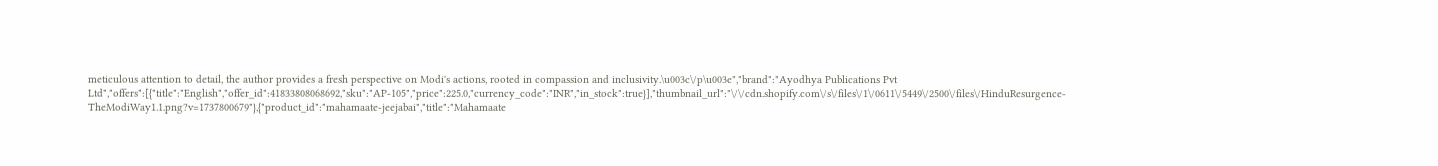meticulous attention to detail, the author provides a fresh perspective on Modi's actions, rooted in compassion and inclusivity.\u003c\/p\u003e","brand":"Ayodhya Publications Pvt Ltd","offers":[{"title":"English","offer_id":41833808068692,"sku":"AP-105","price":225.0,"currency_code":"INR","in_stock":true}],"thumbnail_url":"\/\/cdn.shopify.com\/s\/files\/1\/0611\/5449\/2500\/files\/HinduResurgence-TheModiWay1.1.png?v=1737800679"},{"product_id":"mahamaate-jeejabai","title":"Mahamaate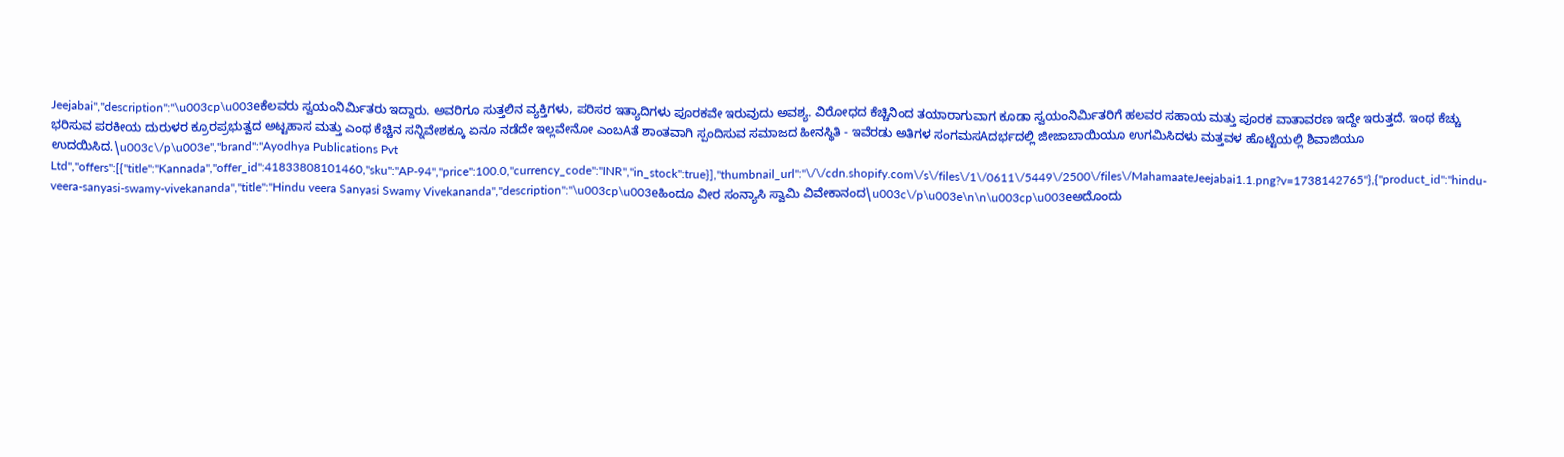Jeejabai","description":"\u003cp\u003eಕೆಲವರು ಸ್ವಯಂನಿರ್ಮಿತರು ಇದ್ದಾರು. ಅವರಿಗೂ ಸುತ್ತಲಿನ ವ್ಯಕ್ತಿಗಳು, ಪರಿಸರ ಇತ್ಯಾದಿಗಳು ಪೂರಕವೇ ಇರುವುದು ಅವಶ್ಯ. ವಿರೋಧದ ಕೆಚ್ಚಿನಿಂದ ತಯಾರಾಗುವಾಗ ಕೂಡಾ ಸ್ವಯಂನಿರ್ಮಿತರಿಗೆ ಹಲವರ ಸಹಾಯ ಮತ್ತು ಪೂರಕ ವಾತಾವರಣ ಇದ್ದೇ ಇರುತ್ತದೆ. ಇಂಥ ಕೆಚ್ಚು ಭರಿಸುವ ಪರಕೀಯ ದುರುಳರ ಕ್ರೂರಪ್ರಭುತ್ವದ ಅಟ್ಟಹಾಸ ಮತ್ತು ಎಂಥ ಕೆಚ್ಚಿನ ಸನ್ನಿವೇಶಕ್ಕೂ ಏನೂ ನಡೆದೇ ಇಲ್ಲವೇನೋ ಎಂಬAತೆ ಶಾಂತವಾಗಿ ಸ್ಪಂದಿಸುವ ಸಮಾಜದ ಹೀನಸ್ಥಿತಿ - ಇವೆರಡು ಅತಿಗಳ ಸಂಗಮಸAದರ್ಭದಲ್ಲಿ ಜೀಜಾಬಾಯಿಯೂ ಉಗಮಿಸಿದಳು ಮತ್ತವಳ ಹೊಟ್ಟೆಯಲ್ಲಿ ಶಿವಾಜಿಯೂ ಉದಯಿಸಿದ.\u003c\/p\u003e","brand":"Ayodhya Publications Pvt Ltd","offers":[{"title":"Kannada","offer_id":41833808101460,"sku":"AP-94","price":100.0,"currency_code":"INR","in_stock":true}],"thumbnail_url":"\/\/cdn.shopify.com\/s\/files\/1\/0611\/5449\/2500\/files\/MahamaateJeejabai1.1.png?v=1738142765"},{"product_id":"hindu-veera-sanyasi-swamy-vivekananda","title":"Hindu veera Sanyasi Swamy Vivekananda","description":"\u003cp\u003eಹಿಂದೂ ವೀರ ಸಂನ್ಯಾಸಿ ಸ್ವಾಮಿ ವಿವೇಕಾನಂದ\u003c\/p\u003e\n\n\u003cp\u003eಅದೊಂದು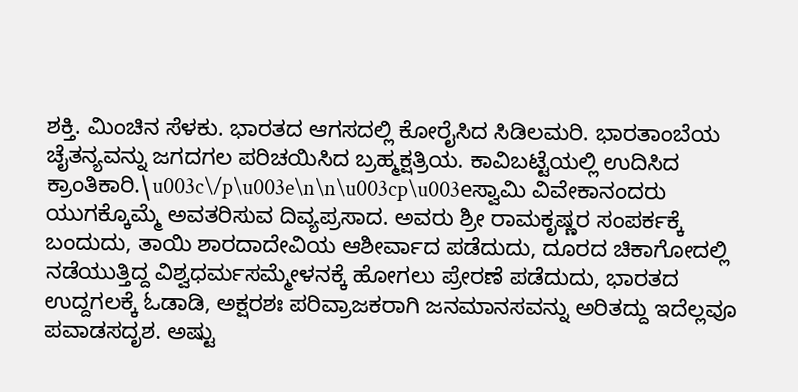ಶಕ್ತಿ. ಮಿಂಚಿನ ಸೆಳಕು. ಭಾರತದ ಆಗಸದಲ್ಲಿ ಕೋರೈಸಿದ ಸಿಡಿಲಮರಿ. ಭಾರತಾಂಬೆಯ ಚೈತನ್ಯವನ್ನು ಜಗದಗಲ ಪರಿಚಯಿಸಿದ ಬ್ರಹ್ಮಕ್ಷತ್ರಿಯ. ಕಾವಿಬಟ್ಟೆಯಲ್ಲಿ ಉದಿಸಿದ ಕ್ರಾಂತಿಕಾರಿ.\u003c\/p\u003e\n\n\u003cp\u003eಸ್ವಾಮಿ ವಿವೇಕಾನಂದರು ಯುಗಕ್ಕೊಮ್ಮೆ ಅವತರಿಸುವ ದಿವ್ಯಪ್ರಸಾದ. ಅವರು ಶ್ರೀ ರಾಮಕೃಷ್ಣರ ಸಂಪರ್ಕಕ್ಕೆ ಬಂದುದು, ತಾಯಿ ಶಾರದಾದೇವಿಯ ಆಶೀರ್ವಾದ ಪಡೆದುದು, ದೂರದ ಚಿಕಾಗೋದಲ್ಲಿ ನಡೆಯುತ್ತಿದ್ದ ವಿಶ್ವಧರ್ಮಸಮ್ಮೇಳನಕ್ಕೆ ಹೋಗಲು ಪ್ರೇರಣೆ ಪಡೆದುದು, ಭಾರತದ ಉದ್ದಗಲಕ್ಕೆ ಓಡಾಡಿ, ಅಕ್ಷರಶಃ ಪರಿವ್ರಾಜಕರಾಗಿ ಜನಮಾನಸವನ್ನು ಅರಿತದ್ದು ಇದೆಲ್ಲವೂ ಪವಾಡಸದೃಶ. ಅಷ್ಟು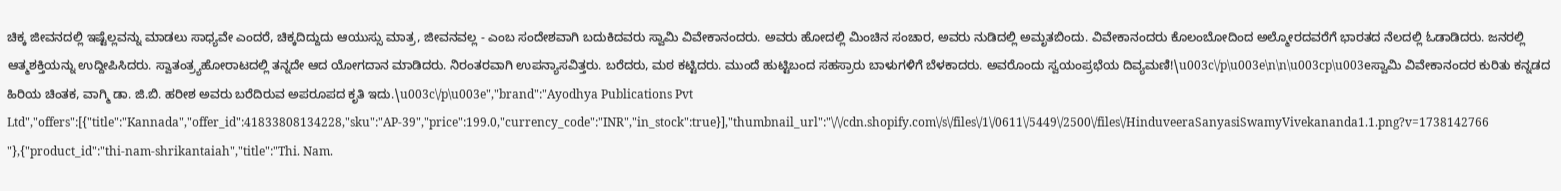ಚಿಕ್ಕ ಜೀವನದಲ್ಲಿ ಇಷ್ಟೆಲ್ಲವನ್ನು ಮಾಡಲು ಸಾಧ್ಯವೇ ಎಂದರೆ, ಚಿಕ್ಕದಿದ್ದುದು ಆಯುಸ್ಸು ಮಾತ್ರ, ಜೀವನವಲ್ಲ - ಎಂಬ ಸಂದೇಶವಾಗಿ ಬದುಕಿದವರು ಸ್ವಾಮಿ ವಿವೇಕಾನಂದರು. ಅವರು ಹೋದಲ್ಲಿ ಮಿಂಚಿನ ಸಂಚಾರ, ಅವರು ನುಡಿದಲ್ಲಿ ಅಮೃತಬಿಂದು. ವಿವೇಕಾನಂದರು ಕೊಲಂಬೋದಿಂದ ಅಲ್ಮೋರದವರೆಗೆ ಭಾರತದ ನೆಲದಲ್ಲಿ ಓಡಾಡಿದರು. ಜನರಲ್ಲಿ ಆತ್ಮಶಕ್ತಿಯನ್ನು ಉದ್ದೀಪಿಸಿದರು. ಸ್ವಾತಂತ್ರ್ಯಹೋರಾಟದಲ್ಲಿ ತನ್ನದೇ ಆದ ಯೋಗದಾನ ಮಾಡಿದರು. ನಿರಂತರವಾಗಿ ಉಪನ್ಯಾಸವಿತ್ತರು. ಬರೆದರು, ಮಠ ಕಟ್ಟಿದರು. ಮುಂದೆ ಹುಟ್ಟಿಬಂದ ಸಹಸ್ರಾರು ಬಾಳುಗಳಿಗೆ ಬೆಳಕಾದರು. ಅವರೊಂದು ಸ್ವಯಂಪ್ರಭೆಯ ದಿವ್ಯಮಣಿ!\u003c\/p\u003e\n\n\u003cp\u003eಸ್ವಾಮಿ ವಿವೇಕಾನಂದರ ಕುರಿತು ಕನ್ನಡದ ಹಿರಿಯ ಚಿಂತಕ, ವಾಗ್ಮಿ ಡಾ. ಜಿ.ಬಿ. ಹರೀಶ ಅವರು ಬರೆದಿರುವ ಅಪರೂಪದ ಕೃತಿ ಇದು.\u003c\/p\u003e","brand":"Ayodhya Publications Pvt Ltd","offers":[{"title":"Kannada","offer_id":41833808134228,"sku":"AP-39","price":199.0,"currency_code":"INR","in_stock":true}],"thumbnail_url":"\/\/cdn.shopify.com\/s\/files\/1\/0611\/5449\/2500\/files\/HinduveeraSanyasiSwamyVivekananda1.1.png?v=1738142766"},{"product_id":"thi-nam-shrikantaiah","title":"Thi. Nam.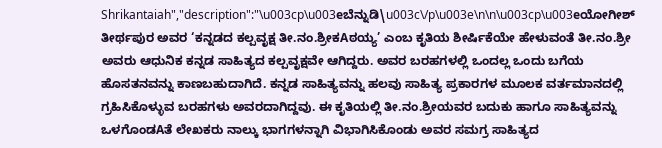Shrikantaiah","description":"\u003cp\u003eಬೆನ್ನುಡಿ\u003c\/p\u003e\n\n\u003cp\u003eಯೋಗೀಶ್ ತೀರ್ಥಪುರ ಅವರ ‘ಕನ್ನಡದ ಕಲ್ಪವೃಕ್ಷ ತೀ.ನಂ.ಶ್ರೀಕAಠಯ್ಯ’ ಎಂಬ ಕೃತಿಯ ಶೀರ್ಷಿಕೆಯೇ ಹೇಳುವಂತೆ ತೀ.ನಂ.ಶ್ರೀ ಅವರು ಆಧುನಿಕ ಕನ್ನಡ ಸಾಹಿತ್ಯದ ಕಲ್ಪವೃಕ್ಷವೇ ಆಗಿದ್ದರು. ಅವರ ಬರಹಗಳಲ್ಲಿ ಒಂದಲ್ಲ ಒಂದು ಬಗೆಯ ಹೊಸತನವನ್ನು ಕಾಣಬಹುದಾಗಿದೆ. ಕನ್ನಡ ಸಾಹಿತ್ಯವನ್ನು ಹಲವು ಸಾಹಿತ್ಯ ಪ್ರಕಾರಗಳ ಮೂಲಕ ವರ್ತಮಾನದಲ್ಲಿ ಗ್ರಹಿಸಿಕೊಳ್ಳುವ ಬರಹಗಳು ಅವರದಾಗಿದ್ದವು. ಈ ಕೃತಿಯಲ್ಲಿ ತೀ.ನಂ.ಶ್ರೀಯವರ ಬದುಕು ಹಾಗೂ ಸಾಹಿತ್ಯವನ್ನು ಒಳಗೊಂಡAತೆ ಲೇಖಕರು ನಾಲ್ಕು ಭಾಗಗಳನ್ನಾಗಿ ವಿಭಾಗಿಸಿಕೊಂಡು ಅವರ ಸಮಗ್ರ ಸಾಹಿತ್ಯದ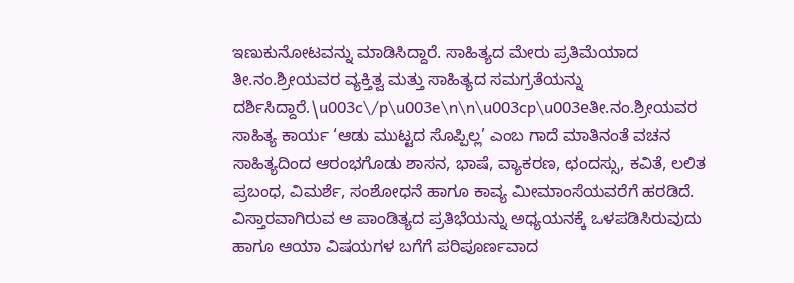ಇಣುಕುನೋಟವನ್ನು ಮಾಡಿಸಿದ್ದಾರೆ. ಸಾಹಿತ್ಯದ ಮೇರು ಪ್ರತಿಮೆಯಾದ ತೀ.ನಂ.ಶ್ರೀಯವರ ವ್ಯಕ್ತಿತ್ವ ಮತ್ತು ಸಾಹಿತ್ಯದ ಸಮಗ್ರತೆಯನ್ನು ದರ್ಶಿಸಿದ್ದಾರೆ.\u003c\/p\u003e\n\n\u003cp\u003eತೀ.ನಂ.ಶ್ರೀಯವರ ಸಾಹಿತ್ಯ ಕಾರ್ಯ ‘ಆಡು ಮುಟ್ಟದ ಸೊಪ್ಪಿಲ್ಲ’ ಎಂಬ ಗಾದೆ ಮಾತಿನಂತೆ ವಚನ ಸಾಹಿತ್ಯದಿಂದ ಆರಂಭಗೊಡು ಶಾಸನ, ಭಾಷೆ, ವ್ಯಾಕರಣ, ಛಂದಸ್ಸು, ಕವಿತೆ, ಲಲಿತ ಪ್ರಬಂಧ, ವಿಮರ್ಶೆ, ಸಂಶೋಧನೆ ಹಾಗೂ ಕಾವ್ಯ ಮೀಮಾಂಸೆಯವರೆಗೆ ಹರಡಿದೆ. ವಿಸ್ತಾರವಾಗಿರುವ ಆ ಪಾಂಡಿತ್ಯದ ಪ್ರತಿಭೆಯನ್ನು ಅಧ್ಯಯನಕ್ಕೆ ಒಳಪಡಿಸಿರುವುದು ಹಾಗೂ ಆಯಾ ವಿಷಯಗಳ ಬಗೆಗೆ ಪರಿಪೂರ್ಣವಾದ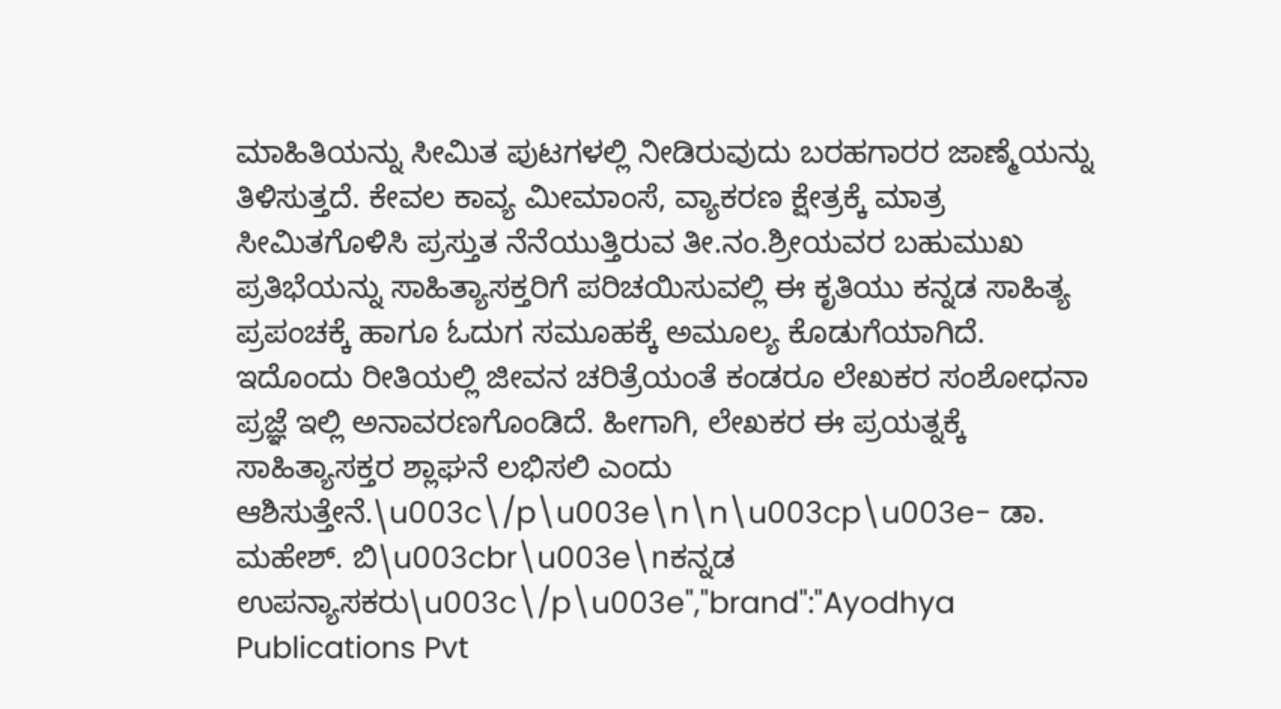ಮಾಹಿತಿಯನ್ನು ಸೀಮಿತ ಪುಟಗಳಲ್ಲಿ ನೀಡಿರುವುದು ಬರಹಗಾರರ ಜಾಣ್ಮೆಯನ್ನು ತಿಳಿಸುತ್ತದೆ. ಕೇವಲ ಕಾವ್ಯ ಮೀಮಾಂಸೆ, ವ್ಯಾಕರಣ ಕ್ಷೇತ್ರಕ್ಕೆ ಮಾತ್ರ ಸೀಮಿತಗೊಳಿಸಿ ಪ್ರಸ್ತುತ ನೆನೆಯುತ್ತಿರುವ ತೀ.ನಂ.ಶ್ರೀಯವರ ಬಹುಮುಖ ಪ್ರತಿಭೆಯನ್ನು ಸಾಹಿತ್ಯಾಸಕ್ತರಿಗೆ ಪರಿಚಯಿಸುವಲ್ಲಿ ಈ ಕೃತಿಯು ಕನ್ನಡ ಸಾಹಿತ್ಯ ಪ್ರಪಂಚಕ್ಕೆ ಹಾಗೂ ಓದುಗ ಸಮೂಹಕ್ಕೆ ಅಮೂಲ್ಯ ಕೊಡುಗೆಯಾಗಿದೆ. ಇದೊಂದು ರೀತಿಯಲ್ಲಿ ಜೀವನ ಚರಿತ್ರೆಯಂತೆ ಕಂಡರೂ ಲೇಖಕರ ಸಂಶೋಧನಾ ಪ್ರಜ್ಞೆ ಇಲ್ಲಿ ಅನಾವರಣಗೊಂಡಿದೆ. ಹೀಗಾಗಿ, ಲೇಖಕರ ಈ ಪ್ರಯತ್ನಕ್ಕೆ ಸಾಹಿತ್ಯಾಸಕ್ತರ ಶ್ಲಾಘನೆ ಲಭಿಸಲಿ ಎಂದು ಆಶಿಸುತ್ತೇನೆ.\u003c\/p\u003e\n\n\u003cp\u003e- ಡಾ. ಮಹೇಶ್. ಬಿ\u003cbr\u003e\nಕನ್ನಡ ಉಪನ್ಯಾಸಕರು\u003c\/p\u003e","brand":"Ayodhya Publications Pvt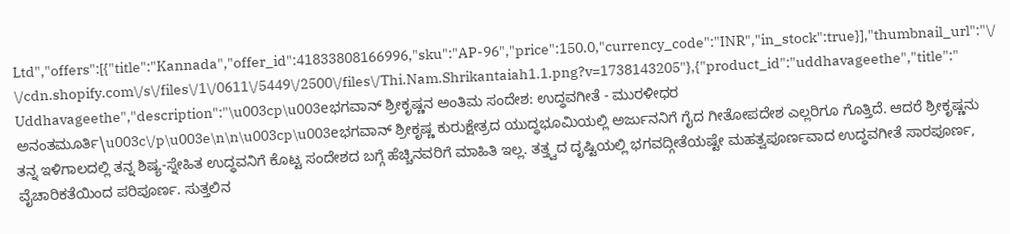Ltd","offers":[{"title":"Kannada","offer_id":41833808166996,"sku":"AP-96","price":150.0,"currency_code":"INR","in_stock":true}],"thumbnail_url":"\/\/cdn.shopify.com\/s\/files\/1\/0611\/5449\/2500\/files\/Thi.Nam.Shrikantaiah1.1.png?v=1738143205"},{"product_id":"uddhavageethe","title":"Uddhavageethe","description":"\u003cp\u003eಭಗವಾನ್ ಶ್ರೀಕೃಷ್ಣನ ಅಂತಿಮ ಸಂದೇಶ: ಉದ್ಧವಗೀತೆ - ಮುರಳೀಧರ ಅನಂತಮೂರ್ತಿ\u003c\/p\u003e\n\n\u003cp\u003eಭಗವಾನ್ ಶ್ರೀಕೃಷ್ಣ ಕುರುಕ್ಷೇತ್ರದ ಯುದ್ಧಭೂಮಿಯಲ್ಲಿ ಅರ್ಜುನನಿಗೆ ಗೈದ ಗೀತೋಪದೇಶ ಎಲ್ಲರಿಗೂ ಗೊತ್ತಿದೆ. ಆದರೆ ಶ್ರೀಕೃಷ್ಣನು ತನ್ನ ಇಳಿಗಾಲದಲ್ಲಿ ತನ್ನ ಶಿಷ್ಯ-ಸ್ನೇಹಿತ ಉದ್ಧವನಿಗೆ ಕೊಟ್ಟ ಸಂದೇಶದ ಬಗ್ಗೆ ಹೆಚ್ಚಿನವರಿಗೆ ಮಾಹಿತಿ ಇಲ್ಲ. ತತ್ತ್ವದ ದೃಷ್ಟಿಯಲ್ಲಿ ಭಗವದ್ಗೀತೆಯಷ್ಟೇ ಮಹತ್ವಪೂರ್ಣವಾದ ಉದ್ಧವಗೀತೆ ಸಾರಪೂರ್ಣ, ವೈಚಾರಿಕತೆಯಿಂದ ಪರಿಪೂರ್ಣ. ಸುತ್ತಲಿನ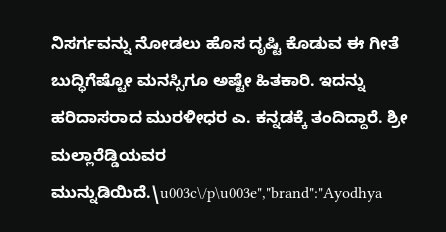ನಿಸರ್ಗವನ್ನು ನೋಡಲು ಹೊಸ ದೃಷ್ಟಿ ಕೊಡುವ ಈ ಗೀತೆ ಬುದ್ಧಿಗೆಷ್ಟೋ ಮನಸ್ಸಿಗೂ ಅಷ್ಟೇ ಹಿತಕಾರಿ. ಇದನ್ನು ಹರಿದಾಸರಾದ ಮುರಳೀಧರ ಎ. ಕನ್ನಡಕ್ಕೆ ತಂದಿದ್ದಾರೆ. ಶ್ರೀ ಮಲ್ಲಾರೆಡ್ಡಿಯವರ ಮುನ್ನುಡಿಯಿದೆ.\u003c\/p\u003e","brand":"Ayodhya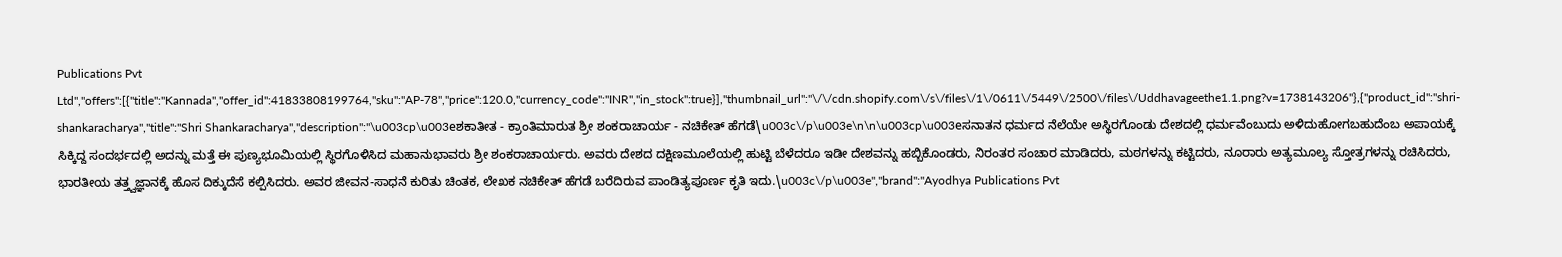Publications Pvt Ltd","offers":[{"title":"Kannada","offer_id":41833808199764,"sku":"AP-78","price":120.0,"currency_code":"INR","in_stock":true}],"thumbnail_url":"\/\/cdn.shopify.com\/s\/files\/1\/0611\/5449\/2500\/files\/Uddhavageethe1.1.png?v=1738143206"},{"product_id":"shri-shankaracharya","title":"Shri Shankaracharya","description":"\u003cp\u003eಶಕಾತೀತ - ಕ್ರಾಂತಿಮಾರುತ ಶ್ರೀ ಶಂಕರಾಚಾರ್ಯ - ನಚಿಕೇತ್ ಹೆಗಡೆ\u003c\/p\u003e\n\n\u003cp\u003eಸನಾತನ ಧರ್ಮದ ನೆಲೆಯೇ ಅಸ್ಥಿರಗೊಂಡು ದೇಶದಲ್ಲಿ ಧರ್ಮವೆಂಬುದು ಅಳಿದುಹೋಗಬಹುದೆಂಬ ಅಪಾಯಕ್ಕೆ ಸಿಕ್ಕಿದ್ದ ಸಂದರ್ಭದಲ್ಲಿ ಅದನ್ನು ಮತ್ತೆ ಈ ಪುಣ್ಯಭೂಮಿಯಲ್ಲಿ ಸ್ಥಿರಗೊಳಿಸಿದ ಮಹಾನುಭಾವರು ಶ್ರೀ ಶಂಕರಾಚಾರ್ಯರು. ಅವರು ದೇಶದ ದಕ್ಷಿಣಮೂಲೆಯಲ್ಲಿ ಹುಟ್ಟಿ ಬೆಳೆದರೂ ಇಡೀ ದೇಶವನ್ನು ಹಬ್ಬಿಕೊಂಡರು, ನಿರಂತರ ಸಂಚಾರ ಮಾಡಿದರು, ಮಠಗಳನ್ನು ಕಟ್ಟಿದರು, ನೂರಾರು ಅತ್ಯಮೂಲ್ಯ ಸ್ತೋತ್ರಗಳನ್ನು ರಚಿಸಿದರು, ಭಾರತೀಯ ತತ್ತ್ವಜ್ಞಾನಕ್ಕೆ ಹೊಸ ದಿಕ್ಕುದೆಸೆ ಕಲ್ಪಿಸಿದರು. ಅವರ ಜೀವನ-ಸಾಧನೆ ಕುರಿತು ಚಿಂತಕ, ಲೇಖಕ ನಚಿಕೇತ್ ಹೆಗಡೆ ಬರೆದಿರುವ ಪಾಂಡಿತ್ಯಪೂರ್ಣ ಕೃತಿ ಇದು.\u003c\/p\u003e","brand":"Ayodhya Publications Pvt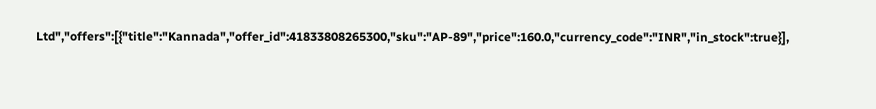Ltd","offers":[{"title":"Kannada","offer_id":41833808265300,"sku":"AP-89","price":160.0,"currency_code":"INR","in_stock":true}],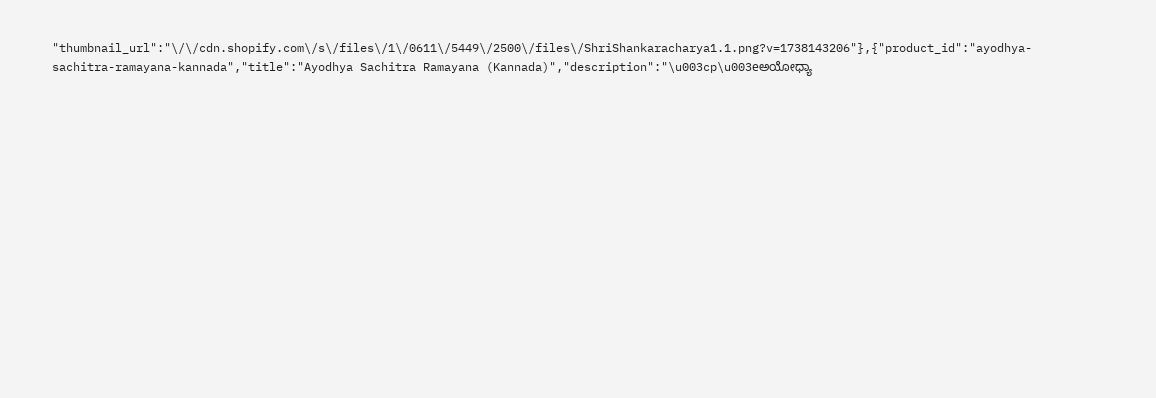"thumbnail_url":"\/\/cdn.shopify.com\/s\/files\/1\/0611\/5449\/2500\/files\/ShriShankaracharya1.1.png?v=1738143206"},{"product_id":"ayodhya-sachitra-ramayana-kannada","title":"Ayodhya Sachitra Ramayana (Kannada)","description":"\u003cp\u003eಅಯೋಧ್ಯಾ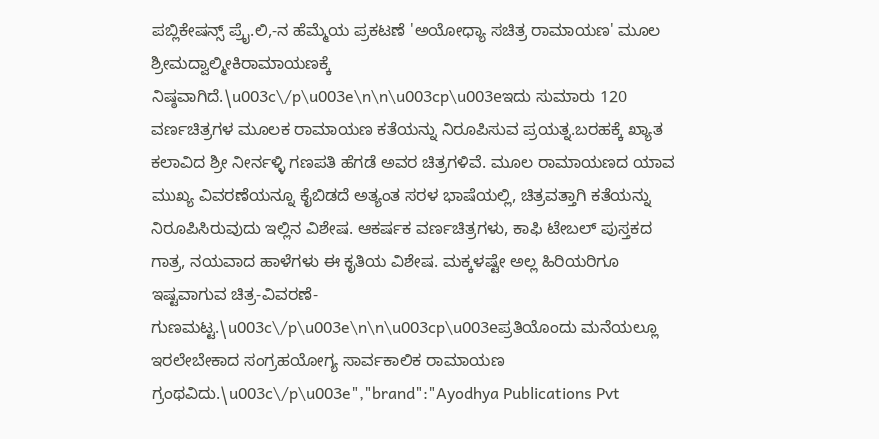ಪಬ್ಲಿಕೇಷನ್ಸ್ ಪ್ರೈ.ಲಿ,-ನ ಹೆಮ್ಮೆಯ ಪ್ರಕಟಣೆ 'ಅಯೋಧ್ಯಾ ಸಚಿತ್ರ ರಾಮಾಯಣ' ಮೂಲ ಶ್ರೀಮದ್ವಾಲ್ಮೀಕಿರಾಮಾಯಣಕ್ಕೆ ನಿಷ್ಠವಾಗಿದೆ.\u003c\/p\u003e\n\n\u003cp\u003eಇದು ಸುಮಾರು 120 ವರ್ಣಚಿತ್ರಗಳ ಮೂಲಕ ರಾಮಾಯಣ ಕತೆಯನ್ನು ನಿರೂಪಿಸುವ ಪ್ರಯತ್ನ.ಬರಹಕ್ಕೆ ಖ್ಯಾತ ಕಲಾವಿದ ಶ್ರೀ ನೀರ್ನಳ್ಳಿ ಗಣಪತಿ ಹೆಗಡೆ ಅವರ ಚಿತ್ರಗಳಿವೆ. ಮೂಲ ರಾಮಾಯಣದ ಯಾವ ಮುಖ್ಯ ವಿವರಣೆಯನ್ನೂ ಕೈಬಿಡದೆ ಅತ್ಯಂತ ಸರಳ ಭಾಷೆಯಲ್ಲಿ, ಚಿತ್ರವತ್ತಾಗಿ ಕತೆಯನ್ನು ನಿರೂಪಿಸಿರುವುದು ಇಲ್ಲಿನ ವಿಶೇಷ. ಆಕರ್ಷಕ ವರ್ಣಚಿತ್ರಗಳು, ಕಾಫಿ ಟೇಬಲ್ ಪುಸ್ತಕದ ಗಾತ್ರ, ನಯವಾದ ಹಾಳೆಗಳು ಈ ಕೃತಿಯ ವಿಶೇಷ. ಮಕ್ಕಳಷ್ಟೇ ಅಲ್ಲ ಹಿರಿಯರಿಗೂ ಇಷ್ಟವಾಗುವ ಚಿತ್ರ-ವಿವರಣೆ-ಗುಣಮಟ್ಟ.\u003c\/p\u003e\n\n\u003cp\u003eಪ್ರತಿಯೊಂದು ಮನೆಯಲ್ಲೂ ಇರಲೇಬೇಕಾದ ಸಂಗ್ರಹಯೋಗ್ಯ ಸಾರ್ವಕಾಲಿಕ ರಾಮಾಯಣ ಗ್ರಂಥವಿದು.\u003c\/p\u003e","brand":"Ayodhya Publications Pvt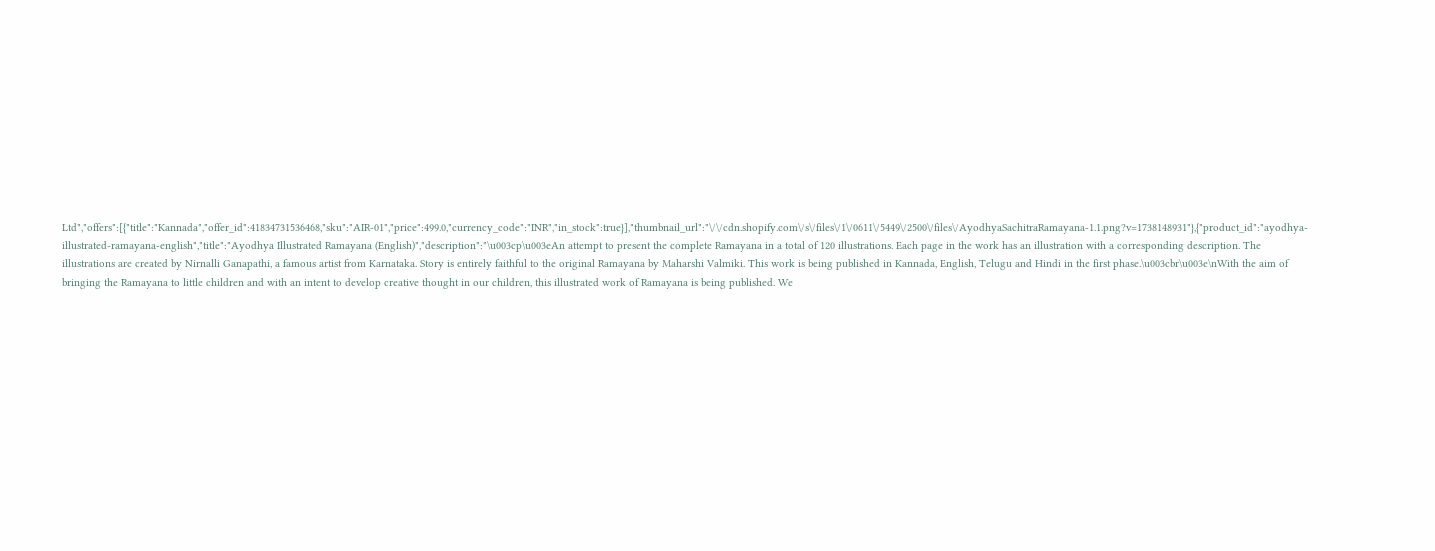Ltd","offers":[{"title":"Kannada","offer_id":41834731536468,"sku":"AIR-01","price":499.0,"currency_code":"INR","in_stock":true}],"thumbnail_url":"\/\/cdn.shopify.com\/s\/files\/1\/0611\/5449\/2500\/files\/AyodhyaSachitraRamayana-1.1.png?v=1738148931"},{"product_id":"ayodhya-illustrated-ramayana-english","title":"Ayodhya Illustrated Ramayana (English)","description":"\u003cp\u003eAn attempt to present the complete Ramayana in a total of 120 illustrations. Each page in the work has an illustration with a corresponding description. The illustrations are created by Nirnalli Ganapathi, a famous artist from Karnataka. Story is entirely faithful to the original Ramayana by Maharshi Valmiki. This work is being published in Kannada, English, Telugu and Hindi in the first phase.\u003cbr\u003e\nWith the aim of bringing the Ramayana to little children and with an intent to develop creative thought in our children, this illustrated work of Ramayana is being published. We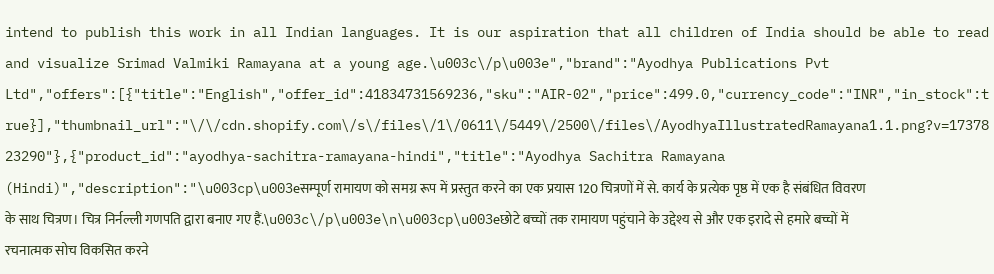intend to publish this work in all Indian languages. It is our aspiration that all children of India should be able to read and visualize Srimad Valmiki Ramayana at a young age.\u003c\/p\u003e","brand":"Ayodhya Publications Pvt Ltd","offers":[{"title":"English","offer_id":41834731569236,"sku":"AIR-02","price":499.0,"currency_code":"INR","in_stock":true}],"thumbnail_url":"\/\/cdn.shopify.com\/s\/files\/1\/0611\/5449\/2500\/files\/AyodhyaIllustratedRamayana1.1.png?v=1737823290"},{"product_id":"ayodhya-sachitra-ramayana-hindi","title":"Ayodhya Sachitra Ramayana (Hindi)","description":"\u003cp\u003eसम्पूर्ण रामायण को समग्र रूप में प्रस्तुत करने का एक प्रयास 120 चित्रणों में से. कार्य के प्रत्येक पृष्ठ में एक है संबंधित विवरण के साथ चित्रण। चित्र निर्नल्ली गणपति द्वारा बनाए गए हैं.\u003c\/p\u003e\n\u003cp\u003eछोटे बच्चों तक रामायण पहुंचाने के उद्देश्य से और एक इरादे से हमारे बच्चों में रचनात्मक सोच विकसित करने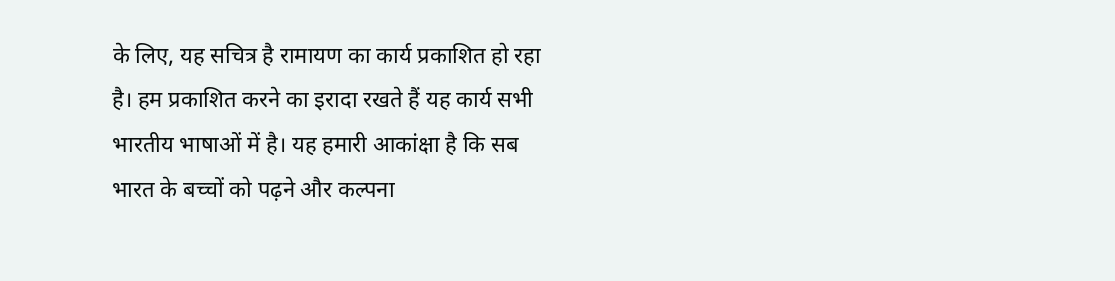के लिए, यह सचित्र है रामायण का कार्य प्रकाशित हो रहा है। हम प्रकाशित करने का इरादा रखते हैं यह कार्य सभी भारतीय भाषाओं में है। यह हमारी आकांक्षा है कि सब भारत के बच्चों को पढ़ने और कल्पना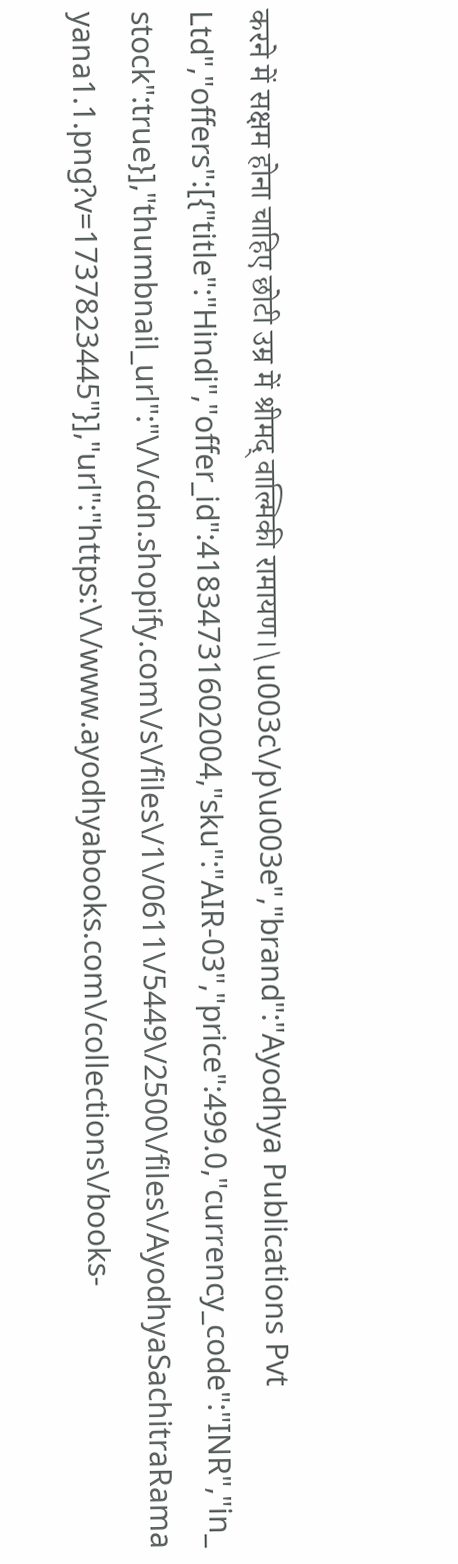करने में सक्षम होना चाहिए छोटी उम्र में श्रीमद् वाल्मिकी रामायण।\u003c\/p\u003e","brand":"Ayodhya Publications Pvt Ltd","offers":[{"title":"Hindi","offer_id":41834731602004,"sku":"AIR-03","price":499.0,"currency_code":"INR","in_stock":true}],"thumbnail_url":"\/\/cdn.shopify.com\/s\/files\/1\/0611\/5449\/2500\/files\/AyodhyaSachitraRamayana1.1.png?v=1737823445"}],"url":"https:\/\/www.ayodhyabooks.com\/collections\/books-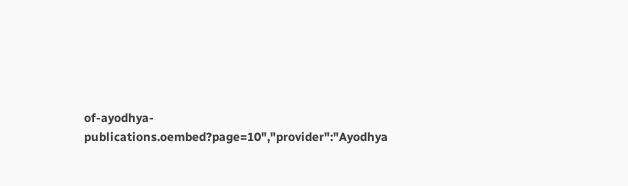of-ayodhya-publications.oembed?page=10","provider":"Ayodhya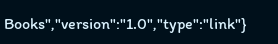Books","version":"1.0","type":"link"}